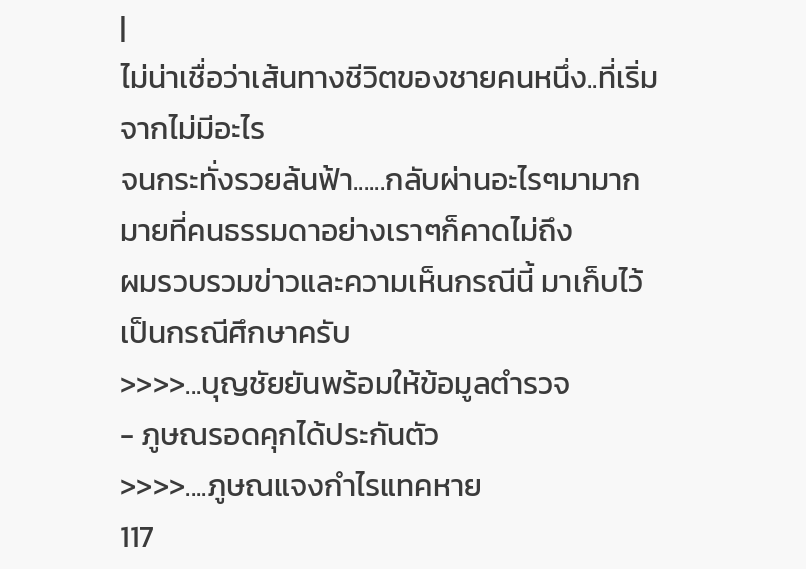|
ไม่น่าเชื่อว่าเส้นทางชีวิตของชายคนหนึ่ง..ที่เริ่มจากไม่มีอะไร
จนกระทั่งรวยล้นฟ้า......กลับผ่านอะไรๆมามากมายที่คนธรรมดาอย่างเราๆก็คาดไม่ถึง
ผมรวบรวมข่าวและความเห็นกรณีนี้ มาเก็บไว้เป็นกรณีศึกษาครับ
>>>>...บุญชัยยันพร้อมให้ข้อมูลตำรวจ
- ภูษณรอดคุกได้ประกันตัว
>>>>....ภูษณแจงกำไรแทคหาย
117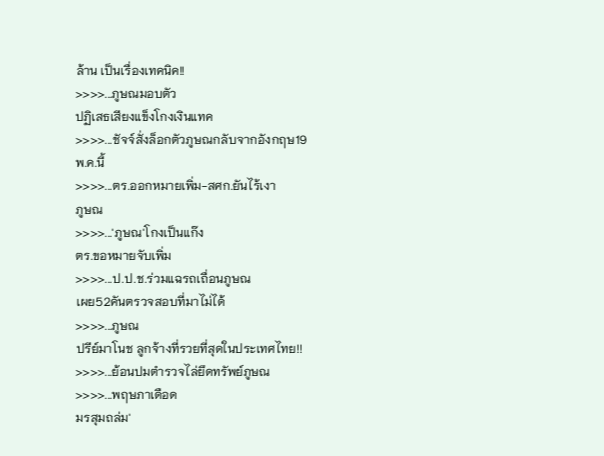ล้าน เป็นเรื่องเทคนิค!!
>>>>...ภูษณมอบตัว
ปฏิเสธเสียงแข็งโกงเงินแทค
>>>>...ชัจจ์สั่งล็อกตัวภูษณกลับจากอังกฤษ19
พ.ค.นี้
>>>>...ตร.ออกหมายเพิ่ม-สศก.ยันไร้เงา
ภูษณ
>>>>...'ภูษณ'โกงเป็นแก๊ง
ตร.ขอหมายจับเพิ่ม
>>>>...ป.ป.ช.ร่วมแฉรถเถื่อนภูษณ
เผย52คันตรวจสอบที่มาไม่ได้
>>>>...ภูษณ
ปรีย์มาโนช ลูกจ้างที่รวยที่สุดในประเทศไทย!!
>>>>...ย้อนปมตำรวจไล่ยึดทรัพย์ภูษณ
>>>>...พฤษภาเดือด
มรสุมถล่ม'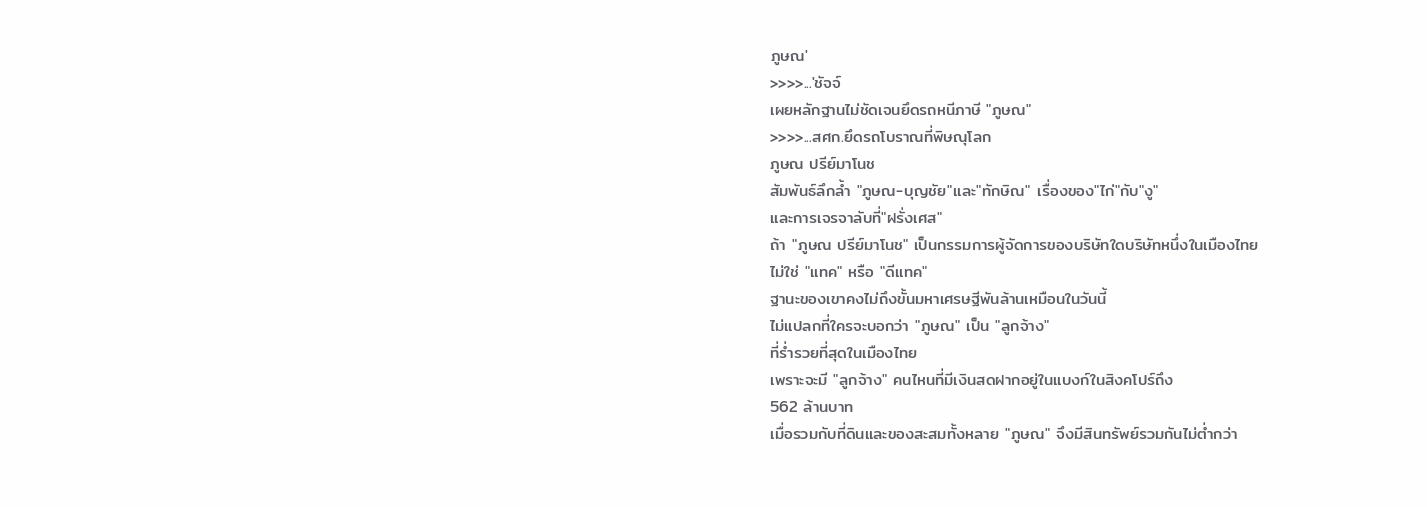ภูษณ'
>>>>...'ชัจจ์
เผยหลักฐานไม่ชัดเจนยึดรถหนีภาษี "ภูษณ"
>>>>...สศก.ยึดรถโบราณที่พิษณุโลก
ภูษณ ปรีย์มาโนช
สัมพันธ์ลึกล้ำ "ภูษณ-บุญชัย"และ"ทักษิณ" เรื่องของ"ไก่"กับ"งู"
และการเจรจาลับที่"ฝรั่งเศส"
ถ้า "ภูษณ ปรีย์มาโนช" เป็นกรรมการผู้จัดการของบริษัทใดบริษัทหนึ่งในเมืองไทย
ไม่ใช่ "แทค" หรือ "ดีแทค"
ฐานะของเขาคงไม่ถึงขั้นมหาเศรษฐีพันล้านเหมือนในวันนี้
ไม่แปลกที่ใครจะบอกว่า "ภูษณ" เป็น "ลูกจ้าง"
ที่ร่ำรวยที่สุดในเมืองไทย
เพราะจะมี "ลูกจ้าง" คนไหนที่มีเงินสดฝากอยู่ในแบงก์ในสิงคโปร์ถึง
562 ล้านบาท
เมื่อรวมกับที่ดินและของสะสมทั้งหลาย "ภูษณ" จึงมีสินทรัพย์รวมกันไม่ต่ำกว่า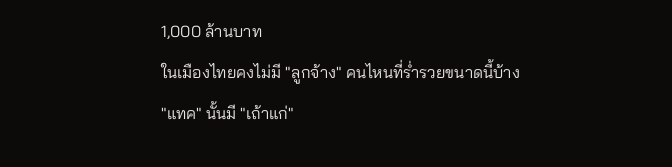1,000 ล้านบาท
ในเมืองไทยคงไม่มี "ลูกจ้าง" คนไหนที่ร่ำรวยขนาดนี้บ้าง
"แทค" นั้นมี "เถ้าแก่"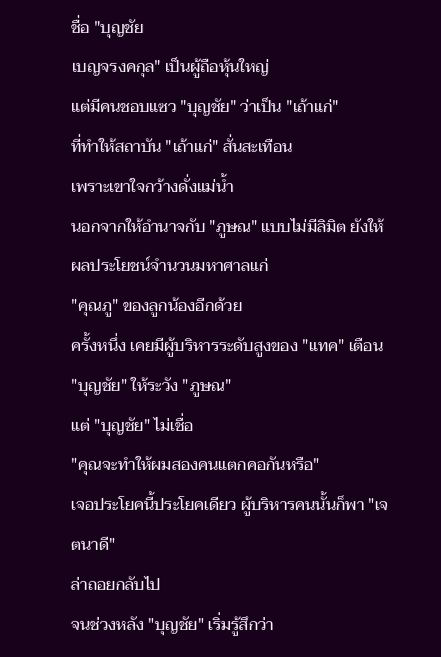ชื่อ "บุญชัย
เบญจรงคกุล" เป็นผู้ถือหุ้นใหญ่
แต่มีคนชอบแซว "บุญชัย" ว่าเป็น "เถ้าแก่"
ที่ทำให้สถาบัน "เถ้าแก่" สั่นสะเทือน
เพราะเขาใจกว้างดั่งแม่น้ำ
นอกจากให้อำนาจกับ "ภูษณ" แบบไม่มีลิมิต ยังให้ผลประโยชน์จำนวนมหาศาลแก่
"คุณภู" ของลูกน้องอีกด้วย
ครั้งหนึ่ง เคยมีผู้บริหารระดับสูงของ "แทค" เตือน
"บุญชัย" ให้ระวัง "ภูษณ"
แต่ "บุญชัย" ไม่เชื่อ
"คุณจะทำให้ผมสองคนแตกคอกันหรือ"
เจอประโยคนี้ประโยคเดียว ผู้บริหารคนนั้นก็พา "เจตนาดี"
ล่าถอยกลับไป
จนช่วงหลัง "บุญชัย" เริ่มรู้สึกว่า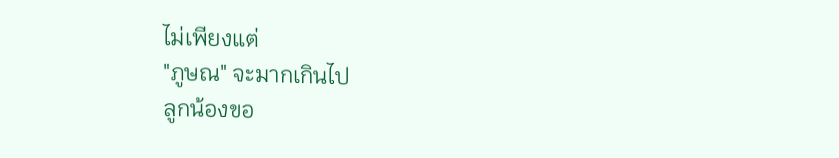ไม่เพียงแต่
"ภูษณ" จะมากเกินไป
ลูกน้องขอ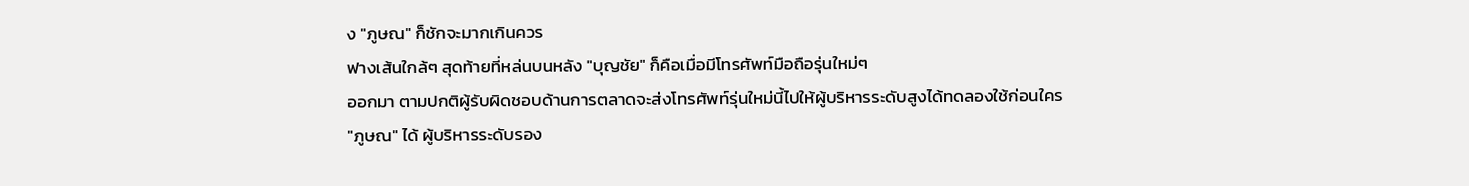ง "ภูษณ" ก็ชักจะมากเกินควร
ฟางเส้นใกล้ๆ สุดท้ายที่หล่นบนหลัง "บุญชัย" ก็คือเมื่อมีโทรศัพท์มือถือรุ่นใหม่ๆ
ออกมา ตามปกติผู้รับผิดชอบด้านการตลาดจะส่งโทรศัพท์รุ่นใหม่นี้ไปให้ผู้บริหารระดับสูงได้ทดลองใช้ก่อนใคร
"ภูษณ" ได้ ผู้บริหารระดับรอง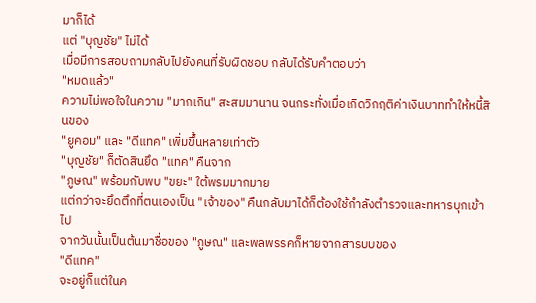มาก็ได้
แต่ "บุญชัย" ไม่ได้
เมื่อมีการสอบถามกลับไปยังคนที่รับผิดชอบ กลับได้รับคำตอบว่า
"หมดแล้ว"
ความไม่พอใจในความ "มากเกิน" สะสมมานาน จนกระทั่งเมื่อเกิดวิกฤติค่าเงินบาททำให้หนี้สินของ
"ยูคอม" และ "ดีแทค" เพิ่มขึ้นหลายเท่าตัว
"บุญชัย" ก็ตัดสินยึด "แทค" คืนจาก
"ภูษณ" พร้อมกับพบ "ขยะ" ใต้พรมมากมาย
แต่กว่าจะยึดตึกที่ตนเองเป็น "เจ้าของ" คืนกลับมาได้ก็ต้องใช้กำลังตำรวจและทหารบุกเข้าไป
จากวันนั้นเป็นต้นมาชื่อของ "ภูษณ" และพลพรรคก็หายจากสารบบของ
"ดีแทค"
จะอยู่ก็แต่ในค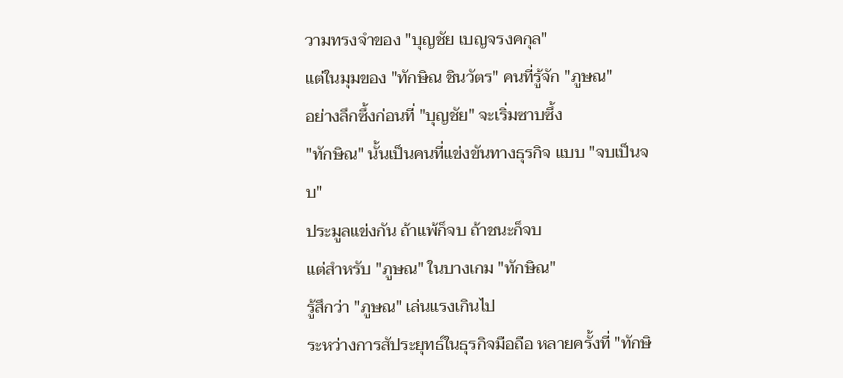วามทรงจำของ "บุญชัย เบญจรงคกุล"
แต่ในมุมของ "ทักษิณ ชินวัตร" คนที่รู้จัก "ภูษณ"
อย่างลึกซึ้งก่อนที่ "บุญชัย" จะเริ่มซาบซึ้ง
"ทักษิณ" นั้นเป็นคนที่แข่งขันทางธุรกิจ แบบ "จบเป็นจบ"
ประมูลแข่งกัน ถ้าแพ้ก็จบ ถ้าชนะก็จบ
แต่สำหรับ "ภูษณ" ในบางเกม "ทักษิณ"
รู้สึกว่า "ภูษณ" เล่นแรงเกินไป
ระหว่างการสัประยุทธ์ในธุรกิจมือถือ หลายครั้งที่ "ทักษิ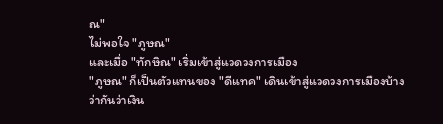ณ"
ไม่พอใจ "ภูษณ"
และเมื่อ "ทักษิณ" เริ่มเข้าสู่แวดวงการเมือง
"ภูษณ" ก็เป็นตัวแทนของ "ดีแทค" เดินเข้าสู่แวดวงการเมืองบ้าง
ว่ากันว่าเงิน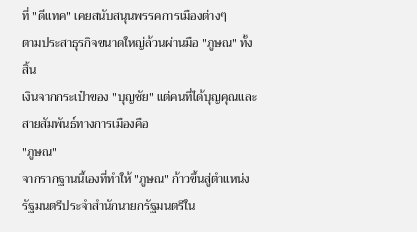ที่ "ดีแทค" เคยสนับสนุนพรรคการเมืองต่างๆ
ตามประสาธุรกิจขนาดใหญ่ล้วนผ่านมือ "ภูษณ" ทั้งสิ้น
เงินจากกระเป๋าของ "บุญชัย" แต่คนที่ได้บุญคุณและสายสัมพันธ์ทางการเมืองคือ
"ภูษณ"
จากรากฐานนี้เองที่ทำให้ "ภูษณ" ก้าวขึ้นสู่ตำแหน่งรัฐมนตรีประจำสำนักนายกรัฐมนตรีใน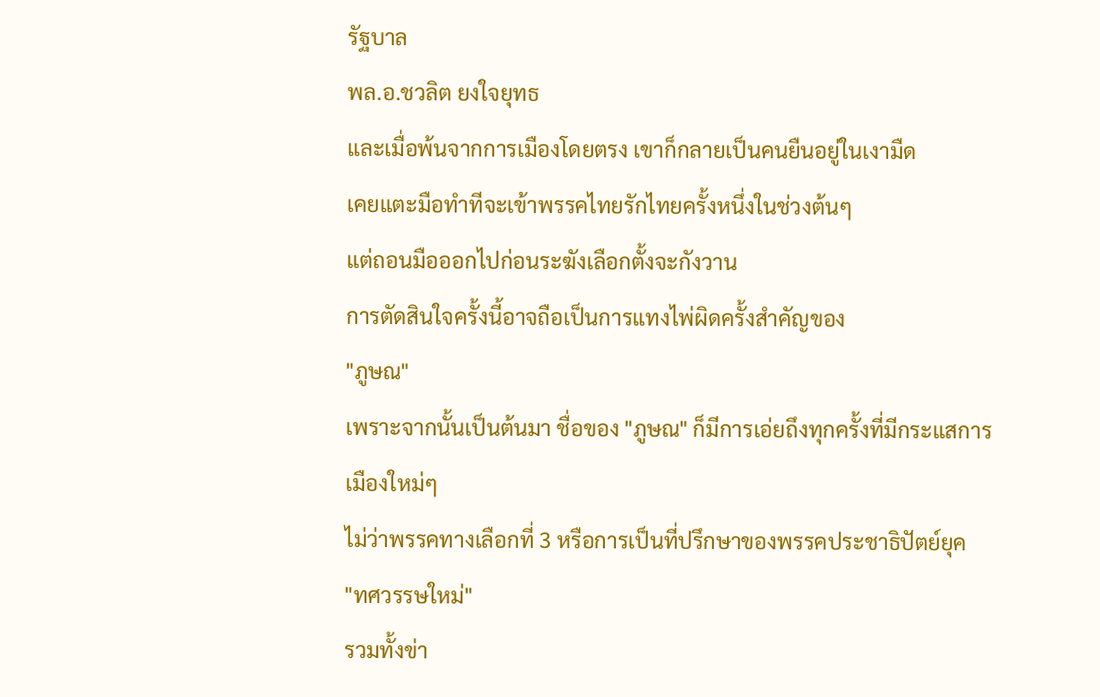รัฐบาล
พล.อ.ชวลิต ยงใจยุทธ
และเมื่อพ้นจากการเมืองโดยตรง เขาก็กลายเป็นคนยืนอยู่ในเงามืด
เคยแตะมือทำทีจะเข้าพรรคไทยรักไทยครั้งหนึ่งในช่วงต้นๆ
แต่ถอนมือออกไปก่อนระฆังเลือกตั้งจะกังวาน
การตัดสินใจครั้งนี้อาจถือเป็นการแทงไพ่ผิดครั้งสำคัญของ
"ภูษณ"
เพราะจากนั้นเป็นต้นมา ชื่อของ "ภูษณ" ก็มีการเอ่ยถึงทุกครั้งที่มีกระแสการเมืองใหม่ๆ
ไม่ว่าพรรคทางเลือกที่ 3 หรือการเป็นที่ปรึกษาของพรรคประชาธิปัตย์ยุค
"ทศวรรษใหม่"
รวมทั้งข่า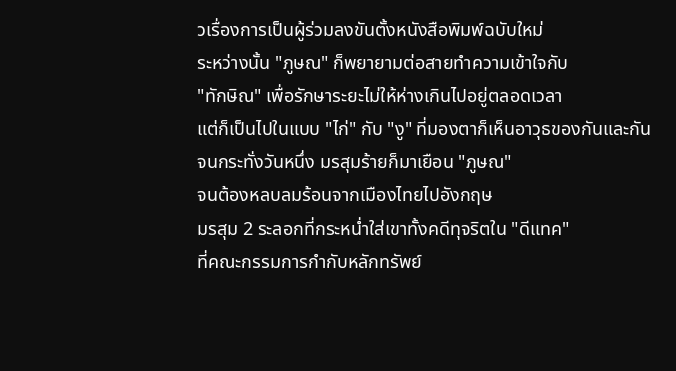วเรื่องการเป็นผู้ร่วมลงขันตั้งหนังสือพิมพ์ฉบับใหม่
ระหว่างนั้น "ภูษณ" ก็พยายามต่อสายทำความเข้าใจกับ
"ทักษิณ" เพื่อรักษาระยะไม่ให้ห่างเกินไปอยู่ตลอดเวลา
แต่ก็เป็นไปในแบบ "ไก่" กับ "งู" ที่มองตาก็เห็นอาวุธของกันและกัน
จนกระทั่งวันหนึ่ง มรสุมร้ายก็มาเยือน "ภูษณ"
จนต้องหลบลมร้อนจากเมืองไทยไปอังกฤษ
มรสุม 2 ระลอกที่กระหน่ำใส่เขาทั้งคดีทุจริตใน "ดีแทค"
ที่คณะกรรมการกำกับหลักทรัพย์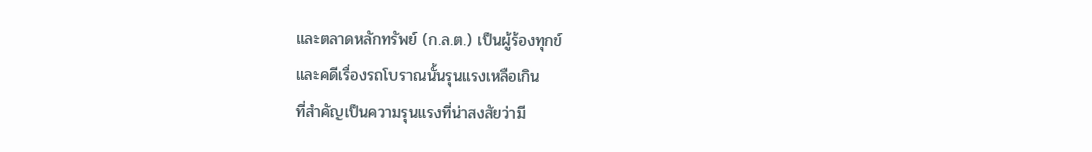และตลาดหลักทรัพย์ (ก.ล.ต.) เป็นผู้ร้องทุกข์
และคดีเรื่องรถโบราณนั้นรุนแรงเหลือเกิน
ที่สำคัญเป็นความรุนแรงที่น่าสงสัยว่ามี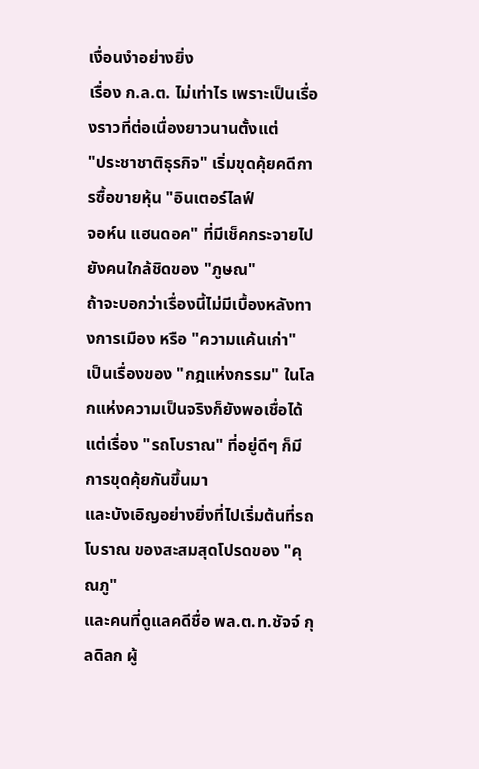เงื่อนงำอย่างยิ่ง
เรื่อง ก.ล.ต. ไม่เท่าไร เพราะเป็นเรื่องราวที่ต่อเนื่องยาวนานตั้งแต่
"ประชาชาติธุรกิจ" เริ่มขุดคุ้ยคดีการซื้อขายหุ้น "อินเตอร์ไลฟ์
จอห์น แฮนดอค" ที่มีเช็คกระจายไปยังคนใกล้ชิดของ "ภูษณ"
ถ้าจะบอกว่าเรื่องนี้ไม่มีเบื้องหลังทางการเมือง หรือ "ความแค้นเก่า"
เป็นเรื่องของ "กฎแห่งกรรม" ในโลกแห่งความเป็นจริงก็ยังพอเชื่อได้
แต่เรื่อง "รถโบราณ" ที่อยู่ดีๆ ก็มีการขุดคุ้ยกันขึ้นมา
และบังเอิญอย่างยิ่งที่ไปเริ่มต้นที่รถโบราณ ของสะสมสุดโปรดของ "คุณภู"
และคนที่ดูแลคดีชื่อ พล.ต.ท.ชัจจ์ กุลดิลก ผู้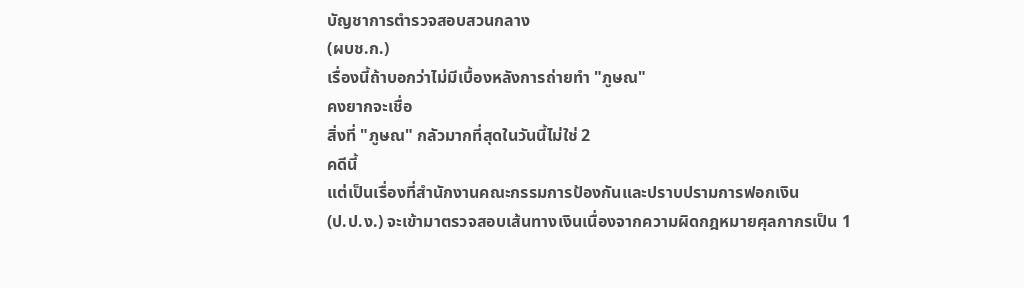บัญชาการตำรวจสอบสวนกลาง
(ผบช.ก.)
เรื่องนี้ถ้าบอกว่าไม่มีเบื้องหลังการถ่ายทำ "ภูษณ"
คงยากจะเชื่อ
สิ่งที่ "ภูษณ" กลัวมากที่สุดในวันนี้ไม่ใช่ 2
คดีนี้
แต่เป็นเรื่องที่สำนักงานคณะกรรมการป้องกันและปราบปรามการฟอกเงิน
(ป.ป.ง.) จะเข้ามาตรวจสอบเส้นทางเงินเนื่องจากความผิดกฎหมายศุลกากรเป็น 1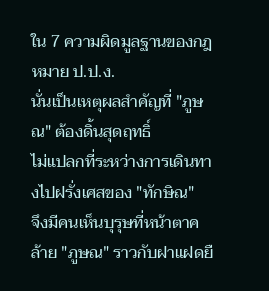ใน 7 ความผิดมูลฐานของกฎหมาย ป.ป.ง.
นั่นเป็นเหตุผลสำคัญที่ "ภูษณ" ต้องดิ้นสุดฤทธิ์
ไม่แปลกที่ระหว่างการเดินทางไปฝรั่งเศสของ "ทักษิณ"
จึงมีคนเห็นบุรุษที่หน้าตาคล้าย "ภูษณ" ราวกับฝาแฝดยื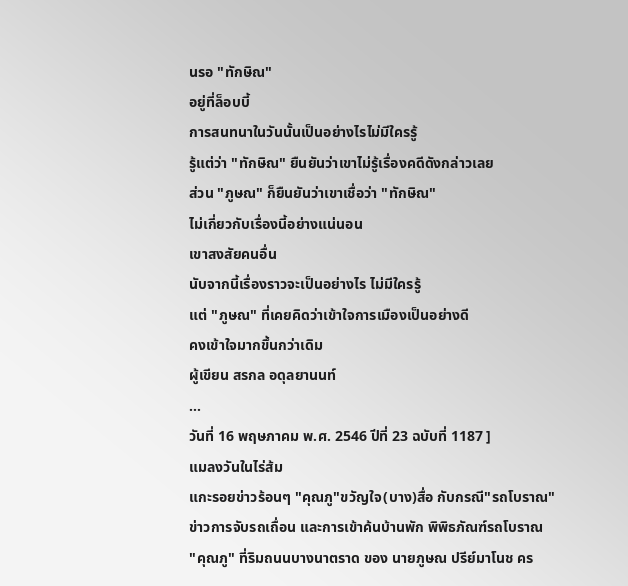นรอ "ทักษิณ"
อยู่ที่ล็อบบี้
การสนทนาในวันนั้นเป็นอย่างไรไม่มีใครรู้
รู้แต่ว่า "ทักษิณ" ยืนยันว่าเขาไม่รู้เรื่องคดีดังกล่าวเลย
ส่วน "ภูษณ" ก็ยืนยันว่าเขาเชื่อว่า "ทักษิณ"
ไม่เกี่ยวกับเรื่องนี้อย่างแน่นอน
เขาสงสัยคนอื่น
นับจากนี้เรื่องราวจะเป็นอย่างไร ไม่มีใครรู้
แต่ "ภูษณ" ที่เคยคิดว่าเข้าใจการเมืองเป็นอย่างดี
คงเข้าใจมากขึ้นกว่าเดิม
ผู้เขียน สรกล อดุลยานนท์
...
วันที่ 16 พฤษภาคม พ.ศ. 2546 ปีที่ 23 ฉบับที่ 1187 ]
แมลงวันในไร่ส้ม
แกะรอยข่าวร้อนๆ "คุณภู"ขวัญใจ(บาง)สื่อ กับกรณี"รถโบราณ"
ข่าวการจับรถเถื่อน และการเข้าค้นบ้านพัก พิพิธภัณฑ์รถโบราณ
"คุณภู" ที่ริมถนนบางนาตราด ของ นายภูษณ ปรีย์มาโนช คร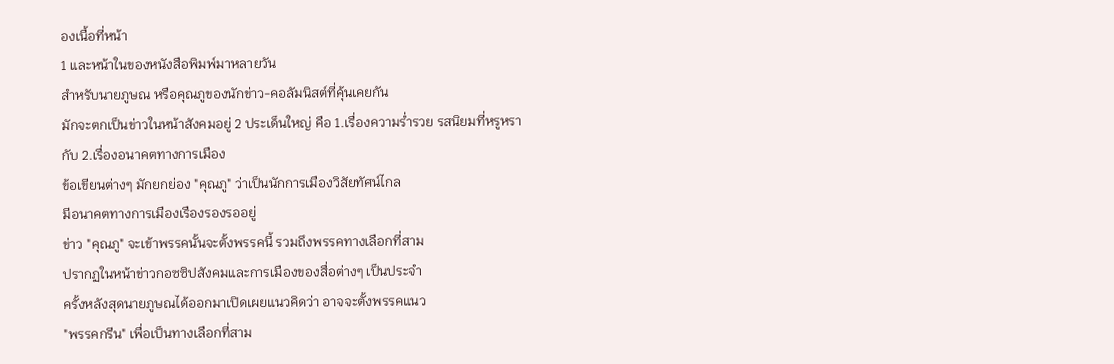องเนื้อที่หน้า
1 และหน้าในของหนังสือพิมพ์มาหลายวัน
สำหรับนายภูษณ หรือคุณภูของนักข่าว-คอลัมนิสต์ที่คุ้นเคยกัน
มักจะตกเป็นข่าวในหน้าสังคมอยู่ 2 ประเด็นใหญ่ คือ 1.เรื่องความร่ำรวย รสนิยมที่หรูหรา
กับ 2.เรื่องอนาคตทางการเมือง
ข้อเขียนต่างๆ มักยกย่อง "คุณภู" ว่าเป็นนักการเมืองวิสัยทัศน์ไกล
มีอนาคตทางการเมืองเรืองรองรออยู่
ข่าว "คุณภู" จะเข้าพรรคนั้นจะตั้งพรรคนี้ รวมถึงพรรคทางเลือกที่สาม
ปรากฏในหน้าข่าวกอซซิปสังคมและการเมืองของสื่อต่างๆ เป็นประจำ
ครั้งหลังสุดนายภูษณได้ออกมาเปิดเผยแนวคิดว่า อาจจะตั้งพรรคแนว
"พรรคกรีน" เพื่อเป็นทางเลือกที่สาม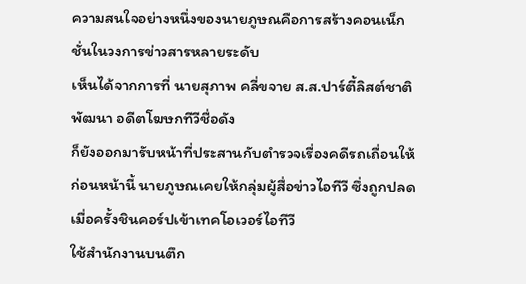ความสนใจอย่างหนึ่งของนายภูษณคือการสร้างคอนเน็กชั่นในวงการข่าวสารหลายระดับ
เห็นได้จากการที่ นายสุภาพ คลี่ขจาย ส.ส.ปาร์ตี้ลิสต์ชาติพัฒนา อดีตโฆษกทีวีชื่อดัง
ก็ยังออกมารับหน้าที่ประสานกับตำรวจเรื่องคดีรถเถื่อนให้
ก่อนหน้านี้ นายภูษณเคยให้กลุ่มผู้สื่อข่าวไอทีวี ซึ่งถูกปลดเมื่อครั้งชินคอร์ปเข้าเทคโอเวอร์ไอทีวี
ใช้สำนักงานบนตึก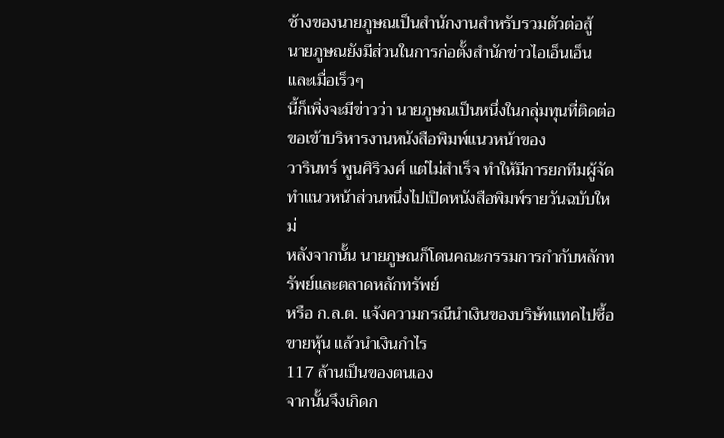ช้างของนายภูษณเป็นสำนักงานสำหรับรวมตัวต่อสู้
นายภูษณยังมีส่วนในการก่อตั้งสำนักข่าวไอเอ็นเอ็น และเมื่อเร็วๆ
นี้ก็เพิ่งจะมีข่าวว่า นายภูษณเป็นหนึ่งในกลุ่มทุนที่ติดต่อขอเข้าบริหารงานหนังสือพิมพ์แนวหน้าของ
วารินทร์ พูนศิริวงศ์ แต่ไม่สำเร็จ ทำให้มีการยกทีมผู้จัดทำแนวหน้าส่วนหนึ่งไปเปิดหนังสือพิมพ์รายวันฉบับใหม่
หลังจากนั้น นายภูษณก็โดนคณะกรรมการกำกับหลักทรัพย์และตลาดหลักทรัพย์
หรือ ก.ล.ต. แจ้งความกรณีนำเงินของบริษัทแทคไปซื้อขายหุ้น แล้วนำเงินกำไร
117 ล้านเป็นของตนเอง
จากนั้นจึงเกิดก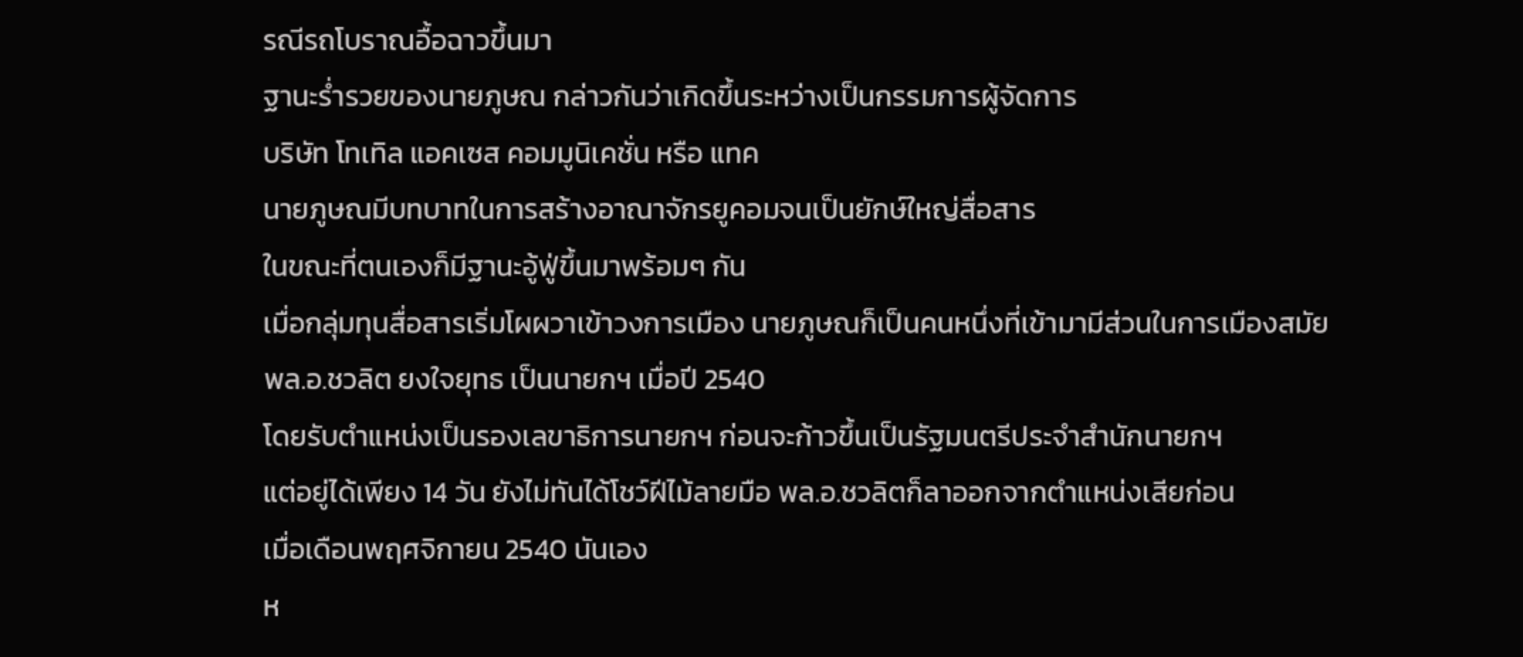รณีรถโบราณอื้อฉาวขึ้นมา
ฐานะร่ำรวยของนายภูษณ กล่าวกันว่าเกิดขึ้นระหว่างเป็นกรรมการผู้จัดการ
บริษัท โทเทิล แอคเซส คอมมูนิเคชั่น หรือ แทค
นายภูษณมีบทบาทในการสร้างอาณาจักรยูคอมจนเป็นยักษ์ใหญ่สื่อสาร
ในขณะที่ตนเองก็มีฐานะอู้ฟู่ขึ้นมาพร้อมๆ กัน
เมื่อกลุ่มทุนสื่อสารเริ่มโผผวาเข้าวงการเมือง นายภูษณก็เป็นคนหนึ่งที่เข้ามามีส่วนในการเมืองสมัย
พล.อ.ชวลิต ยงใจยุทธ เป็นนายกฯ เมื่อปี 2540
โดยรับตำแหน่งเป็นรองเลขาธิการนายกฯ ก่อนจะก้าวขึ้นเป็นรัฐมนตรีประจำสำนักนายกฯ
แต่อยู่ได้เพียง 14 วัน ยังไม่ทันได้โชว์ฝีไม้ลายมือ พล.อ.ชวลิตก็ลาออกจากตำแหน่งเสียก่อน
เมื่อเดือนพฤศจิกายน 2540 นันเอง
ห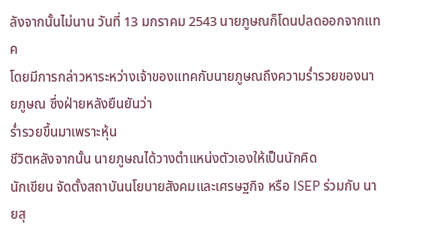ลังจากนั้นไม่นาน วันที่ 13 มกราคม 2543 นายภูษณก็โดนปลดออกจากแทค
โดยมีการกล่าวหาระหว่างเจ้าของแทคกับนายภูษณถึงความร่ำรวยของนายภูษณ ซึ่งฝ่ายหลังยืนยันว่า
ร่ำรวยขึ้นมาเพราะหุ้น
ชีวิตหลังจากนั้น นายภูษณได้วางตำแหน่งตัวเองให้เป็นนักคิด
นักเขียน จัดตั้งสถาบันนโยบายสังคมและเศรษฐกิจ หรือ ISEP ร่วมกับ นายสุ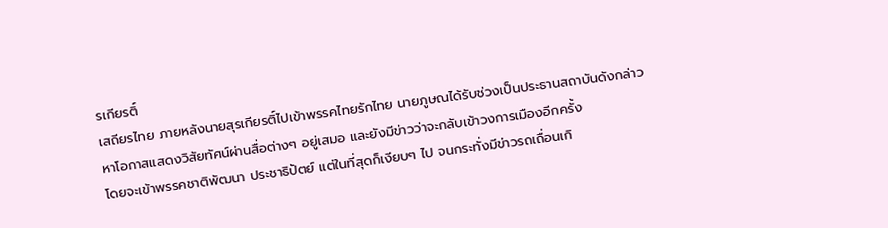รเกียรติ์
เสถียรไทย ภายหลังนายสุรเกียรติ์ไปเข้าพรรคไทยรักไทย นายภูษณได้รับช่วงเป็นประธานสถาบันดังกล่าว
หาโอกาสแสดงวิสัยทัศน์ผ่านสื่อต่างๆ อยู่เสมอ และยังมีข่าวว่าจะกลับเข้าวงการเมืองอีกครั้ง
โดยจะเข้าพรรคชาติพัฒนา ประชาธิปัตย์ แต่ในที่สุดก็เงียบๆ ไป จนกระทั่งมีข่าวรถเถื่อนเกิ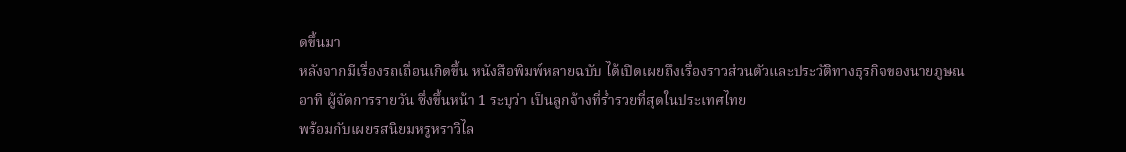ดขึ้นมา
หลังจากมีเรื่องรถเถื่อนเกิดขึ้น หนังสือพิมพ์หลายฉบับ ได้เปิดเผยถึงเรื่องราวส่วนตัวและประวัติทางธุรกิจของนายภูษณ
อาทิ ผู้จัดการรายวัน ซึ่งขึ้นหน้า 1 ระบุว่า เป็นลูกจ้างที่ร่ำรวยที่สุดในประเทศไทย
พร้อมกับเผยรสนิยมหรูหราวิไล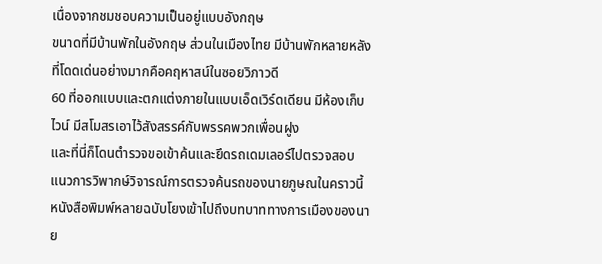เนื่องจากชมชอบความเป็นอยู่แบบอังกฤษ
ขนาดที่มีบ้านพักในอังกฤษ ส่วนในเมืองไทย มีบ้านพักหลายหลัง ที่โดดเด่นอย่างมากคือคฤหาสน์ในซอยวิภาวดี
60 ที่ออกแบบและตกแต่งภายในแบบเอ็ดเวิร์ดเดียน มีห้องเก็บไวน์ มีสโมสรเอาไว้สังสรรค์กับพรรคพวกเพื่อนฝูง
และที่นี่ก็โดนตำรวจขอเข้าค้นและยึดรถเดมเลอร์ไปตรวจสอบ
แนวการวิพากษ์วิจารณ์การตรวจค้นรถของนายภูษณในคราวนี้ หนังสือพิมพ์หลายฉบับโยงเข้าไปถึงบทบาททางการเมืองของนาย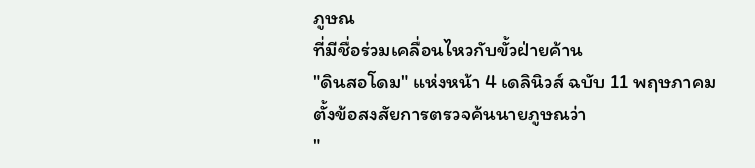ภูษณ
ที่มีชื่อร่วมเคลื่อนไหวกับขั้วฝ่ายค้าน
"ดินสอโดม" แห่งหน้า 4 เดลินิวส์ ฉบับ 11 พฤษภาคม
ตั้งข้อสงสัยการตรวจค้นนายภูษณว่า
"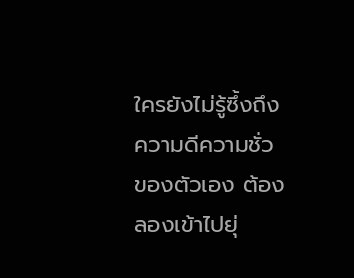ใครยังไม่รู้ซึ้งถึงความดีความชั่วของตัวเอง ต้องลองเข้าไปยุ่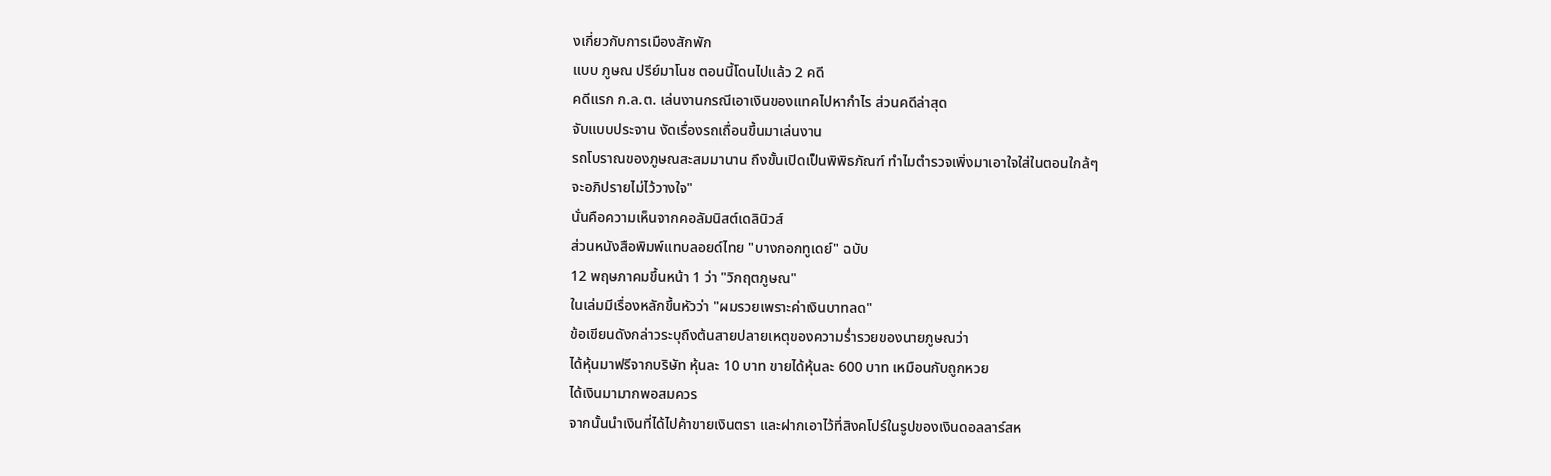งเกี่ยวกับการเมืองสักพัก
แบบ ภูษณ ปรีย์มาโนช ตอนนี้โดนไปแล้ว 2 คดี
คดีแรก ก.ล.ต. เล่นงานกรณีเอาเงินของแทคไปหากำไร ส่วนคดีล่าสุด
จับแบบประจาน งัดเรื่องรถเถื่อนขึ้นมาเล่นงาน
รถโบราณของภูษณสะสมมานาน ถึงขั้นเปิดเป็นพิพิธภัณฑ์ ทำไมตำรวจเพิ่งมาเอาใจใส่ในตอนใกล้ๆ
จะอภิปรายไม่ไว้วางใจ"
นั่นคือความเห็นจากคอลัมนิสต์เดลินิวส์
ส่วนหนังสือพิมพ์แทบลอยด์ไทย "บางกอกทูเดย์" ฉบับ
12 พฤษภาคมขึ้นหน้า 1 ว่า "วิกฤตภูษณ"
ในเล่มมีเรื่องหลักขึ้นหัวว่า "ผมรวยเพราะค่าเงินบาทลด"
ข้อเขียนดังกล่าวระบุถึงต้นสายปลายเหตุของความร่ำรวยของนายภูษณว่า
ได้หุ้นมาฟรีจากบริษัท หุ้นละ 10 บาท ขายได้หุ้นละ 600 บาท เหมือนกับถูกหวย
ได้เงินมามากพอสมควร
จากนั้นนำเงินที่ได้ไปค้าขายเงินตรา และฝากเอาไว้ที่สิงคโปร์ในรูปของเงินดอลลาร์สห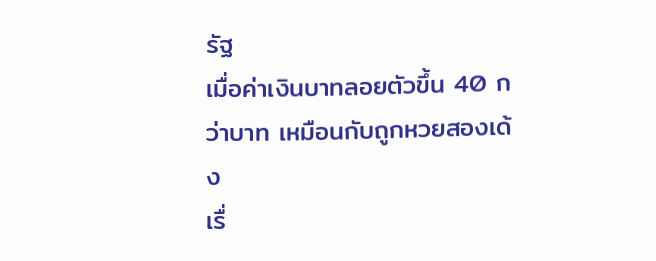รัฐ
เมื่อค่าเงินบาทลอยตัวขึ้น 40 กว่าบาท เหมือนกับถูกหวยสองเด้ง
เรื่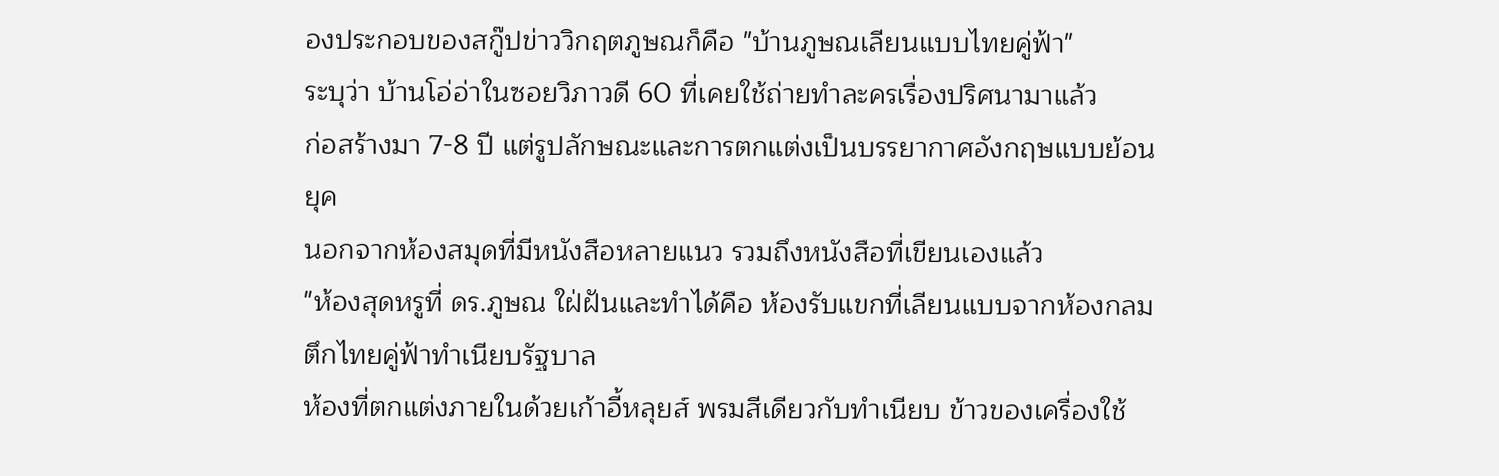องประกอบของสกู๊ปข่าววิกฤตภูษณก็คือ "บ้านภูษณเลียนแบบไทยคู่ฟ้า"
ระบุว่า บ้านโอ่อ่าในซอยวิภาวดี 60 ที่เคยใช้ถ่ายทำละครเรื่องปริศนามาแล้ว
ก่อสร้างมา 7-8 ปี แต่รูปลักษณะและการตกแต่งเป็นบรรยากาศอังกฤษแบบย้อนยุค
นอกจากห้องสมุดที่มีหนังสือหลายแนว รวมถึงหนังสือที่เขียนเองแล้ว
"ห้องสุดหรูที่ ดร.ภูษณ ใฝ่ฝันและทำได้คือ ห้องรับแขกที่เลียนแบบจากห้องกลมตึกไทยคู่ฟ้าทำเนียบรัฐบาล
ห้องที่ตกแต่งภายในด้วยเก้าอี้หลุยส์ พรมสีเดียวกับทำเนียบ ข้าวของเครื่องใช้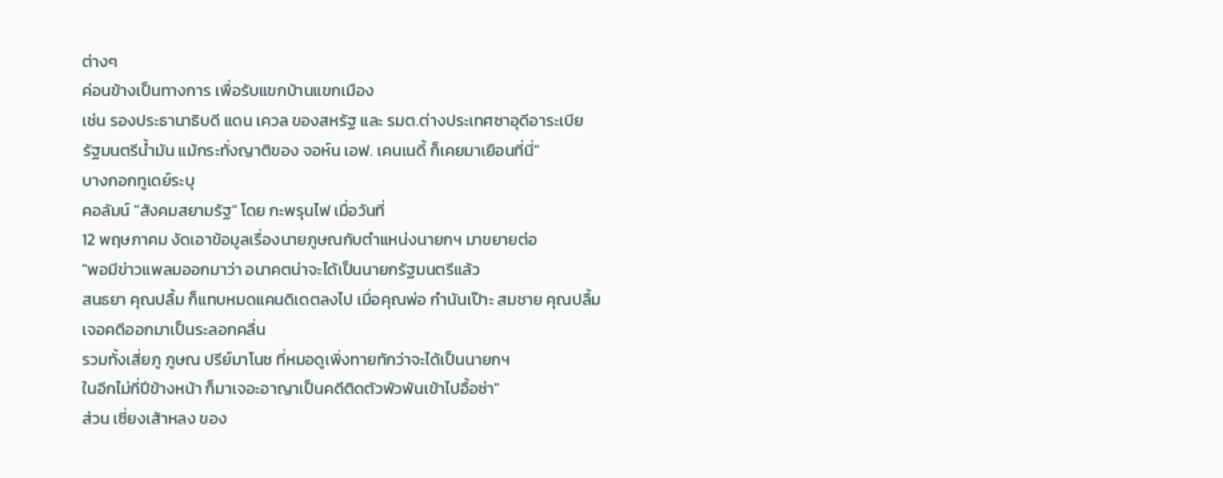ต่างๆ
ค่อนข้างเป็นทางการ เพื่อรับแขกบ้านแขกเมือง
เช่น รองประธานาธิบดี แดน เควล ของสหรัฐ และ รมต.ต่างประเทศซาอุดีอาระเบีย
รัฐมนตรีน้ำมัน แม้กระทั่งญาติของ จอห์น เอฟ. เคนเนดี้ ก็เคยมาเยือนที่นี่"
บางกอกทูเดย์ระบุ
คอลัมน์ "สังคมสยามรัฐ" โดย กะพรุนไฟ เมื่อวันที่
12 พฤษภาคม งัดเอาข้อมูลเรื่องนายภูษณกับตำแหน่งนายกฯ มาขยายต่อ
"พอมีข่าวแพลมออกมาว่า อนาคตน่าจะได้เป็นนายกรัฐมนตรีแล้ว
สนธยา คุณปลื้ม ก็แทบหมดแคนดิเดตลงไป เมื่อคุณพ่อ กำนันเป๊าะ สมชาย คุณปลื้ม
เจอคดีออกมาเป็นระลอกคลื่น
รวมทั้งเสี่ยภู ภูษณ ปรีย์มาโนช ที่หมอดูเพิ่งทายทักว่าจะได้เป็นนายกฯ
ในอีกไม่กี่ปีข้างหน้า ก็มาเจอะอาญาเป็นคดีติดตัวพัวพันเข้าไปอื้อซ่า"
ส่วน เซี่ยงเส้าหลง ของ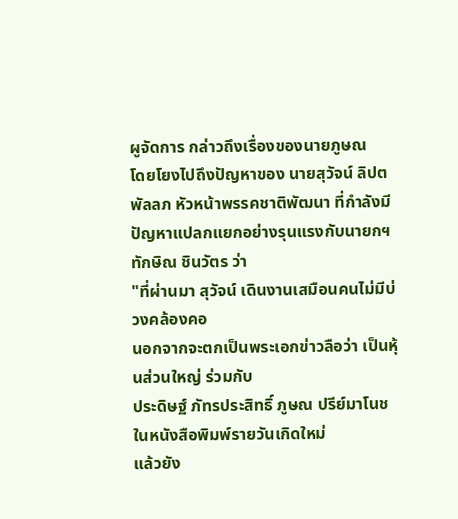ผูจัดการ กล่าวถึงเรื่องของนายภูษณ
โดยโยงไปถึงปัญหาของ นายสุวัจน์ ลิปตพัลลภ หัวหน้าพรรคชาติพัฒนา ที่กำลังมีปัญหาแปลกแยกอย่างรุนแรงกับนายกฯ
ทักษิณ ชินวัตร ว่า
"ที่ผ่านมา สุวัจน์ เดินงานเสมือนคนไม่มีบ่วงคล้องคอ
นอกจากจะตกเป็นพระเอกข่าวลือว่า เป็นหุ้นส่วนใหญ่ ร่วมกับ
ประดิษฐ์ ภัทรประสิทธิ์ ภูษณ ปรีย์มาโนช ในหนังสือพิมพ์รายวันเกิดใหม่
แล้วยัง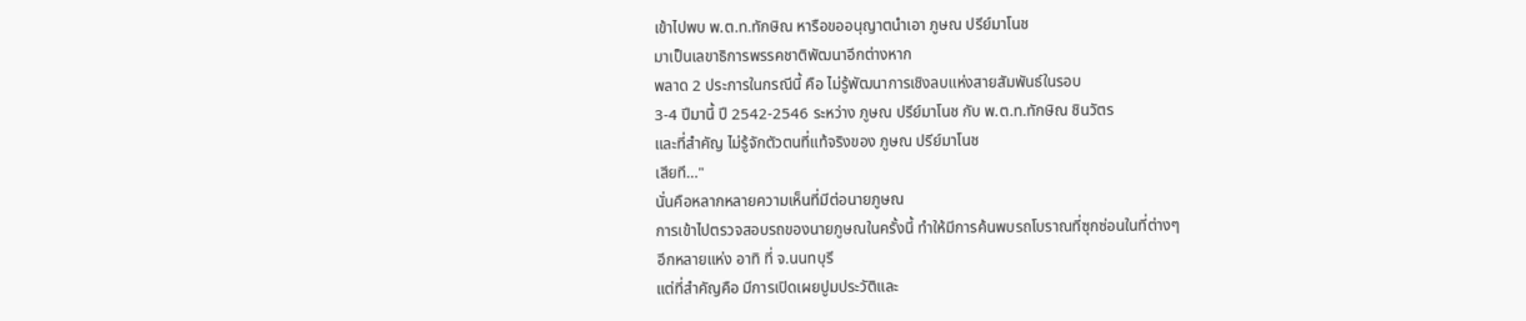เข้าไปพบ พ.ต.ท.ทักษิณ หารือขออนุญาตนำเอา ภูษณ ปรีย์มาโนช
มาเป็นเลขาธิการพรรคชาติพัฒนาอีกต่างหาก
พลาด 2 ประการในกรณีนี้ คือ ไม่รู้พัฒนาการเชิงลบแห่งสายสัมพันธ์ในรอบ
3-4 ปีมานี้ ปี 2542-2546 ระหว่าง ภูษณ ปรีย์มาโนช กับ พ.ต.ท.ทักษิณ ชินวัตร
และที่สำคัญ ไม่รู้จักตัวตนที่แท้จริงของ ภูษณ ปรีย์มาโนช
เสียที..."
นั่นคือหลากหลายความเห็นที่มีต่อนายภูษณ
การเข้าไปตรวจสอบรถของนายภูษณในครั้งนี้ ทำให้มีการค้นพบรถโบราณที่ซุกซ่อนในที่ต่างๆ
อีกหลายแห่ง อาทิ ที่ จ.นนทบุรี
แต่ที่สำคัญคือ มีการเปิดเผยปูมประวัติและ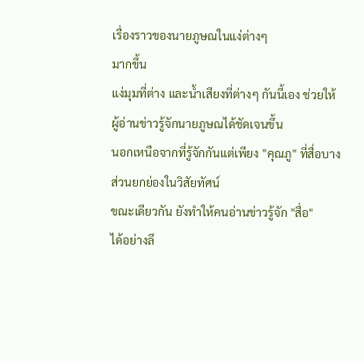เรื่องราวของนายภูษณในแง่ต่างๆ
มากขึ้น
แง่มุมที่ต่าง และน้ำเสียงที่ต่างๆ กันนี้เอง ช่วยให้ผู้อ่านข่าวรู้จักนายภูษณได้ชัดเจนขึ้น
นอกเหนือจากที่รู้จักกันแต่เพียง "คุณภู" ที่สื่อบางส่วนยกย่องในวิสัยทัศน์
ขณะเดียวกัน ยังทำให้คนอ่านข่าวรู้จัก "สื่อ"
ได้อย่างลึ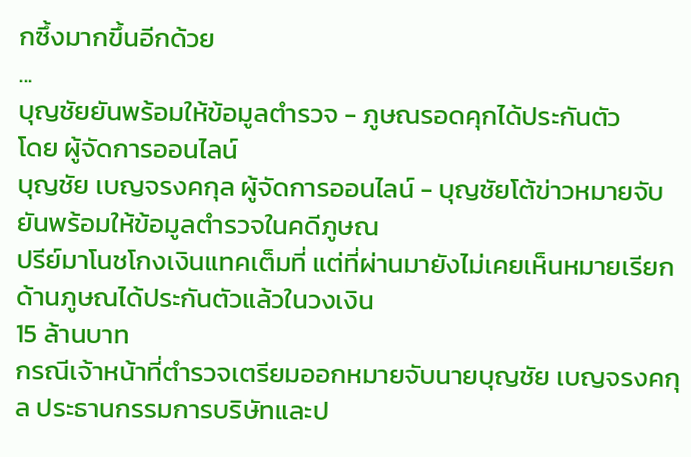กซึ้งมากขึ้นอีกด้วย
...
บุญชัยยันพร้อมให้ข้อมูลตำรวจ - ภูษณรอดคุกได้ประกันตัว
โดย ผู้จัดการออนไลน์
บุญชัย เบญจรงคกุล ผู้จัดการออนไลน์ - บุญชัยโต้ข่าวหมายจับ ยันพร้อมให้ข้อมูลตำรวจในคดีภูษณ
ปรีย์มาโนชโกงเงินแทคเต็มที่ แต่ที่ผ่านมายังไม่เคยเห็นหมายเรียก ด้านภูษณได้ประกันตัวแล้วในวงเงิน
15 ล้านบาท
กรณีเจ้าหน้าที่ตำรวจเตรียมออกหมายจับนายบุญชัย เบญจรงคกุล ประธานกรรมการบริษัทและป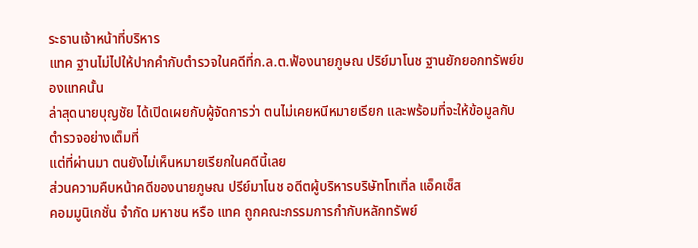ระธานเจ้าหน้าที่บริหาร
แทค ฐานไม่ไปให้ปากคำกับตำรวจในคดีที่ก.ล.ต.ฟ้องนายภูษณ ปริย์มาโนช ฐานยักยอกทรัพย์ของแทคนั้น
ล่าสุดนายบุญชัย ได้เปิดเผยกับผู้จัดการว่า ตนไม่เคยหนีหมายเรียก และพร้อมที่จะให้ข้อมูลกับตำรวจอย่างเต็มที่
แต่ที่ผ่านมา ตนยังไม่เห็นหมายเรียกในคดีนี้เลย
ส่วนความคืบหน้าคดีของนายภูษณ ปรีย์มาโนช อดีตผู้บริหารบริษัทโทเทิ่ล แอ็คเซ็ส
คอมมูนิเกชั่น จำกัด มหาชน หรือ แทค ถูกคณะกรรมการกำกับหลักทรัพย์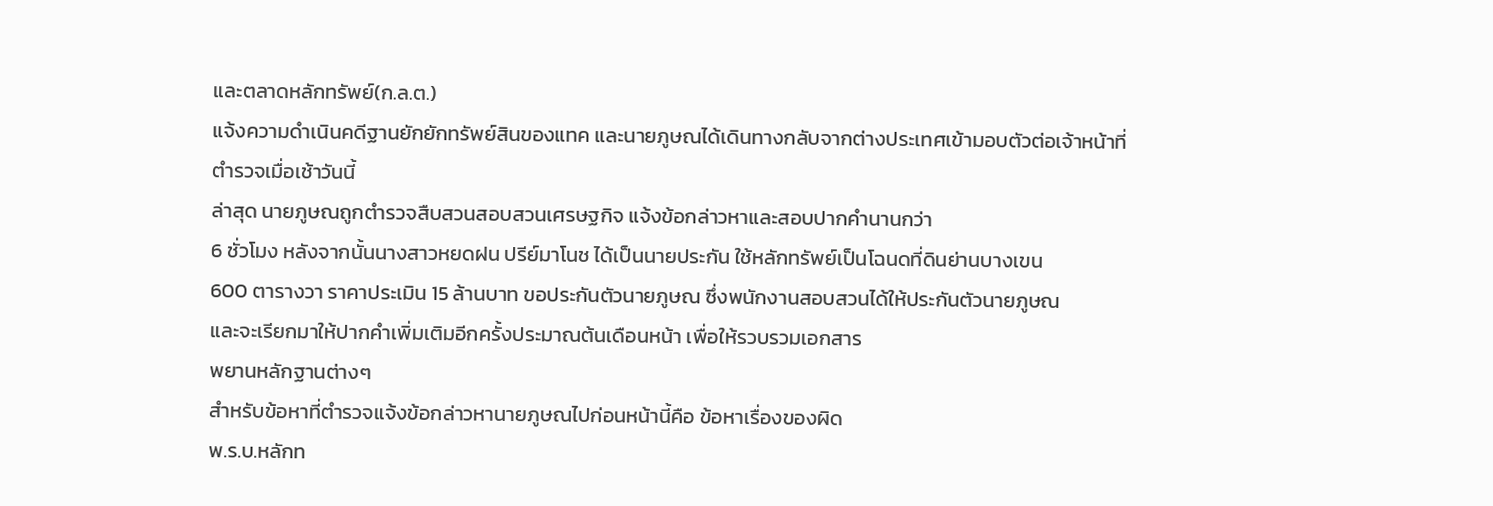และตลาดหลักทรัพย์(ก.ล.ต.)
แจ้งความดำเนินคดีฐานยักยักทรัพย์สินของแทค และนายภูษณได้เดินทางกลับจากต่างประเทศเข้ามอบตัวต่อเจ้าหน้าที่ตำรวจเมื่อเช้าวันนี้
ล่าสุด นายภูษณถูกตำรวจสืบสวนสอบสวนเศรษฐกิจ แจ้งข้อกล่าวหาและสอบปากคำนานกว่า
6 ชั่วโมง หลังจากนั้นนางสาวหยดฝน ปรีย์มาโนช ได้เป็นนายประกัน ใช้หลักทรัพย์เป็นโฉนดที่ดินย่านบางเขน
600 ตารางวา ราคาประเมิน 15 ล้านบาท ขอประกันตัวนายภูษณ ซึ่งพนักงานสอบสวนได้ให้ประกันตัวนายภูษณ
และจะเรียกมาให้ปากคำเพิ่มเติมอีกครั้งประมาณต้นเดือนหน้า เพื่อให้รวบรวมเอกสาร
พยานหลักฐานต่างๆ
สำหรับข้อหาที่ตำรวจแจ้งข้อกล่าวหานายภูษณไปก่อนหน้านี้คือ ข้อหาเรื่องของผิด
พ.ร.บ.หลักท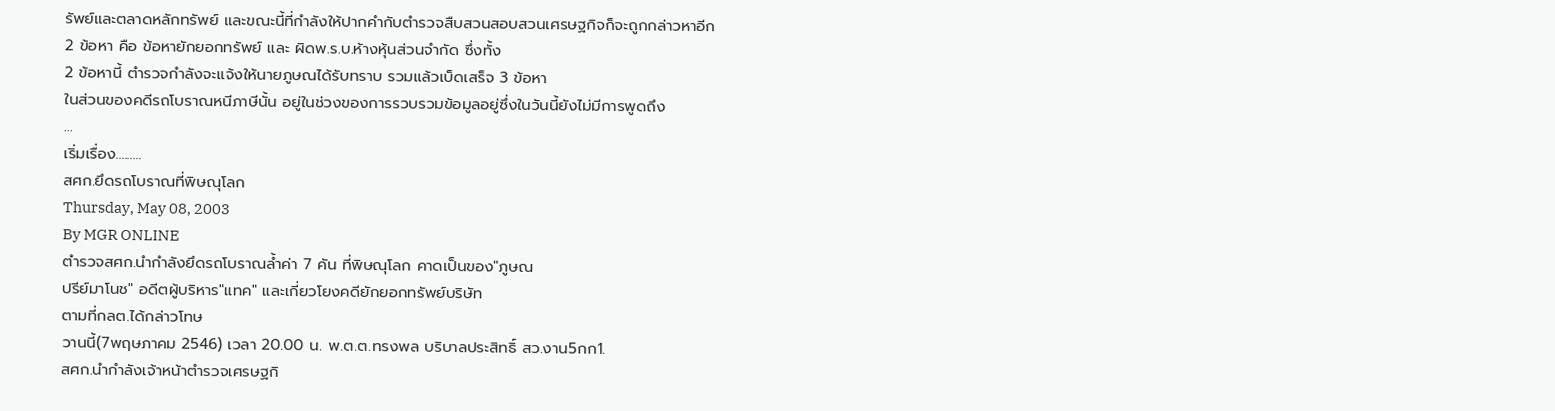รัพย์และตลาดหลักทรัพย์ และขณะนี้ที่กำลังให้ปากคำกับตำรวจสืบสวนสอบสวนเศรษฐกิจก็จะถูกกล่าวหาอีก
2 ข้อหา คือ ข้อหายักยอกทรัพย์ และ ผิดพ.ร.บ.ห้างหุ้นส่วนจำกัด ซึ่งทั้ง
2 ข้อหานี้ ตำรวจกำลังจะแจ้งให้นายภูษณได้รับทราบ รวมแล้วเบ็ดเสร็จ 3 ข้อหา
ในส่วนของคดีรถโบราณหนีภาษีนั้น อยู่ในช่วงของการรวบรวมข้อมูลอยู่ซึ่งในวันนี้ยังไม่มีการพูดถึง
...
เริ่มเรื่อง.........
สศก.ยึดรถโบราณที่พิษณุโลก
Thursday, May 08, 2003
By MGR ONLINE
ตำรวจสศก.นำกำลังยึดรถโบราณล้ำค่า 7 คัน ที่พิษณุโลก คาดเป็นของ"ภูษณ
ปรีย์มาโนช" อดีตผู้บริหาร"แทค" และเกี่ยวโยงคดียักยอกทรัพย์บริษัท
ตามที่กลต.ได้กล่าวโทษ
วานนี้(7พฤษภาคม 2546) เวลา 20.00 น. พ.ต.ต.ทรงพล บริบาลประสิทธิ์ สว.งาน5กก1.
สศก.นำกำลังเจ้าหน้าตำรวจเศรษฐกิ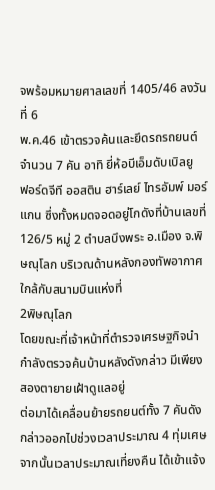จพร้อมหมายศาลเลขที่ 1405/46 ลงวันที่ 6
พ.ค.46 เข้าตรวจค้นและยึดรถรถยนต์จำนวน 7 คัน อาทิ ยี่ห้อบีเอ็มดับเบิลยู
ฟอร์ดจีที ออสติน ฮาร์เลย์ ไทรอัมพ์ มอร์แกน ซึ่งทั้งหมดจอดอยู่โกดังที่บ้านเลขที่
126/5 หมู่ 2 ตำบลบึงพระ อ.เมือง จ.พิษณุโลก บริเวณด้านหลังกองทัพอากาศใกล้กับสนามบินแห่งที่
2พิษณุโลก
โดยขณะที่เจ้าหน้าที่ตำรวจเศรษฐกิจนำกำลังตรวจค้นบ้านหลังดังกล่าว มีเพียงสองตายายเฝ้าดูแลอยู่
ต่อมาได้เคลื่อนย้ายรถยนต์ทั้ง 7 คันดังกล่าวออกไปช่วงเวลาประมาณ 4 ทุ่มเศษ
จากนั้นเวลาประมาณเที่ยงคืน ได้เข้าแจ้ง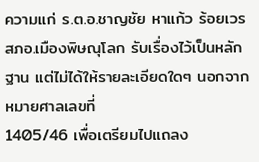ความแก่ ร.ต.อ.ชาญชัย หาแก้ว ร้อยเวร
สภอ.เมืองพิษณุโลก รับเรื่องไว้เป็นหลักฐาน แต่ไม่ได้ให้รายละเอียดใดๆ นอกจากหมายศาลเลขที่
1405/46 เพื่อเตรียมไปแถลง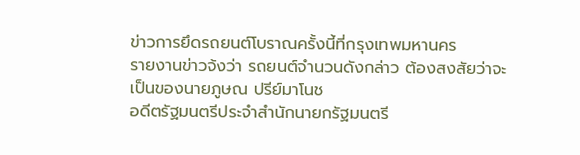ข่าวการยึดรถยนต์โบราณครั้งนี้ที่กรุงเทพมหานคร
รายงานข่าวจ้งว่า รถยนต์จำนวนดังกล่าว ต้องสงสัยว่าจะเป็นของนายภูษณ ปรีย์มาโนช
อดีตรัฐมนตรีประจำสำนักนายกรัฐมนตรี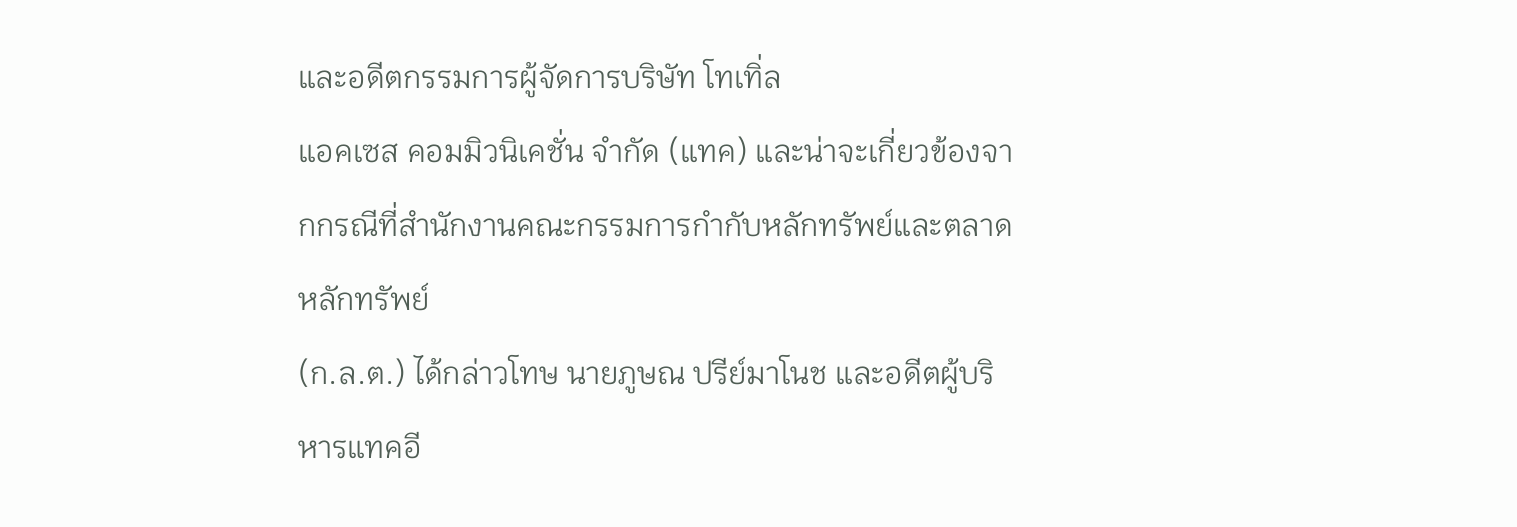และอดีตกรรมการผู้จัดการบริษัท โทเทิ่ล
แอคเซส คอมมิวนิเคชั่น จำกัด (แทค) และน่าจะเกี่ยวข้องจากกรณีที่สำนักงานคณะกรรมการกำกับหลักทรัพย์และตลาดหลักทรัพย์
(ก.ล.ต.) ได้กล่าวโทษ นายภูษณ ปรีย์มาโนช และอดีตผู้บริหารแทคอี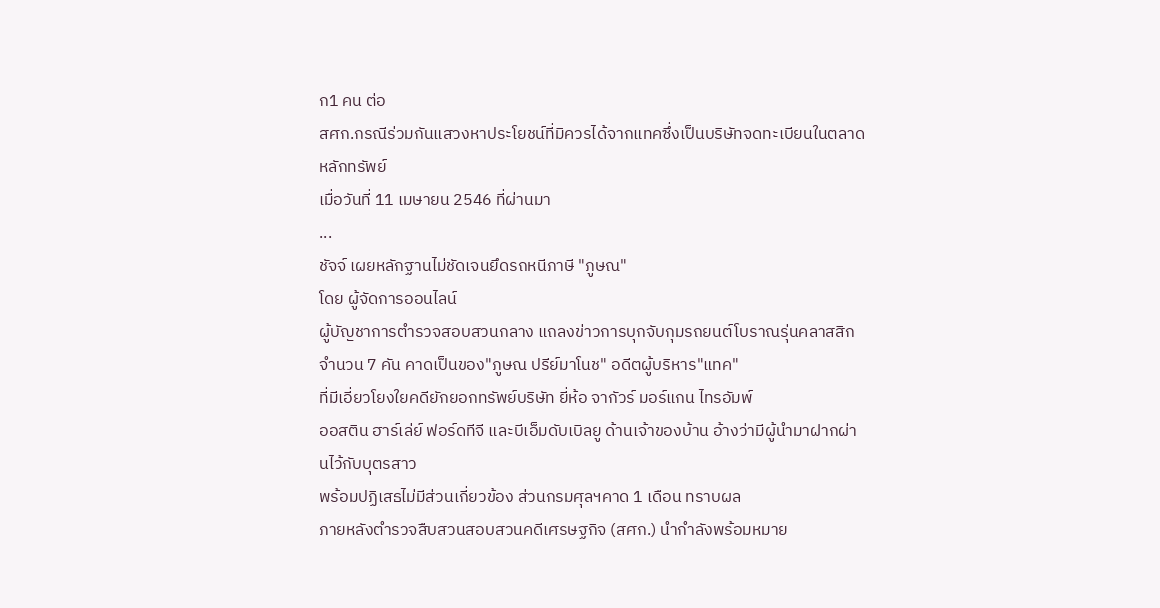ก1 คน ต่อ
สศก.กรณีร่วมกันแสวงหาประโยชน์ที่มิควรได้จากแทคซึ่งเป็นบริษัทจดทะเบียนในตลาดหลักทรัพย์
เมื่อวันที่ 11 เมษายน 2546 ที่ผ่านมา
...
ชัจจ์ เผยหลักฐานไม่ชัดเจนยึดรถหนีภาษี "ภูษณ"
โดย ผู้จัดการออนไลน์
ผู้บัญชาการตำรวจสอบสวนกลาง แถลงข่าวการบุกจับกุมรถยนต์โบราณรุ่นคลาสสิก
จำนวน 7 คัน คาดเป็นของ"ภูษณ ปรีย์มาโนช" อดีตผู้บริหาร"แทค"
ที่มีเอี่ยวโยงใยคดียักยอกทรัพย์บริษัท ยี่ห้อ จากัวร์ มอร์แกน ไทรอัมพ์
ออสติน ฮาร์เล่ย์ ฟอร์ดทีจี และบีเอ็มดับเบิลยู ด้านเจ้าของบ้าน อ้างว่ามีผู้นำมาฝากผ่านไว้กับบุตรสาว
พร้อมปฏิเสธไม่มีส่วนเกี่ยวข้อง ส่วนกรมศุลฯคาด 1 เดือน ทราบผล
ภายหลังตำรวจสืบสวนสอบสวนคดีเศรษฐกิจ (สศก.) นำกำลังพร้อมหมาย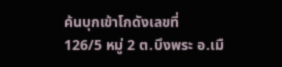ค้นบุกเข้าโกดังเลขที่
126/5 หมู่ 2 ต.บึงพระ อ.เมื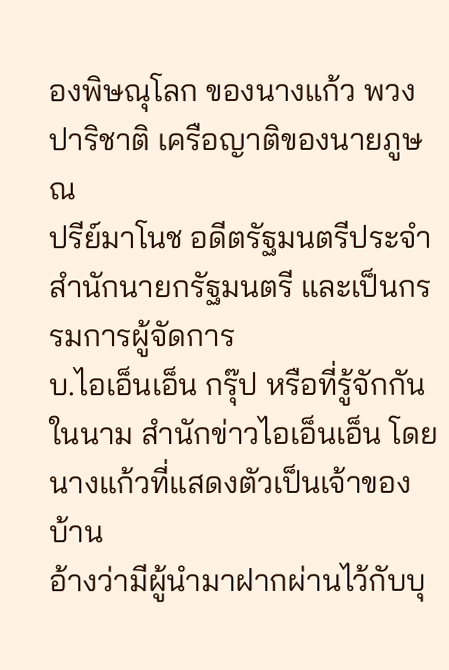องพิษณุโลก ของนางแก้ว พวงปาริชาติ เครือญาติของนายภูษณ
ปรีย์มาโนช อดีตรัฐมนตรีประจำสำนักนายกรัฐมนตรี และเป็นกรรมการผู้จัดการ
บ.ไอเอ็นเอ็น กรุ๊ป หรือที่รู้จักกันในนาม สำนักข่าวไอเอ็นเอ็น โดยนางแก้วที่แสดงตัวเป็นเจ้าของบ้าน
อ้างว่ามีผู้นำมาฝากผ่านไว้กับบุ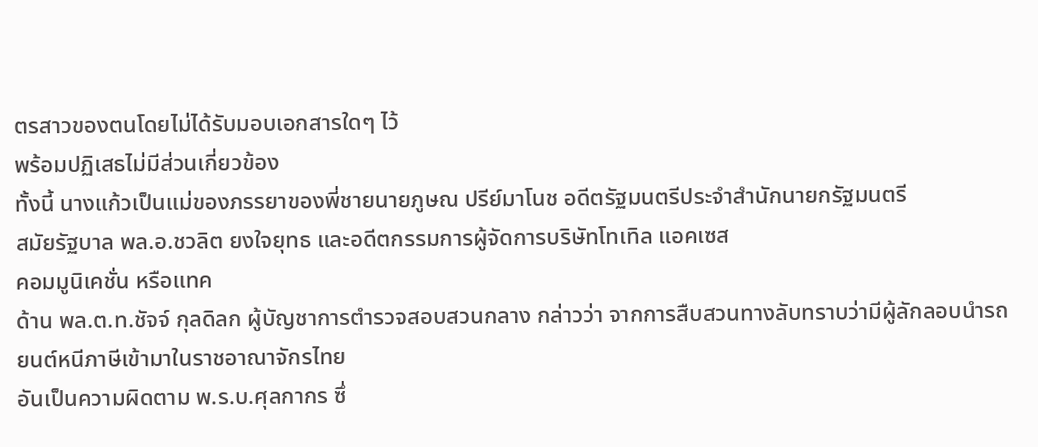ตรสาวของตนโดยไม่ได้รับมอบเอกสารใดๆ ไว้
พร้อมปฏิเสธไม่มีส่วนเกี่ยวข้อง
ทั้งนี้ นางแก้วเป็นแม่ของภรรยาของพี่ชายนายภูษณ ปรีย์มาโนช อดีตรัฐมนตรีประจำสำนักนายกรัฐมนตรี
สมัยรัฐบาล พล.อ.ชวลิต ยงใจยุทธ และอดีตกรรมการผู้จัดการบริษัทโทเทิล แอคเซส
คอมมูนิเคชั่น หรือแทค
ด้าน พล.ต.ท.ชัจจ์ กุลดิลก ผู้บัญชาการตำรวจสอบสวนกลาง กล่าวว่า จากการสืบสวนทางลับทราบว่ามีผู้ลักลอบนำรถยนต์หนีภาษีเข้ามาในราชอาณาจักรไทย
อันเป็นความผิดตาม พ.ร.บ.ศุลกากร ซึ่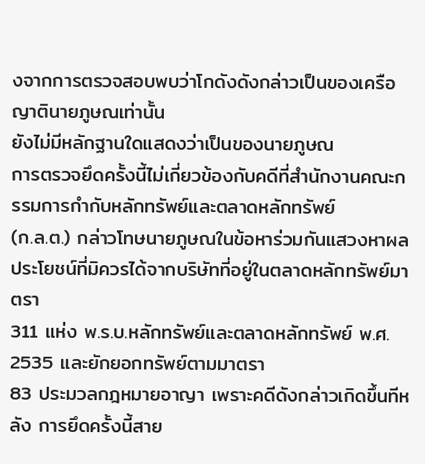งจากการตรวจสอบพบว่าโกดังดังกล่าวเป็นของเครือญาตินายภูษณเท่านั้น
ยังไม่มีหลักฐานใดแสดงว่าเป็นของนายภูษณ
การตรวจยึดครั้งนี้ไม่เกี่ยวข้องกับคดีที่สำนักงานคณะกรรมการกำกับหลักทรัพย์และตลาดหลักทรัพย์
(ก.ล.ต.) กล่าวโทษนายภูษณในข้อหาร่วมกันแสวงหาผลประโยชน์ที่มิควรได้จากบริษัทที่อยู่ในตลาดหลักทรัพย์มาตรา
311 แห่ง พ.ร.บ.หลักทรัพย์และตลาดหลักทรัพย์ พ.ศ. 2535 และยักยอกทรัพย์ตามมาตรา
83 ประมวลกฎหมายอาญา เพราะคดีดังกล่าวเกิดขึ้นทีหลัง การยึดครั้งนี้สาย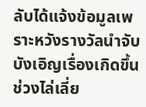ลับได้แจ้งข้อมูลเพราะหวังรางวัลนำจับบังเอิญเรื่องเกิดขึ้นช่วงไล่เลี่ย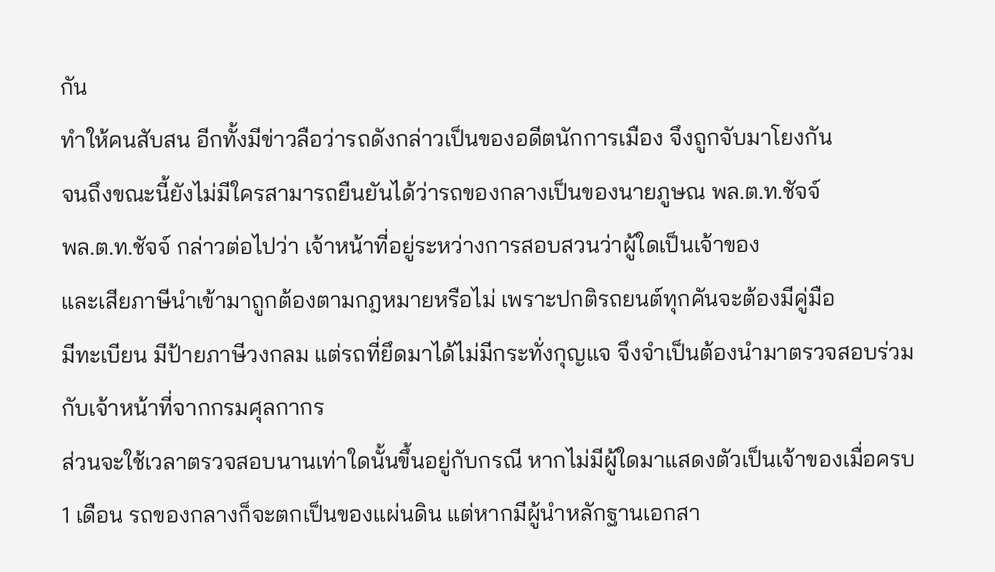กัน
ทำให้คนสับสน อีกทั้งมีข่าวลือว่ารถดังกล่าวเป็นของอดีตนักการเมือง จึงถูกจับมาโยงกัน
จนถึงขณะนี้ยังไม่มีใครสามารถยืนยันได้ว่ารถของกลางเป็นของนายภูษณ พล.ต.ท.ชัจจ์
พล.ต.ท.ชัจจ์ กล่าวต่อไปว่า เจ้าหน้าที่อยู่ระหว่างการสอบสวนว่าผู้ใดเป็นเจ้าของ
และเสียภาษีนำเข้ามาถูกต้องตามกฎหมายหรือไม่ เพราะปกติรถยนต์ทุกคันจะต้องมีคู่มือ
มีทะเบียน มีป้ายภาษีวงกลม แต่รถที่ยึดมาได้ไม่มีกระทั่งกุญแจ จึงจำเป็นต้องนำมาตรวจสอบร่วมกับเจ้าหน้าที่จากกรมศุลกากร
ส่วนจะใช้เวลาตรวจสอบนานเท่าใดนั้นขึ้นอยู่กับกรณี หากไม่มีผู้ใดมาแสดงตัวเป็นเจ้าของเมื่อครบ
1 เดือน รถของกลางก็จะตกเป็นของแผ่นดิน แต่หากมีผู้นำหลักฐานเอกสา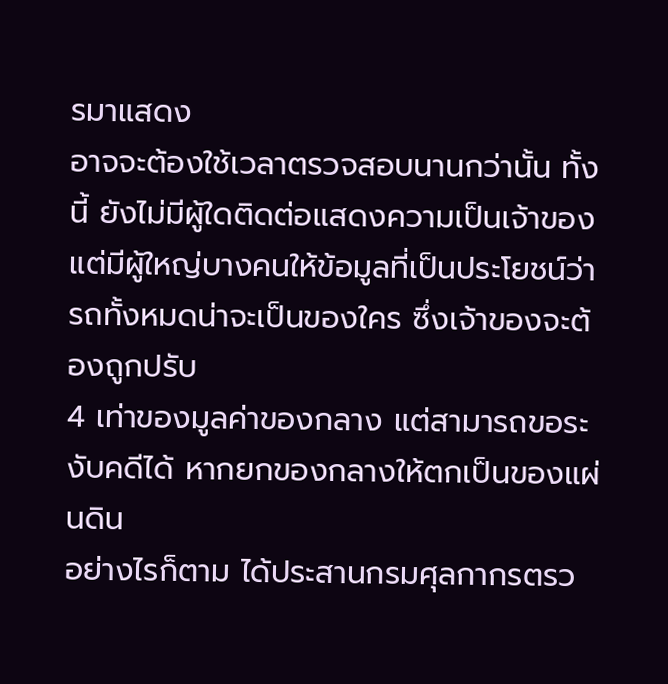รมาแสดง
อาจจะต้องใช้เวลาตรวจสอบนานกว่านั้น ทั้งนี้ ยังไม่มีผู้ใดติดต่อแสดงความเป็นเจ้าของ
แต่มีผู้ใหญ่บางคนให้ข้อมูลที่เป็นประโยชน์ว่ารถทั้งหมดน่าจะเป็นของใคร ซึ่งเจ้าของจะต้องถูกปรับ
4 เท่าของมูลค่าของกลาง แต่สามารถขอระงับคดีได้ หากยกของกลางให้ตกเป็นของแผ่นดิน
อย่างไรก็ตาม ได้ประสานกรมศุลกากรตรว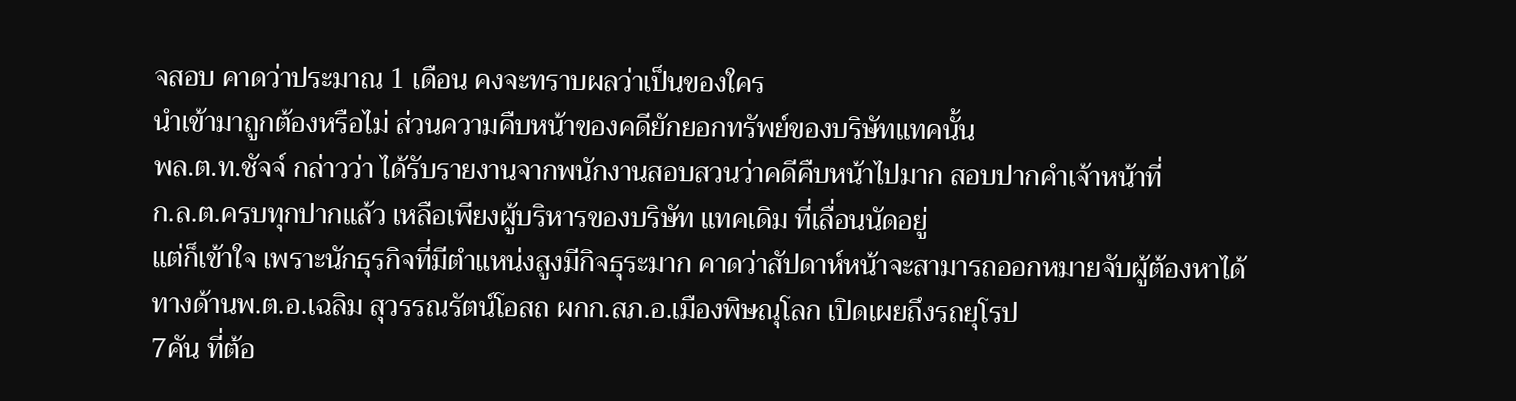จสอบ คาดว่าประมาณ 1 เดือน คงจะทราบผลว่าเป็นของใคร
นำเข้ามาถูกต้องหรือไม่ ส่วนความคืบหน้าของคดียักยอกทรัพย์ของบริษัทแทคนั้น
พล.ต.ท.ชัจจ์ กล่าวว่า ได้รับรายงานจากพนักงานสอบสวนว่าคดีคืบหน้าไปมาก สอบปากคำเจ้าหน้าที่
ก.ล.ต.ครบทุกปากแล้ว เหลือเพียงผู้บริหารของบริษัท แทคเดิม ที่เลื่อนนัดอยู่
แต่ก็เข้าใจ เพราะนักธุรกิจที่มีตำแหน่งสูงมีกิจธุระมาก คาดว่าสัปดาห์หน้าจะสามารถออกหมายจับผู้ต้องหาได้
ทางด้านพ.ต.อ.เฉลิม สุวรรณรัตน์โอสถ ผกก.สภ.อ.เมืองพิษณุโลก เปิดเผยถึงรถยุโรป
7คัน ที่ต้อ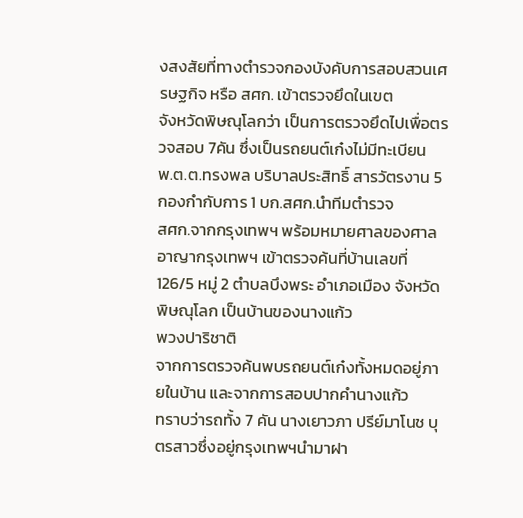งสงสัยที่ทางตำรวจกองบังคับการสอบสวนเศรษฐกิจ หรือ สศก. เข้าตรวจยึดในเขต
จังหวัดพิษณุโลกว่า เป็นการตรวจยึดไปเพื่อตรวจสอบ 7คัน ซึ่งเป็นรถยนต์เก๋งไม่มีทะเบียน
พ.ต.ต.ทรงพล บริบาลประสิทธิ์ สารวัตรงาน 5 กองกำกับการ 1 บก.สศก.นำทีมตำรวจ
สศก.จากกรุงเทพฯ พร้อมหมายศาลของศาลอาญากรุงเทพฯ เข้าตรวจค้นที่บ้านเลขที่
126/5 หมู่ 2 ตำบลบึงพระ อำเภอเมือง จังหวัดพิษณุโลก เป็นบ้านของนางแก้ว
พวงปาริชาติ
จากการตรวจค้นพบรถยนต์เก๋งทั้งหมดอยู่ภายในบ้าน และจากการสอบปากคำนางแก้ว
ทราบว่ารถทั้ง 7 คัน นางเยาวภา ปรีย์มาโนช บุตรสาวซึ่งอยู่กรุงเทพฯนำมาฝา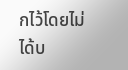กไว้โดยไม่ได้บ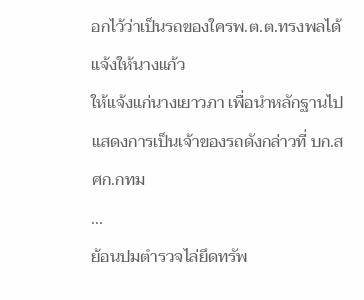อกไว้ว่าเป็นรถของใครพ.ต.ต.ทรงพลได้แจ้งให้นางแก้ว
ให้แจ้งแก่นางเยาวภา เพื่อนำหลักฐานไปแสดงการเป็นเจ้าของรถดังกล่าวที่ บก.สศก.กทม
...
ย้อนปมตำรวจไล่ยึดทรัพ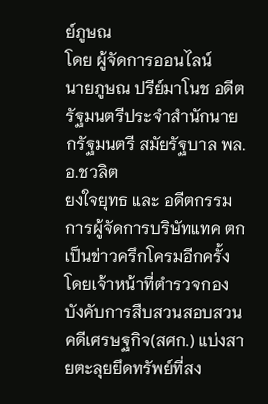ย์ภูษณ
โดย ผู้จัดการออนไลน์
นายภูษณ ปรีย์มาโนช อดีตรัฐมนตรีประจำสำนักนายกรัฐมนตรี สมัยรัฐบาล พล.อ.ชวลิต
ยงใจยุทธ และ อดีตกรรมการผู้จัดการบริษัทแทค ตกเป็นข่าวครึกโครมอีกครั้ง
โดยเจ้าหน้าที่ตำรวจกองบังคับการสืบสวนสอบสวนคดีเศรษฐกิจ(สศก.) แบ่งสายตะลุยยึดทรัพย์ที่สง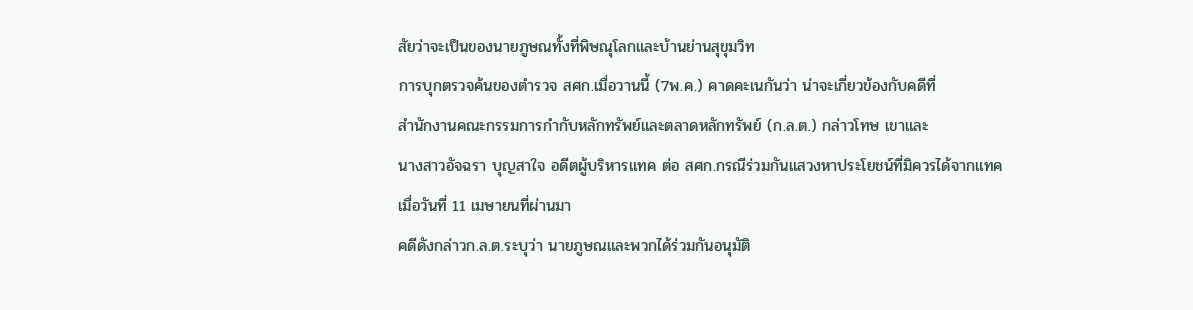สัยว่าจะเป็นของนายภูษณทั้งที่พิษณุโลกและบ้านย่านสุขุมวิท
การบุกตรวจค้นของตำรวจ สศก.เมื่อวานนี้ (7พ.ค.) คาดคะเนกันว่า น่าจะเกี่ยวข้องกับคดีที่
สำนักงานคณะกรรมการกำกับหลักทรัพย์และตลาดหลักทรัพย์ (ก.ล.ต.) กล่าวโทษ เขาและ
นางสาวอัจฉรา บุญสาใจ อดีตผู้บริหารแทค ต่อ สศก.กรณีร่วมกันแสวงหาประโยชน์ที่มิควรได้จากแทค
เมื่อวันที่ 11 เมษายนที่ผ่านมา
คดีดังกล่าวก.ล.ต.ระบุว่า นายภูษณและพวกได้ร่วมกันอนุมัติ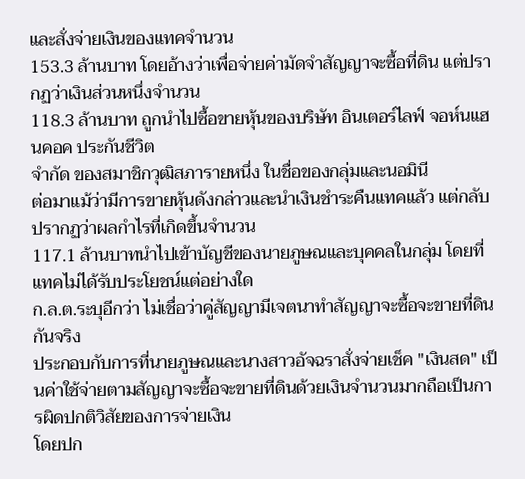และสั่งจ่ายเงินของแทคจำนวน
153.3 ล้านบาท โดยอ้างว่าเพื่อจ่ายค่ามัดจำสัญญาจะซื้อที่ดิน แต่ปรากฏว่าเงินส่วนหนึ่งจำนวน
118.3 ล้านบาท ถูกนำไปซื้อขายหุ้นของบริษัท อินเตอร์ไลฟ์ จอห์นแฮนคอค ประกันชีวิต
จำกัด ของสมาชิกวุฒิสภารายหนึ่ง ในชื่อของกลุ่มและนอมินี
ต่อมาแม้ว่ามีการขายหุ้นดังกล่าวและนำเงินชำระคืนแทคแล้ว แต่กลับปรากฏว่าผลกำไรที่เกิดขึ้นจำนวน
117.1 ล้านบาทนำไปเข้าบัญชีของนายภูษณและบุคคลในกลุ่ม โดยที่แทคไม่ได้รับประโยชน์แต่อย่างใด
ก.ล.ต.ระบุอีกว่า ไม่เชื่อว่าคู่สัญญามีเจตนาทำสัญญาจะซื้อจะขายที่ดินกันจริง
ประกอบกับการที่นายภูษณและนางสาวอัจฉราสั่งจ่ายเช็ค "เงินสด" เป็นค่าใช้จ่ายตามสัญญาจะซื้อจะขายที่ดินด้วยเงินจำนวนมากถือเป็นการผิดปกติวิสัยของการจ่ายเงิน
โดยปก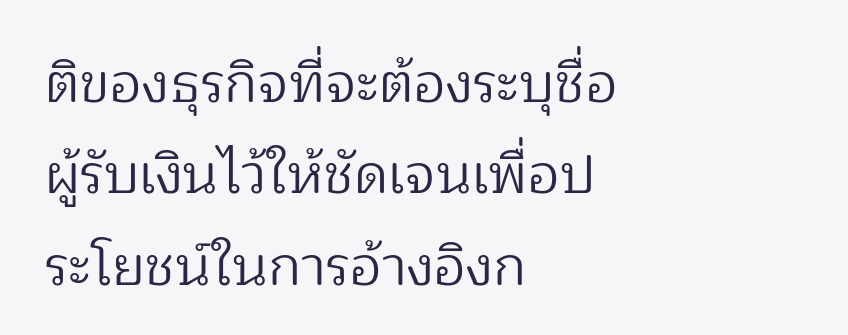ติของธุรกิจที่จะต้องระบุชื่อผู้รับเงินไว้ให้ชัดเจนเพื่อประโยชน์ในการอ้างอิงก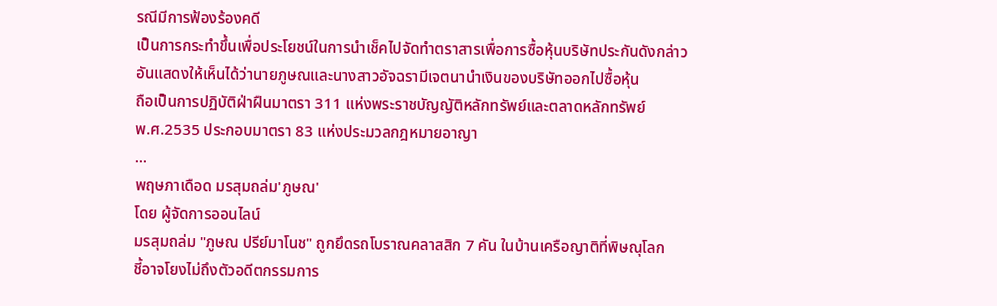รณีมีการฟ้องร้องคดี
เป็นการกระทำขึ้นเพื่อประโยชน์ในการนำเช็คไปจัดทำตราสารเพื่อการซื้อหุ้นบริษัทประกันดังกล่าว
อันแสดงให้เห็นได้ว่านายภูษณและนางสาวอัจฉรามีเจตนานำเงินของบริษัทออกไปซื้อหุ้น
ถือเป็นการปฏิบัติฝ่าฝืนมาตรา 311 แห่งพระราชบัญญัติหลักทรัพย์และตลาดหลักทรัพย์
พ.ศ.2535 ประกอบมาตรา 83 แห่งประมวลกฎหมายอาญา
...
พฤษภาเดือด มรสุมถล่ม'ภูษณ'
โดย ผู้จัดการออนไลน์
มรสุมถล่ม "ภูษณ ปรีย์มาโนช" ถูกยึดรถโบราณคลาสสิก 7 คัน ในบ้านเครือญาติที่พิษณุโลก
ชี้อาจโยงไม่ถึงตัวอดีตกรรมการ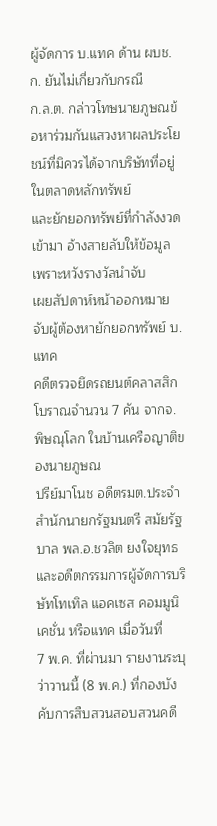ผู้จัดการ บ.แทค ด้าน ผบช.ก. ยันไม่เกี่ยวกับกรณี
ก.ล.ต. กล่าวโทษนายภูษณข้อหาร่วมกันแสวงหาผลประโยชน์ที่มิควรได้จากบริษัทที่อยู่ในตลาดหลักทรัพย์
และยักยอกทรัพย์ที่กำลังงวดเข้ามา อ้างสายลับให้ข้อมูลเพราะหวังรางวัลนำจับ
เผยสัปดาห์หน้าออกหมายจับผู้ต้องหายักยอกทรัพย์ บ.แทค
คดีตรวจยึดรถยนต์คลาสสิกโบราณจำนวน 7 คัน จากจ.พิษณุโลก ในบ้านเครือญาติของนายภูษณ
ปรีย์มาโนช อดีตรมต.ประจำสำนักนายกรัฐมนตรี สมัยรัฐบาล พล.อ.ชวลิต ยงใจยุทธ
และอดีตกรรมการผู้จัดการบริษัทโทเทิล แอคเซส คอมมูนิเคชั่น หรือแทค เมื่อวันที่
7 พ.ค. ที่ผ่านมา รายงานระบุว่าวานนี้ (8 พ.ค.) ที่กองบังคับการสืบสวนสอบสวนคดี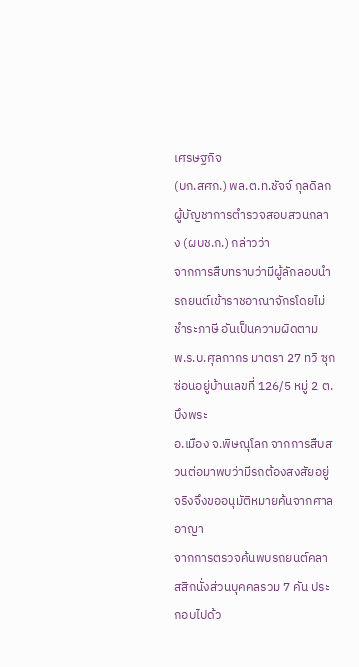เศรษฐกิจ
(บก.สศก.) พล.ต.ท.ชัจจ์ กุลดิลก ผู้บัญชาการตำรวจสอบสวนกลาง (ผบช.ก.) กล่าวว่า
จากการสืบทราบว่ามีผู้ลักลอบนำรถยนต์เข้าราชอาณาจักรโดยไม่ชำระภาษี อันเป็นความผิดตาม
พ.ร.บ.ศุลกากร มาตรา 27 ทวิ ซุกซ่อนอยู่บ้านเลขที่ 126/5 หมู่ 2 ต.บึงพระ
อ.เมือง จ.พิษณุโลก จากการสืบสวนต่อมาพบว่ามีรถต้องสงสัยอยู่จริงจึงขออนุมัติหมายค้นจากศาลอาญา
จากการตรวจค้นพบรถยนต์คลาสสิกนั่งส่วนบุคคลรวม 7 คัน ประกอบไปด้ว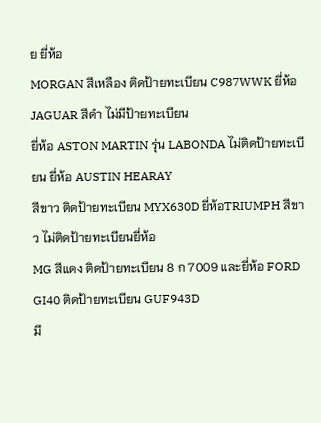ย ยี่ห้อ
MORGAN สีเหลือง ติดป้ายทะเบียน C987WWK ยี่ห้อ JAGUAR สีดำ ไม่มีป้ายทะเบียน
ยี่ห้อ ASTON MARTIN รุ่น LABONDA ไม่ติดป้ายทะเบียน ยี่ห้อ AUSTIN HEARAY
สีขาว ติดป้ายทะเบียน MYX630D ยี่ห้อTRIUMPH สีขาว ไม่ติดป้ายทะเบียนยี่ห้อ
MG สีแดง ติดป้ายทะเบียน 8 ก 7009 และยี่ห้อ FORD GI40 ติดป้ายทะเบียน GUF943D
มี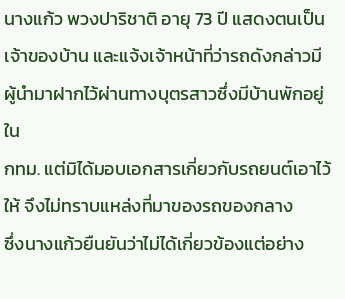นางแก้ว พวงปาริชาติ อายุ 73 ปี แสดงตนเป็นเจ้าของบ้าน และแจ้งเจ้าหน้าที่ว่ารถดังกล่าวมีผู้นำมาฝากไว้ผ่านทางบุตรสาวซึ่งมีบ้านพักอยู่ใน
กทม. แต่มิได้มอบเอกสารเกี่ยวกับรถยนต์เอาไว้ให้ จึงไม่ทราบแหล่งที่มาของรถของกลาง
ซึ่งนางแก้วยืนยันว่าไม่ได้เกี่ยวข้องแต่อย่าง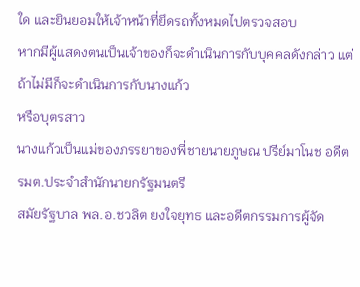ใด และยินยอมให้เจ้าหน้าที่ยึดรถทั้งหมดไปตรวจสอบ
หากมีผู้แสดงตนเป็นเจ้าของก็จะดำเนินการกับบุคคลดังกล่าว แต่ถ้าไม่มีก็จะดำเนินการกับนางแก้ว
หรือบุตรสาว
นางแก้วเป็นแม่ของภรรยาของพี่ชายนายภูษณ ปรีย์มาโนช อดีตรมต.ประจำสำนักนายกรัฐมนตรี
สมัยรัฐบาล พล.อ.ชวลิต ยงใจยุทธ และอดีตกรรมการผู้จัด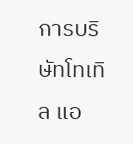การบริษัทโทเทิล แอ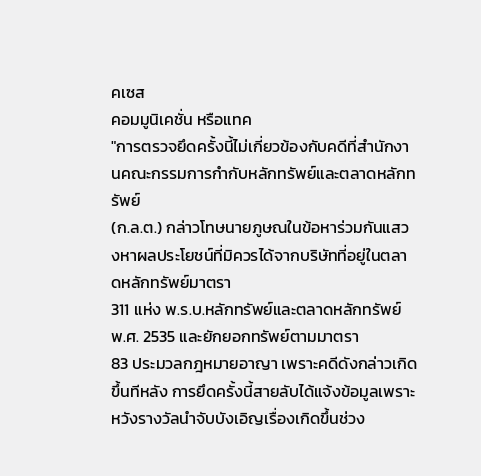คเซส
คอมมูนิเคชั่น หรือแทค
"การตรวจยึดครั้งนี้ไม่เกี่ยวข้องกับคดีที่สำนักงานคณะกรรมการกำกับหลักทรัพย์และตลาดหลักทรัพย์
(ก.ล.ต.) กล่าวโทษนายภูษณในข้อหาร่วมกันแสวงหาผลประโยชน์ที่มิควรได้จากบริษัทที่อยู่ในตลาดหลักทรัพย์มาตรา
311 แห่ง พ.ร.บ.หลักทรัพย์และตลาดหลักทรัพย์ พ.ศ. 2535 และยักยอกทรัพย์ตามมาตรา
83 ประมวลกฎหมายอาญา เพราะคดีดังกล่าวเกิดขึ้นทีหลัง การยึดครั้งนี้สายลับได้แจ้งข้อมูลเพราะหวังรางวัลนำจับบังเอิญเรื่องเกิดขึ้นช่วง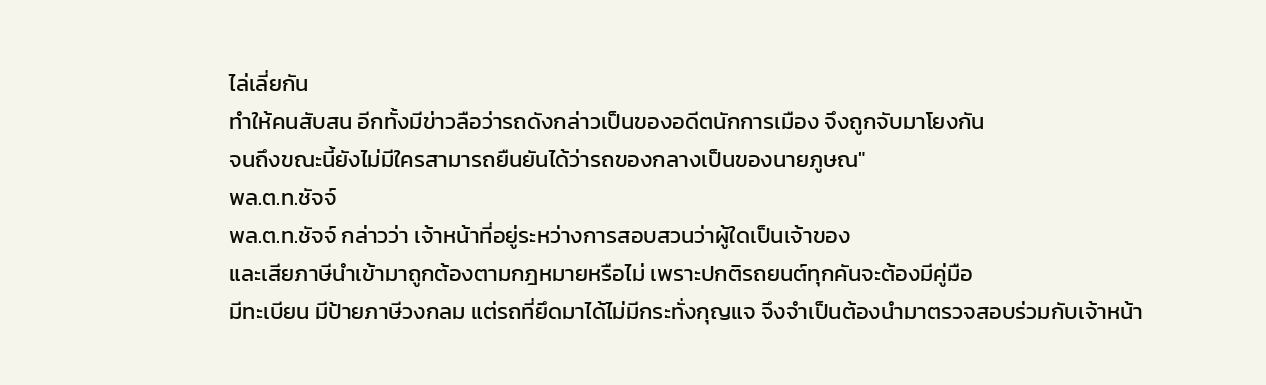ไล่เลี่ยกัน
ทำให้คนสับสน อีกทั้งมีข่าวลือว่ารถดังกล่าวเป็นของอดีตนักการเมือง จึงถูกจับมาโยงกัน
จนถึงขณะนี้ยังไม่มีใครสามารถยืนยันได้ว่ารถของกลางเป็นของนายภูษณ"
พล.ต.ท.ชัจจ์
พล.ต.ท.ชัจจ์ กล่าวว่า เจ้าหน้าที่อยู่ระหว่างการสอบสวนว่าผู้ใดเป็นเจ้าของ
และเสียภาษีนำเข้ามาถูกต้องตามกฎหมายหรือไม่ เพราะปกติรถยนต์ทุกคันจะต้องมีคู่มือ
มีทะเบียน มีป้ายภาษีวงกลม แต่รถที่ยึดมาได้ไม่มีกระทั่งกุญแจ จึงจำเป็นต้องนำมาตรวจสอบร่วมกับเจ้าหน้า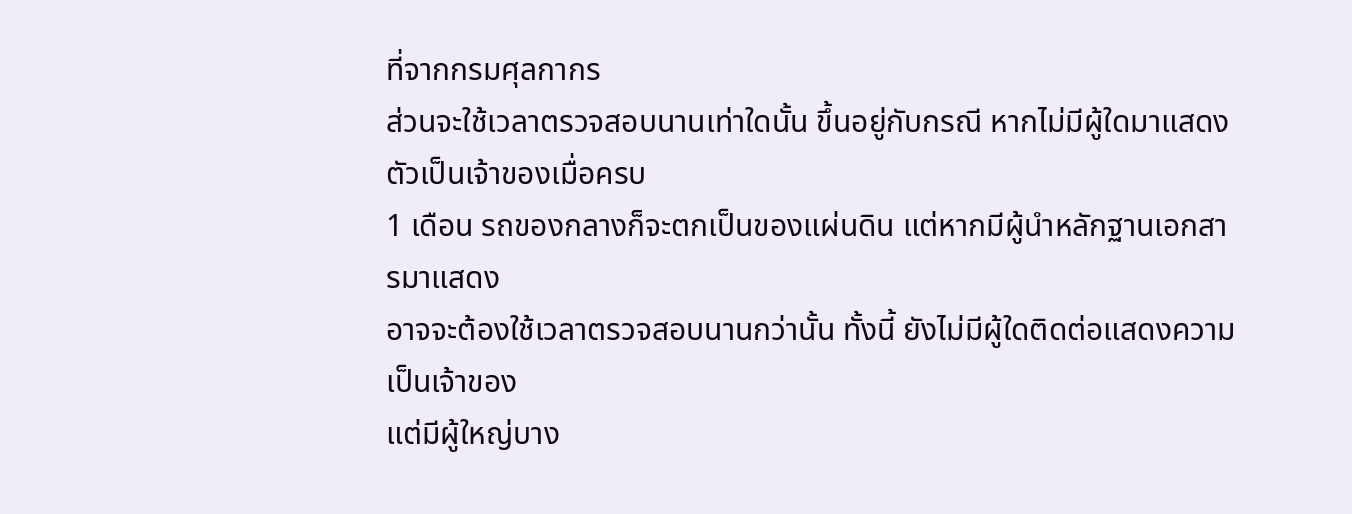ที่จากกรมศุลกากร
ส่วนจะใช้เวลาตรวจสอบนานเท่าใดนั้น ขึ้นอยู่กับกรณี หากไม่มีผู้ใดมาแสดงตัวเป็นเจ้าของเมื่อครบ
1 เดือน รถของกลางก็จะตกเป็นของแผ่นดิน แต่หากมีผู้นำหลักฐานเอกสารมาแสดง
อาจจะต้องใช้เวลาตรวจสอบนานกว่านั้น ทั้งนี้ ยังไม่มีผู้ใดติดต่อแสดงความเป็นเจ้าของ
แต่มีผู้ใหญ่บาง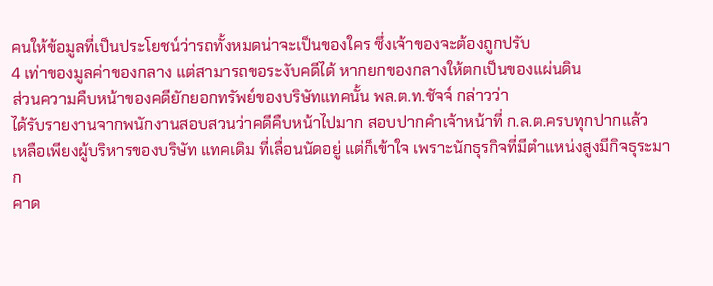คนให้ข้อมูลที่เป็นประโยชน์ว่ารถทั้งหมดน่าจะเป็นของใคร ซึ่งเจ้าของจะต้องถูกปรับ
4 เท่าของมูลค่าของกลาง แต่สามารถขอระงับคดีได้ หากยกของกลางให้ตกเป็นของแผ่นดิน
ส่วนความคืบหน้าของคดียักยอกทรัพย์ของบริษัทแทคนั้น พล.ต.ท.ชัจจ์ กล่าวว่า
ได้รับรายงานจากพนักงานสอบสวนว่าคดีคืบหน้าไปมาก สอบปากคำเจ้าหน้าที่ ก.ล.ต.ครบทุกปากแล้ว
เหลือเพียงผู้บริหารของบริษัท แทคเดิม ที่เลื่อนนัดอยู่ แต่ก็เข้าใจ เพราะนักธุรกิจที่มีตำแหน่งสูงมีกิจธุระมาก
คาด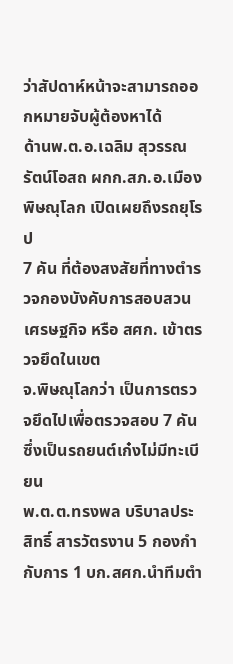ว่าสัปดาห์หน้าจะสามารถออกหมายจับผู้ต้องหาได้
ด้านพ.ต.อ.เฉลิม สุวรรณรัตน์โอสถ ผกก.สภ.อ.เมืองพิษณุโลก เปิดเผยถึงรถยุโรป
7 คัน ที่ต้องสงสัยที่ทางตำรวจกองบังคับการสอบสวนเศรษฐกิจ หรือ สศก. เข้าตรวจยึดในเขต
จ.พิษณุโลกว่า เป็นการตรวจยึดไปเพื่อตรวจสอบ 7 คัน ซึ่งเป็นรถยนต์เก๋งไม่มีทะเบียน
พ.ต.ต.ทรงพล บริบาลประสิทธิ์ สารวัตรงาน 5 กองกำกับการ 1 บก.สศก.นำทีมตำ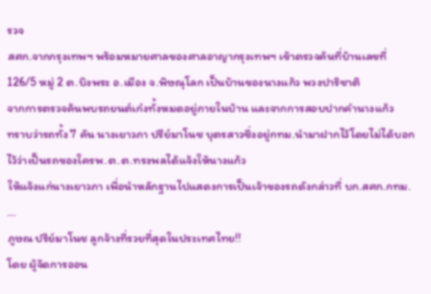รวจ
สศก.จากกรุงเทพฯ พร้อมหมายศาลของศาลอาญากรุงเทพฯ เข้าตรวจค้นที่บ้านเลขที่
126/5 หมู่ 2 ต.บึงพระ อ.เมือง จ.พิษณุโลก เป็นบ้านของนางแก้ว พวงปาริชาติ
จากการตรวจค้นพบรถยนต์เก๋งทั้งหมดอยู่ภายในบ้าน และจากการสอบปากคำนางแก้ว
ทราบว่ารถทั้ง 7 คัน นางเยาวภา ปรีย์มาโนช บุตรสาวซึ่งอยู่กทม.นำมาฝากไว้โดยไม่ได้บอกไว้ว่าเป็นรถของใครพ.ต.ต.ทรงพลได้แจ้งให้นางแก้ว
ให้แจ้งแก่นางเยาวภา เพื่อนำหลักฐานไปแสดงการเป็นเจ้าของรถดังกล่าวที่ บก.สศก.กทม.
...
ภูษณ ปรีย์มาโนช ลูกจ้างที่รวยที่สุดในประเทศไทย!!
โดย ผู้จัดการออน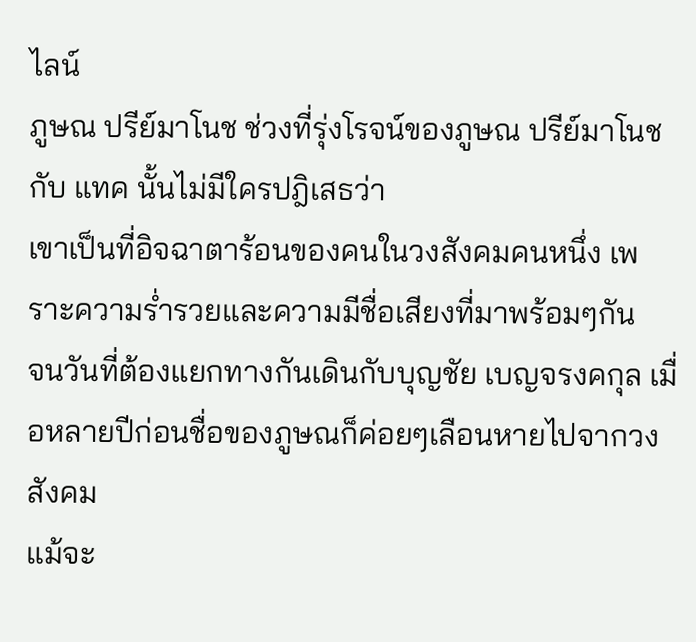ไลน์
ภูษณ ปรีย์มาโนช ช่วงที่รุ่งโรจน์ของภูษณ ปรีย์มาโนช กับ แทค นั้นไม่มีใครปฎิเสธว่า
เขาเป็นที่อิจฉาตาร้อนของคนในวงสังคมคนหนึ่ง เพราะความร่ำรวยและความมีชื่อเสียงที่มาพร้อมๆกัน
จนวันที่ต้องแยกทางกันเดินกับบุญชัย เบญจรงคกุล เมื่อหลายปีก่อนชื่อของภูษณก็ค่อยๆเลือนหายไปจากวงสังคม
แม้จะ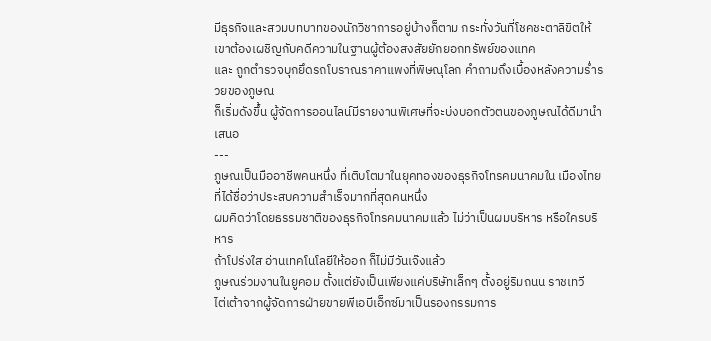มีธุรกิจและสวมบทบาทของนักวิชาการอยู่บ้างก็ตาม กระทั่งวันที่โชคชะตาลิขิตให้เขาต้องเผชิญกับคดีความในฐานผู้ต้องสงสัยยักยอกทรัพย์ของแทค
และ ถูกตำรวจบุกยึดรถโบราณราคาแพงที่พิษณุโลก คำถามถึงเบื้องหลังความร่ำรวยของภูษณ
ก็เริ่มดังขึ้น ผู้จัดการออนไลน์มีรายงานพิเศษที่จะบ่งบอกตัวตนของภูษณได้ดีมานำเสนอ
---
ภูษณเป็นมืออาชีพคนหนึ่ง ที่เติบโตมาในยุคทองของธุรกิจโทรคมนาคมใน เมืองไทย
ที่ได้ชื่อว่าประสบความสำเร็จมากที่สุดคนหนึ่ง
ผมคิดว่าโดยธรรมชาติของธุรกิจโทรคมนาคมแล้ว ไม่ว่าเป็นผมบริหาร หรือใครบริหาร
ถ้าโปร่งใส อ่านเทคโนโลยีให้ออก ก็ไม่มีวันเจ๊งแล้ว
ภูษณร่วมงานในยูคอม ตั้งแต่ยังเป็นเพียงแค่บริษัทเล็กๆ ตั้งอยู่ริมถนน ราชเทวี
ไต่เต้าจากผู้จัดการฝ่ายขายพีเอบีเอ็กซ์มาเป็นรองกรรมการ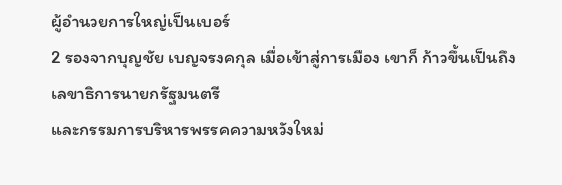ผู้อำนวยการใหญ่เป็นเบอร์
2 รองจากบุญชัย เบญจรงคกุล เมื่อเข้าสู่การเมือง เขาก็ ก้าวขึ้นเป็นถึงเลขาธิการนายกรัฐมนตรี
และกรรมการบริหารพรรคความหวังใหม่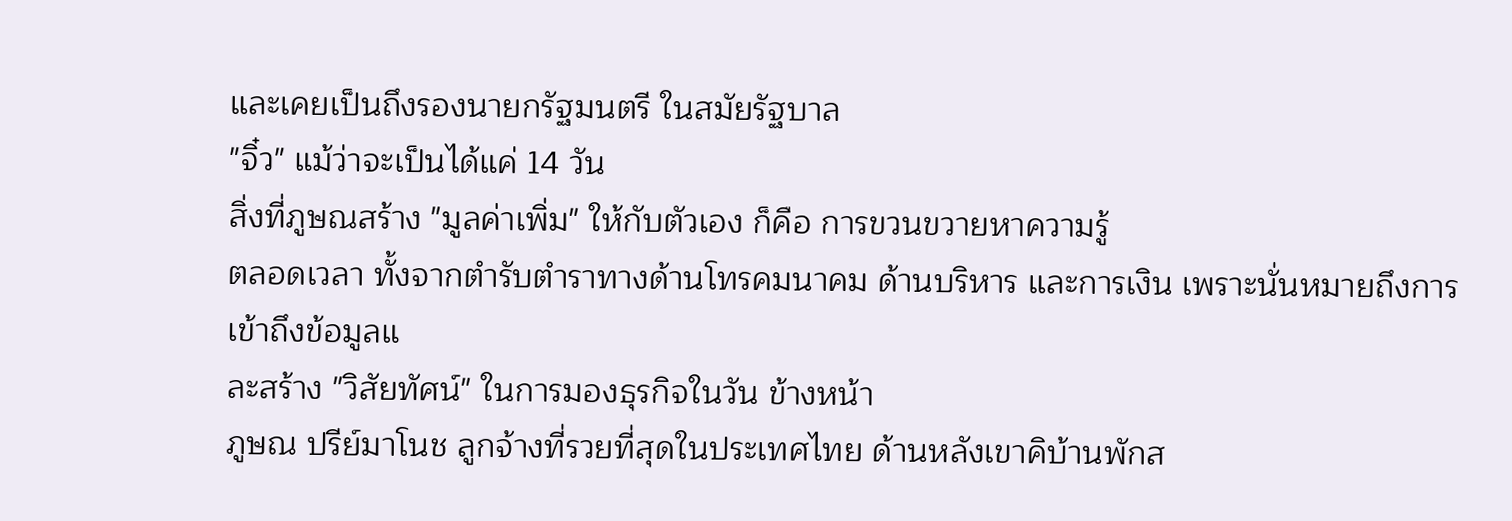และเคยเป็นถึงรองนายกรัฐมนตรี ในสมัยรัฐบาล
"จิ๋ว" แม้ว่าจะเป็นได้แค่ 14 วัน
สิ่งที่ภูษณสร้าง "มูลค่าเพิ่ม" ให้กับตัวเอง ก็คือ การขวนขวายหาความรู้
ตลอดเวลา ทั้งจากตำรับตำราทางด้านโทรคมนาคม ด้านบริหาร และการเงิน เพราะนั่นหมายถึงการเข้าถึงข้อมูลแ
ละสร้าง "วิสัยทัศน์" ในการมองธุรกิจในวัน ข้างหน้า
ภูษณ ปรีย์มาโนช ลูกจ้างที่รวยที่สุดในประเทศไทย ด้านหลังเขาคิบ้านพักส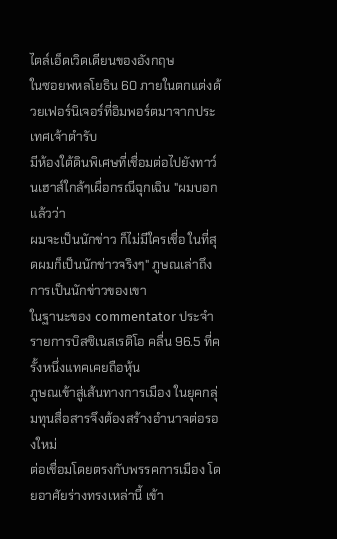ไตล์เอ็ดเวิดเดียนของอังกฤษ
ในซอยพหลโยธิน 60 ภายในตกแต่งด้วยเฟอร์นิเจอร์ที่อิมพอร์ตมาจากประเทศเจ้าตำรับ
มีห้องใต้ดินพิเศษที่เชื่อมต่อไปยังทาว์นเฮาส์ใกล้ๆเผื่อกรณีฉุกเฉิน "ผมบอกแล้วว่า
ผมจะเป็นนักข่าว ก็ไม่มีใครเชื่อ ในที่สุดผมก็เป็นนักข่าวจริงๆ" ภูษณเล่าถึงการเป็นนักข่าวของเขา
ในฐานะของ commentator ประจำ รายการบิสซิเนสเรดิโอ คลื่น 96.5 ที่ครั้งหนึ่งแทคเคยถือหุ้น
ภูษณเข้าสู่เส้นทางการเมือง ในยุคกลุ่มทุนสื่อสารจึงต้องสร้างอำนาจต่อรองใหม่
ต่อเชื่อมโดยตรงกับพรรคการเมือง โดยอาศัยร่างทรงเหล่านี้ เข้า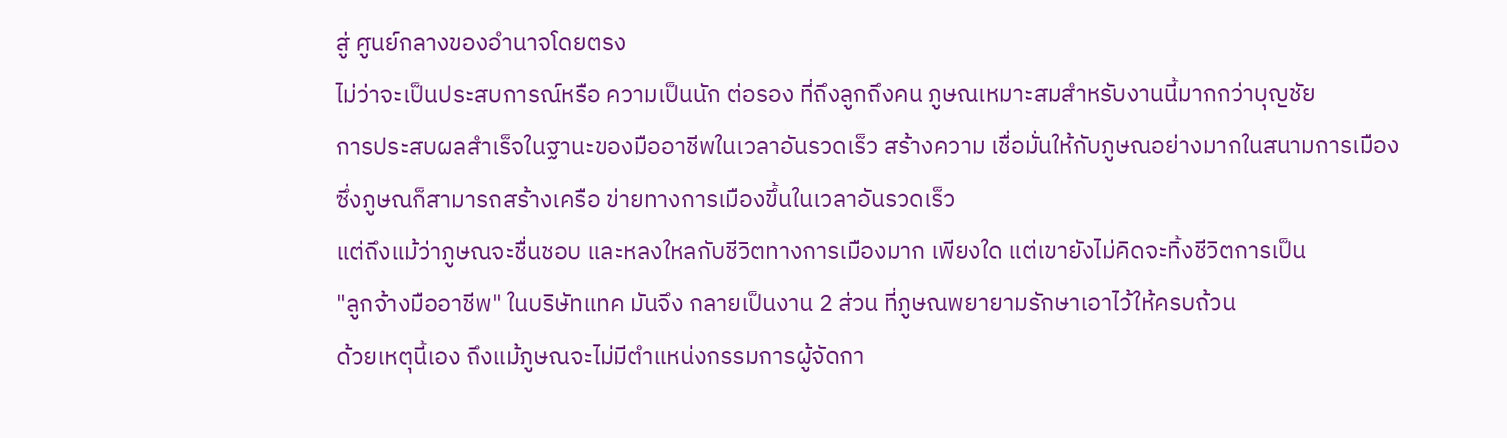สู่ ศูนย์กลางของอำนาจโดยตรง
ไม่ว่าจะเป็นประสบการณ์หรือ ความเป็นนัก ต่อรอง ที่ถึงลูกถึงคน ภูษณเหมาะสมสำหรับงานนี้มากกว่าบุญชัย
การประสบผลสำเร็จในฐานะของมืออาชีพในเวลาอันรวดเร็ว สร้างความ เชื่อมั่นให้กับภูษณอย่างมากในสนามการเมือง
ซึ่งภูษณก็สามารถสร้างเครือ ข่ายทางการเมืองขึ้นในเวลาอันรวดเร็ว
แต่ถึงแม้ว่าภูษณจะชื่นชอบ และหลงใหลกับชีวิตทางการเมืองมาก เพียงใด แต่เขายังไม่คิดจะทิ้งชีวิตการเป็น
"ลูกจ้างมืออาชีพ" ในบริษัทแทค มันจึง กลายเป็นงาน 2 ส่วน ที่ภูษณพยายามรักษาเอาไว้ให้ครบถ้วน
ด้วยเหตุนี้เอง ถึงแม้ภูษณจะไม่มีตำแหน่งกรรมการผู้จัดกา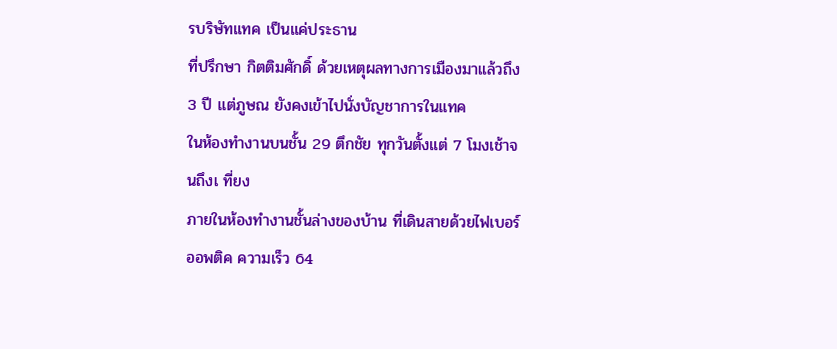รบริษัทแทค เป็นแค่ประธาน
ที่ปรึกษา กิตติมศักดิ์ ด้วยเหตุผลทางการเมืองมาแล้วถึง 3 ปี แต่ภูษณ ยังคงเข้าไปนั่งบัญชาการในแทค
ในห้องทำงานบนชั้น 29 ตึกชัย ทุกวันตั้งแต่ 7 โมงเช้าจนถึงเ ที่ยง
ภายในห้องทำงานชั้นล่างของบ้าน ที่เดินสายด้วยไฟเบอร์ออพติค ความเร็ว 64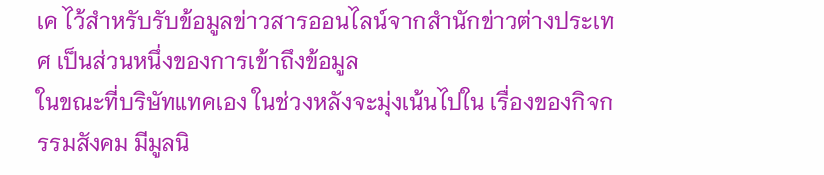เค ไว้สำหรับรับข้อมูลข่าวสารออนไลน์จากสำนักข่าวต่างประเทศ เป็นส่วนหนึ่งของการเข้าถึงข้อมูล
ในขณะที่บริษัทแทคเอง ในช่วงหลังจะมุ่งเน้นไปใน เรื่องของกิจกรรมสังคม มีมูลนิ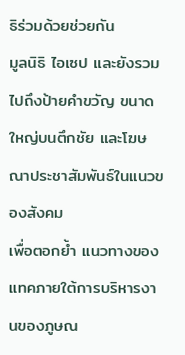ธิร่วมด้วยช่วยกัน
มูลนิธิ ไอเซป และยังรวมไปถึงป้ายคำขวัญ ขนาดใหญ่บนตึกชัย และโฆษณาประชาสัมพันธ์ในแนวของสังคม
เพื่อตอกย้ำ แนวทางของแทคภายใต้การบริหารงานของภูษณ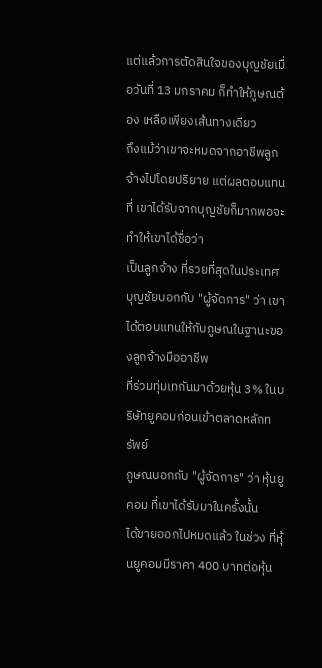แต่แล้วการตัดสินใจของบุญชัยเมื่อวันที่ 13 มกราคม ก็ทำให้ภูษณต้อง เหลือเพียงเส้นทางเดียว
ถึงแม้ว่าเขาจะหมดจากอาชีพลูกจ้างไปโดยปริยาย แต่ผลตอบแทน ที่ เขาได้รับจากบุญชัยก็มากพอจะทำให้เขาได้ชื่อว่า
เป็นลูกจ้าง ที่รวยที่สุดในประเทศ
บุญชัยบอกกับ "ผู้จัดการ" ว่า เขาได้ตอบแทนให้กับภูษณในฐานะของลูกจ้างมืออาชีพ
ที่ร่วมทุ่มเทกันมาด้วยหุ้น 3% ในบริษัทยูคอมก่อนเข้าตลาดหลักทรัพย์
ภูษณบอกกับ "ผู้จัดการ" ว่า หุ้นยูคอม ที่เขาได้รับมาในครั้งนั้น
ได้ขายออกไปหมดแล้ว ในช่วง ที่หุ้นยูคอมมีราคา 400 บาทต่อหุ้น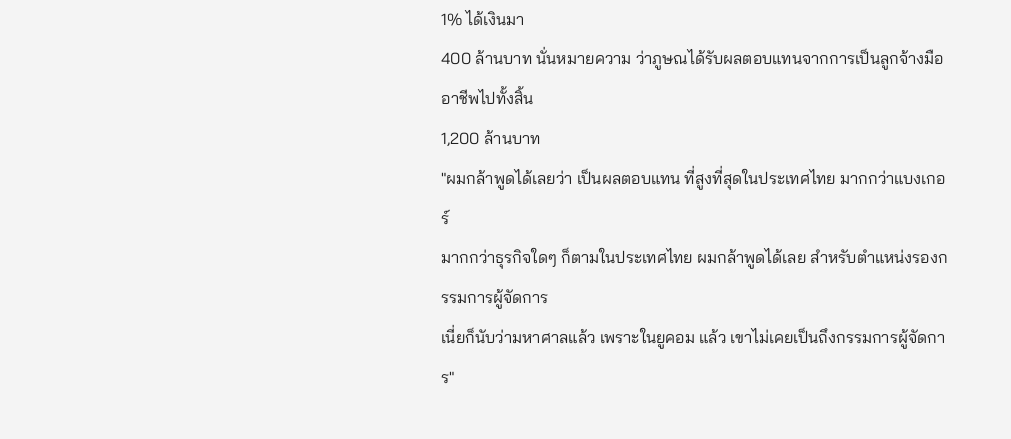1% ได้เงินมา
400 ล้านบาท นั่นหมายความ ว่าภูษณได้รับผลตอบแทนจากการเป็นลูกจ้างมืออาชีพไปทั้งสิ้น
1,200 ล้านบาท
"ผมกล้าพูดได้เลยว่า เป็นผลตอบแทน ที่สูงที่สุดในประเทศไทย มากกว่าแบงเกอร์
มากกว่าธุรกิจใดๆ ก็ตามในประเทศไทย ผมกล้าพูดได้เลย สำหรับตำแหน่งรองกรรมการผู้จัดการ
เนี่ยก็นับว่ามหาศาลแล้ว เพราะในยูคอม แล้ว เขาไม่เคยเป็นถึงกรรมการผู้จัดการ"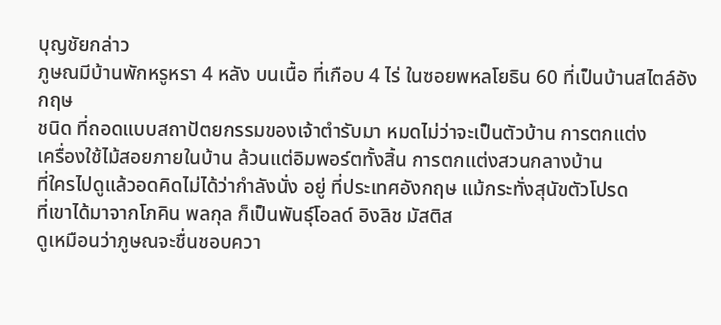บุญชัยกล่าว
ภูษณมีบ้านพักหรูหรา 4 หลัง บนเนื้อ ที่เกือบ 4 ไร่ ในซอยพหลโยธิน 60 ที่เป็นบ้านสไตล์อังกฤษ
ชนิด ที่ถอดแบบสถาปัตยกรรมของเจ้าตำรับมา หมดไม่ว่าจะเป็นตัวบ้าน การตกแต่ง
เครื่องใช้ไม้สอยภายในบ้าน ล้วนแต่อิมพอร์ตทั้งสิ้น การตกแต่งสวนกลางบ้าน
ที่ใครไปดูแล้วอดคิดไม่ได้ว่ากำลังนั่ง อยู่ ที่ประเทศอังกฤษ แม้กระทั่งสุนัขตัวโปรด
ที่เขาได้มาจากโภคิน พลกุล ก็เป็นพันธุ์โอลด์ อิงลิช มัสติส
ดูเหมือนว่าภูษณจะชื่นชอบควา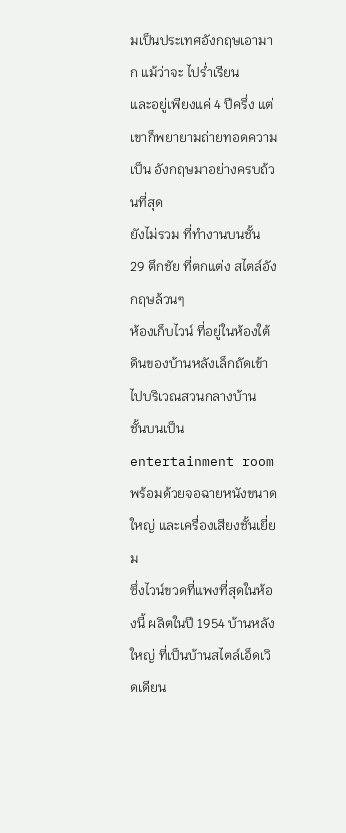มเป็นประเทศอังกฤษเอามาก แม้ว่าจะ ไปร่ำเรียน
และอยู่เพียงแค่ 4 ปีครึ่ง แต่เขาก็พยายามถ่ายทอดความเป็น อังกฤษมาอย่างครบถ้วนที่สุด
ยังไม่รวม ที่ทำงานบนชั้น 29 ตึกชัย ที่ตกแต่ง สไตล์อังกฤษล้วนๆ
ห้องเก็บไวน์ ที่อยู่ในห้องใต้ดินของบ้านหลังเล็กถัดเข้าไปบริเวณสวนกลางบ้าน
ชั้นบนเป็น entertainment room พร้อมด้วยจอฉายหนังขนาดใหญ่ และเครื่องเสียงชั้นเยี่ยม
ซึ่งไวน์ขวดที่แพงที่สุดในห้องนี้ ผลิตในปี 1954 บ้านหลังใหญ่ ที่เป็นบ้านสไตล์เอ็ดเวิดเดียน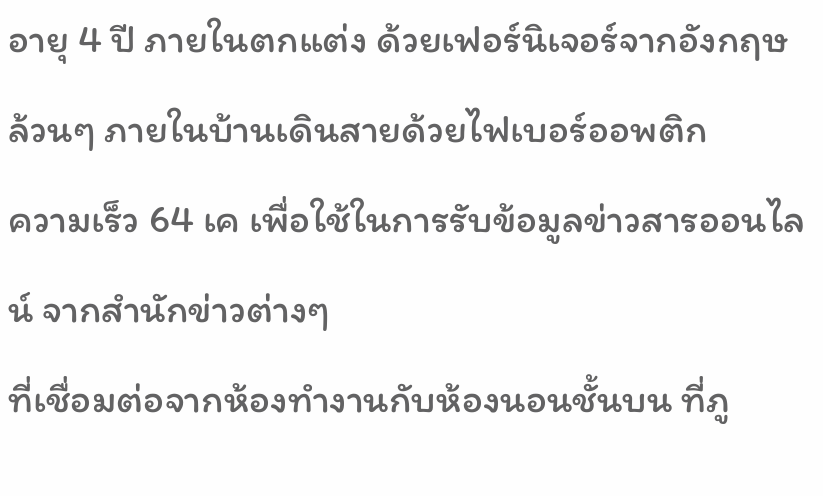อายุ 4 ปี ภายในตกแต่ง ด้วยเฟอร์นิเจอร์จากอังกฤษล้วนๆ ภายในบ้านเดินสายด้วยไฟเบอร์ออพติก
ความเร็ว 64 เค เพื่อใช้ในการรับข้อมูลข่าวสารออนไลน์ จากสำนักข่าวต่างๆ
ที่เชื่อมต่อจากห้องทำงานกับห้องนอนชั้นบน ที่ภู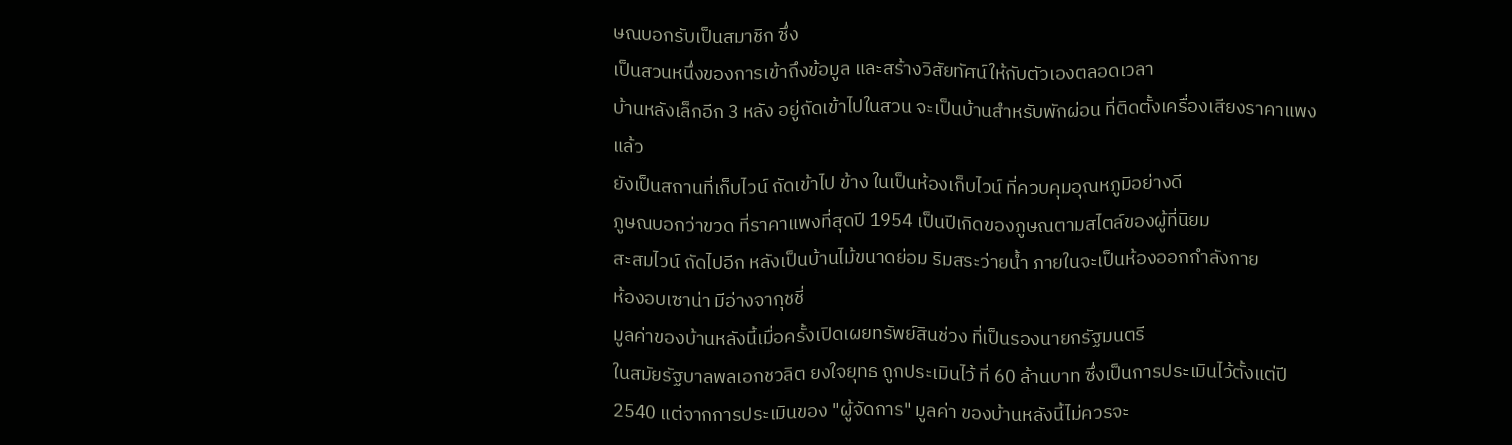ษณบอกรับเป็นสมาชิก ซึ่ง
เป็นสวนหนึ่งของการเข้าถึงข้อมูล และสร้างวิสัยทัศน์ให้กับตัวเองตลอดเวลา
บ้านหลังเล็กอีก 3 หลัง อยู่ถัดเข้าไปในสวน จะเป็นบ้านสำหรับพักผ่อน ที่ติดตั้งเครื่องเสียงราคาแพงแล้ว
ยังเป็นสถานที่เก็บไวน์ ถัดเข้าไป ข้าง ในเป็นห้องเก็บไวน์ ที่ควบคุมอุณหภูมิอย่างดี
ภูษณบอกว่าขวด ที่ราคาแพงที่สุดปี 1954 เป็นปีเกิดของภูษณตามสไตล์ของผู้ที่นิยม
สะสมไวน์ ถัดไปอีก หลังเป็นบ้านไม้ขนาดย่อม ริมสระว่ายน้ำ ภายในจะเป็นห้องออกกำลังกาย
ห้องอบเซาน่า มีอ่างจากุชชี่
มูลค่าของบ้านหลังนี้เมื่อครั้งเปิดเผยทรัพย์สินช่วง ที่เป็นรองนายกรัฐมนตรี
ในสมัยรัฐบาลพลเอกชวลิต ยงใจยุทธ ถูกประเมินไว้ ที่ 60 ล้านบาท ซึ่งเป็นการประเมินไว้ตั้งแต่ปี
2540 แต่จากการประเมินของ "ผู้จัดการ" มูลค่า ของบ้านหลังนี้ไม่ควรจะ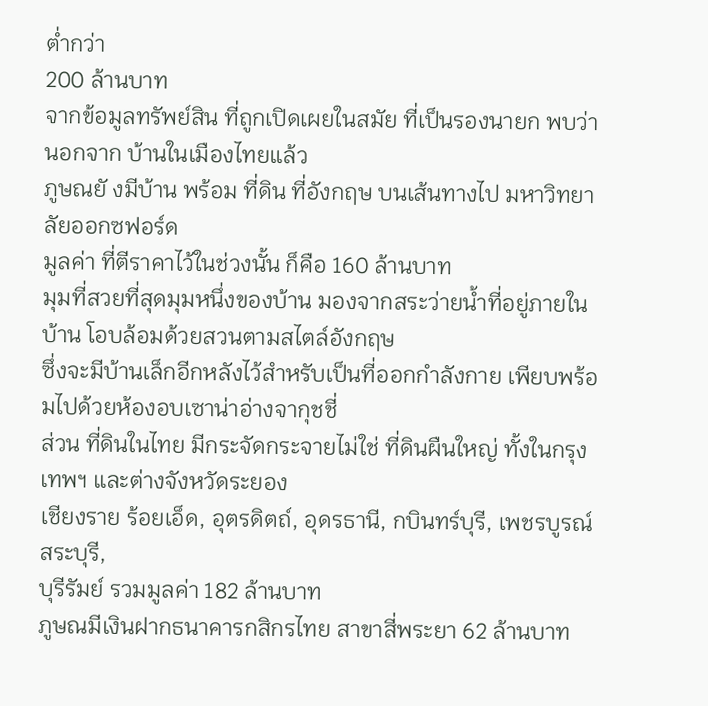ต่ำกว่า
200 ล้านบาท
จากข้อมูลทรัพย์สิน ที่ถูกเปิดเผยในสมัย ที่เป็นรองนายก พบว่านอกจาก บ้านในเมืองไทยแล้ว
ภูษณยั งมีบ้าน พร้อม ที่ดิน ที่อังกฤษ บนเส้นทางไป มหาวิทยาลัยออกซฟอร์ด
มูลค่า ที่ตีราคาไว้ในช่วงนั้น ก็คือ 160 ล้านบาท
มุมที่สวยที่สุดมุมหนึ่งของบ้าน มองจากสระว่ายน้ำที่อยู่ภายในบ้าน โอบล้อมด้วยสวนตามสไตล์อังกฤษ
ซึ่งจะมีบ้านเล็กอีกหลังไว้สำหรับเป็นที่ออกกำลังกาย เพียบพร้อมไปด้วยห้องอบเซาน่าอ่างจากุชชี่
ส่วน ที่ดินในไทย มีกระจัดกระจายไม่ใช่ ที่ดินผืนใหญ่ ทั้งในกรุงเทพฯ และต่างจังหวัดระยอง
เชียงราย ร้อยเอ็ด, อุตรดิตถ์, อุดรธานี, กบินทร์บุรี, เพชรบูรณ์ สระบุรี,
บุรีรัมย์ รวมมูลค่า 182 ล้านบาท
ภูษณมีเงินฝากธนาคารกสิกรไทย สาขาสี่พระยา 62 ล้านบาท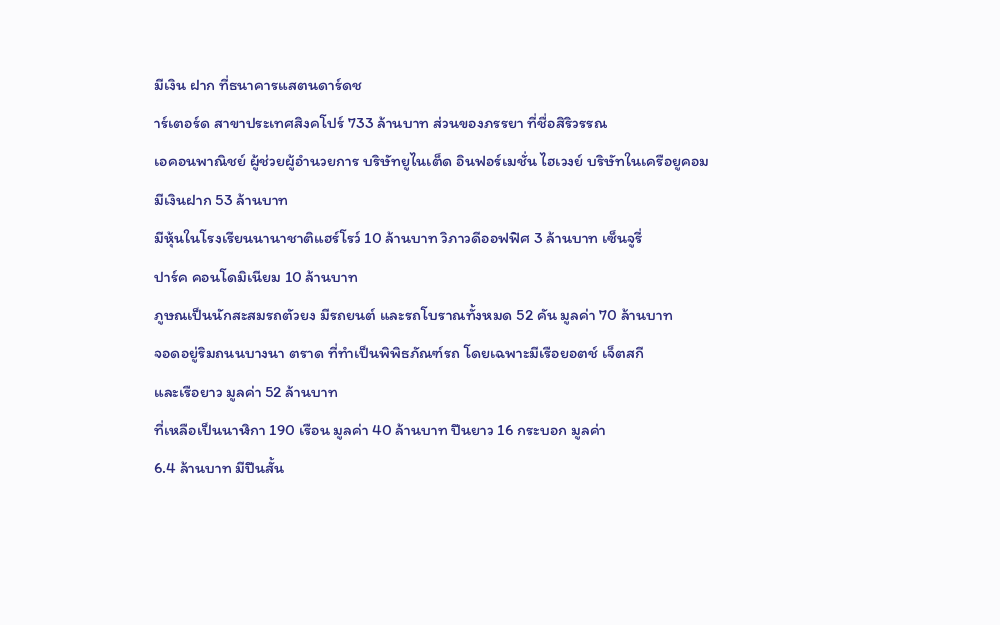มีเงิน ฝาก ที่ธนาคารแสตนดาร์ดช
าร์เตอร์ด สาขาประเทศสิงคโปร์ 733 ล้านบาท ส่วนของภรรยา ที่ชื่อสิริวรรณ
เอคอนพาณิชย์ ผู้ช่วยผู้อำนวยการ บริษัทยูไนเต็ด อินฟอร์เมชั่น ไฮเวงย์ บริษัทในเครือยูคอม
มีเงินฝาก 53 ล้านบาท
มีหุ้นในโรงเรียนนานาชาติแฮร์โรว์ 10 ล้านบาท วิภาวดีออฟฟิศ 3 ล้านบาท เซ็นจูรี่
ปาร์ค คอนโดมิเนียม 10 ล้านบาท
ภูษณเป็นนักสะสมรถตัวยง มีรถยนต์ และรถโบราณทั้งหมด 52 คัน มูลค่า 70 ล้านบาท
จอดอยู่ริมถนนบางนา ตราด ที่ทำเป็นพิพิธภัณฑ์รถ โดยเฉพาะมีเรือยอตช์ เจ็ตสกี
และเรือยาว มูลค่า 52 ล้านบาท
ที่เหลือเป็นนาฬิกา 190 เรือน มูลค่า 40 ล้านบาท ปืนยาว 16 กระบอก มูลค่า
6.4 ล้านบาท มีปืนสั้น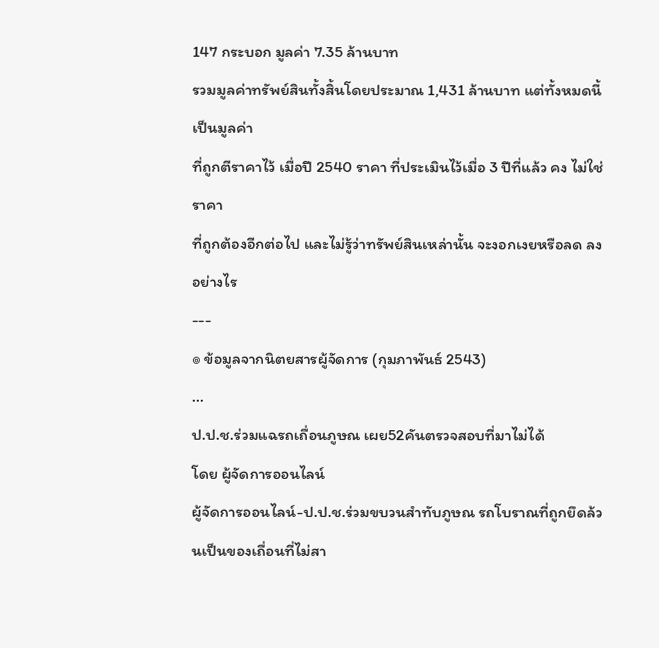147 กระบอก มูลค่า 7.35 ล้านบาท
รวมมูลค่าทรัพย์สินทั้งสิ้นโดยประมาณ 1,431 ล้านบาท แต่ทั้งหมดนี้ เป็นมูลค่า
ที่ถูกตีราคาไว้ เมื่อปี 2540 ราคา ที่ประเมินไว้เมื่อ 3 ปีที่แล้ว คง ไม่ใช่ราคา
ที่ถูกต้องอีกต่อไป และไม่รู้ว่าทรัพย์สินเหล่านั้น จะงอกเงยหรือลด ลงอย่างไร
---
๏ ข้อมูลจากนิตยสารผู้จัดการ (กุมภาพันธ์ 2543)
...
ป.ป.ช.ร่วมแฉรถเถื่อนภูษณ เผย52คันตรวจสอบที่มาไม่ได้
โดย ผู้จัดการออนไลน์
ผู้จัดการออนไลน์-ป.ป.ช.ร่วมขบวนสำทับภูษณ รถโบราณที่ถูกยึดล้วนเป็นของเถื่อนที่ไม่สา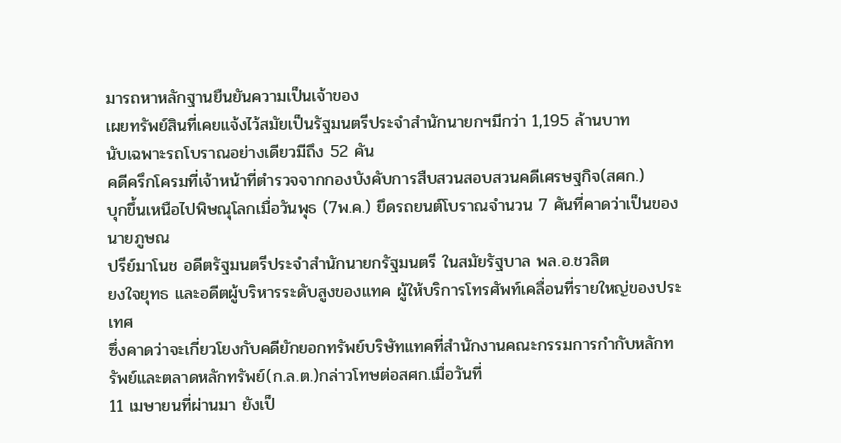มารถหาหลักฐานยืนยันความเป็นเจ้าของ
เผยทรัพย์สินที่เคยแจ้งไว้สมัยเป็นรัฐมนตรีประจำสำนักนายกฯมีกว่า 1,195 ล้านบาท
นับเฉพาะรถโบราณอย่างเดียวมีถึง 52 คัน
คดีครึกโครมที่เจ้าหน้าที่ตำรวจจากกองบังคับการสืบสวนสอบสวนคดีเศรษฐกิจ(สศก.)
บุกขึ้นเหนือไปพิษณุโลกเมื่อวันพุธ (7พ.ค.) ยึดรถยนต์โบราณจำนวน 7 คันที่คาดว่าเป็นของนายภูษณ
ปรีย์มาโนช อดีตรัฐมนตรีประจำสำนักนายกรัฐมนตรี ในสมัยรัฐบาล พล.อ.ชวลิต
ยงใจยุทธ และอดีตผู้บริหารระดับสูงของแทค ผู้ให้บริการโทรศัพท์เคลื่อนที่รายใหญ่ของประเทศ
ซึ่งคาดว่าจะเกี่ยวโยงกับคดียักยอกทรัพย์บริษัทแทคที่สำนักงานคณะกรรมการกำกับหลักทรัพย์และตลาดหลักทรัพย์(ก.ล.ต.)กล่าวโทษต่อสศก.เมื่อวันที่
11 เมษายนที่ผ่านมา ยังเป็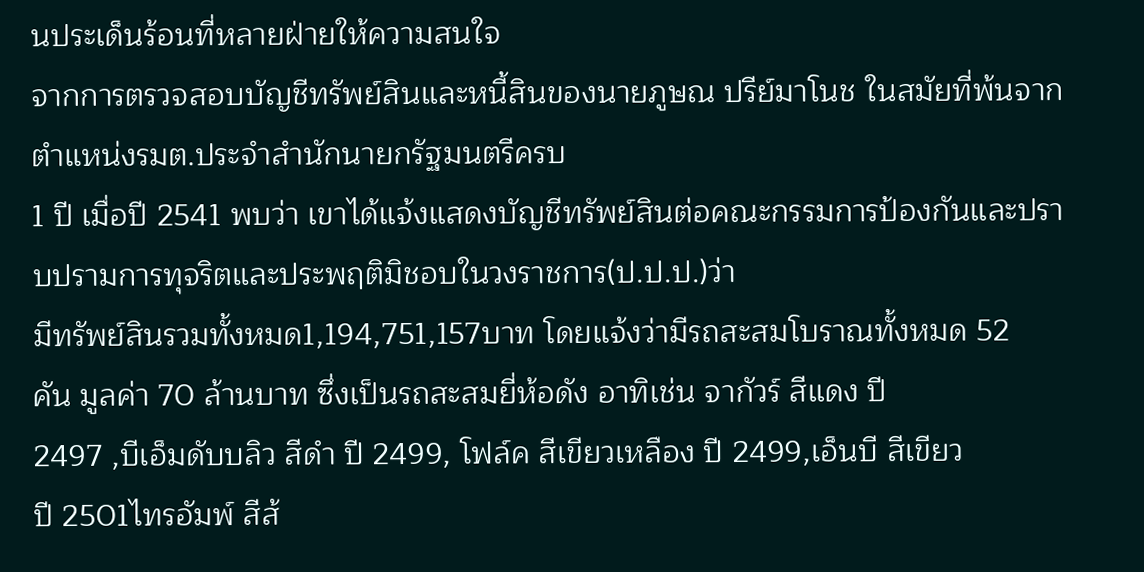นประเด็นร้อนที่หลายฝ่ายให้ความสนใจ
จากการตรวจสอบบัญชีทรัพย์สินและหนี้สินของนายภูษณ ปรีย์มาโนช ในสมัยที่พ้นจากตำแหน่งรมต.ประจำสำนักนายกรัฐมนตรีครบ
1 ปี เมื่อปี 2541 พบว่า เขาได้แจ้งแสดงบัญชีทรัพย์สินต่อคณะกรรมการป้องกันและปราบปรามการทุจริตและประพฤติมิชอบในวงราชการ(ป.ป.ป.)ว่า
มีทรัพย์สินรวมทั้งหมด1,194,751,157บาท โดยแจ้งว่ามีรถสะสมโบราณทั้งหมด 52
คัน มูลค่า 70 ล้านบาท ซึ่งเป็นรถสะสมยี่ห้อดัง อาทิเช่น จากัวร์ สีแดง ปี
2497 ,บีเอ็มดับบลิว สีดำ ปี 2499, โฟล์ค สีเขียวเหลือง ปี 2499,เอ็นบี สีเขียว
ปี 2501ไทรอัมพ์ สีส้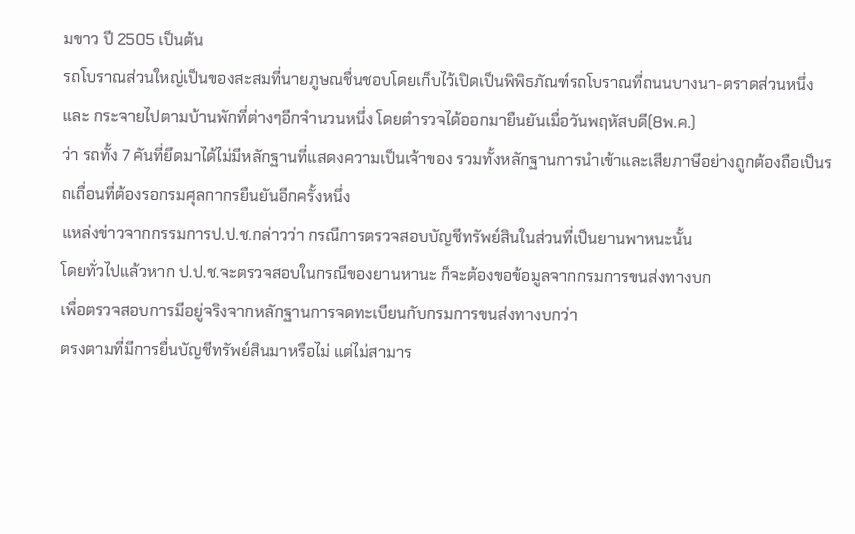มขาว ปี 2505 เป็นต้น
รถโบราณส่วนใหญ่เป็นของสะสมที่นายภูษณชื่นชอบโดยเก็บไว้เปิดเป็นพิพิธภัณฑ์รถโบราณที่ถนนบางนา-ตราดส่วนหนึ่ง
และ กระจายไปตามบ้านพักที่ต่างๆอีกจำนวนหนึ่ง โดยตำรวจได้ออกมายืนยันเมื่อวันพฤหัสบดี(8พ.ค.)
ว่า รถทั้ง 7 คันที่ยึดมาได้ไม่มีหลักฐานที่แสดงความเป็นเจ้าของ รวมทั้งหลักฐานการนำเข้าและเสียภาษีอย่างถูกต้องถือเป็นรถเถื่อนที่ต้องรอกรมศุลกากรยืนยันอีกครั้งหนึ่ง
แหล่งข่าวจากกรรมการป.ป.ช.กล่าวว่า กรณีการตรวจสอบบัญชีทรัพย์สินในส่วนที่เป็นยานพาหนะนั้น
โดยทั่วไปแล้วหาก ป.ป.ช.จะตรวจสอบในกรณีของยานหานะ ก็จะต้องขอข้อมูลจากกรมการขนส่งทางบก
เพื่อตรวจสอบการมีอยู่จริงจากหลักฐานการจดทะเบียนกับกรมการขนส่งทางบกว่า
ตรงตามที่มีการยื่นบัญชีทรัพย์สินมาหรือไม่ แต่ไม่สามาร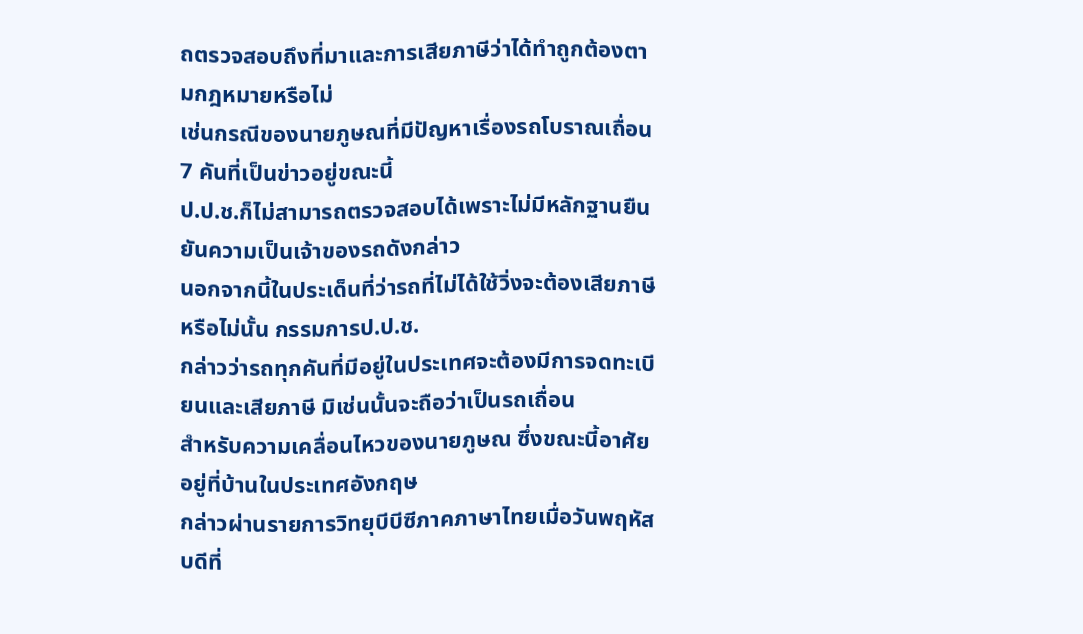ถตรวจสอบถึงที่มาและการเสียภาษีว่าได้ทำถูกต้องตามกฎหมายหรือไม่
เช่นกรณีของนายภูษณที่มีปัญหาเรื่องรถโบราณเถื่อน 7 คันที่เป็นข่าวอยู่ขณะนี้
ป.ป.ช.ก็ไม่สามารถตรวจสอบได้เพราะไม่มีหลักฐานยืนยันความเป็นเจ้าของรถดังกล่าว
นอกจากนี้ในประเด็นที่ว่ารถที่ไม่ได้ใช้วิ่งจะต้องเสียภาษีหรือไม่นั้น กรรมการป.ป.ช.
กล่าวว่ารถทุกคันที่มีอยู่ในประเทศจะต้องมีการจดทะเบียนและเสียภาษี มิเช่นนั้นจะถือว่าเป็นรถเถื่อน
สำหรับความเคลื่อนไหวของนายภูษณ ซึ่งขณะนี้อาศัยอยู่ที่บ้านในประเทศอังกฤษ
กล่าวผ่านรายการวิทยุบีบีซีภาคภาษาไทยเมื่อวันพฤหัสบดีที่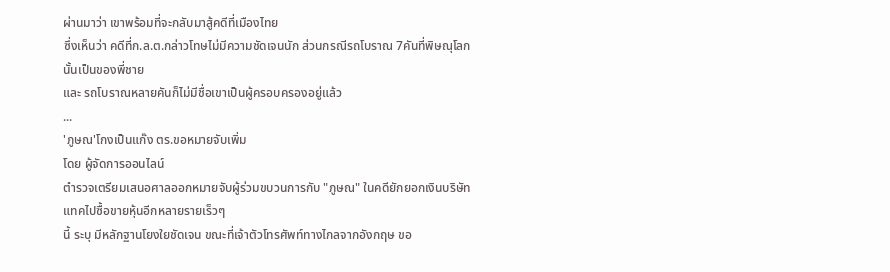ผ่านมาว่า เขาพร้อมที่จะกลับมาสู้คดีที่เมืองไทย
ซึ่งเห็นว่า คดีที่ก.ล.ต.กล่าวโทษไม่มีความชัดเจนนัก ส่วนกรณีรถโบราณ 7คันที่พิษณุโลกนั้นเป็นของพี่ชาย
และ รถโบราณหลายคันก็ไม่มีชื่อเขาเป็นผู้ครอบครองอยู่แล้ว
...
'ภูษณ'โกงเป็นแก๊ง ตร.ขอหมายจับเพิ่ม
โดย ผู้จัดการออนไลน์
ตำรวจเตรียมเสนอศาลออกหมายจับผู้ร่วมขบวนการกับ "ภูษณ" ในคดียักยอกเงินบริษัทแทคไปซื้อขายหุ้นอีกหลายรายเร็วๆ
นี้ ระบุ มีหลักฐานโยงใยชัดเจน ขณะที่เจ้าตัวโทรศัพท์ทางไกลจากอังกฤษ ขอ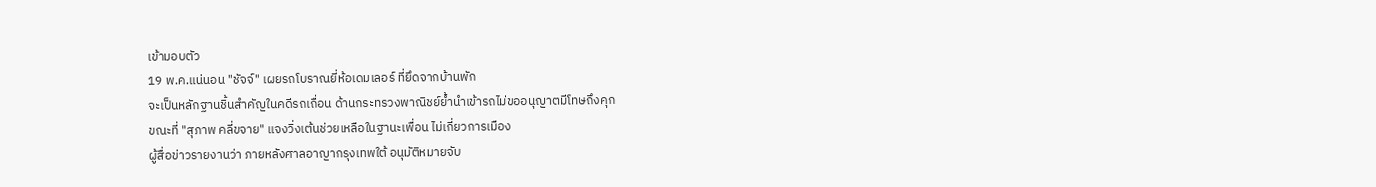เข้ามอบตัว
19 พ.ค.แน่นอน "ชัจจ์" เผยรถโบราณยี่ห้อเดมเลอร์ ที่ยึดจากบ้านพัก
จะเป็นหลักฐานชิ้นสำคัญในคดีรถเถื่อน ด้านกระทรวงพาณิชย์ย้ำนำเข้ารถไม่ขออนุญาตมีโทษถึงคุก
ขณะที่ "สุภาพ คลี่ขจาย" แจงวิ่งเต้นช่วยเหลือในฐานะเพื่อน ไม่เกี่ยวการเมือง
ผู้สื่อข่าวรายงานว่า ภายหลังศาลอาญากรุงเทพใต้ อนุมัติหมายจับ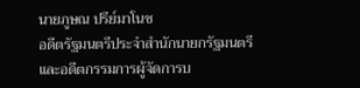นายภูษณ ปรีย์มาโนช
อดีตรัฐมนตรีประจำสำนักนายกรัฐมนตรี และอดีตกรรมการผู้จัดการบ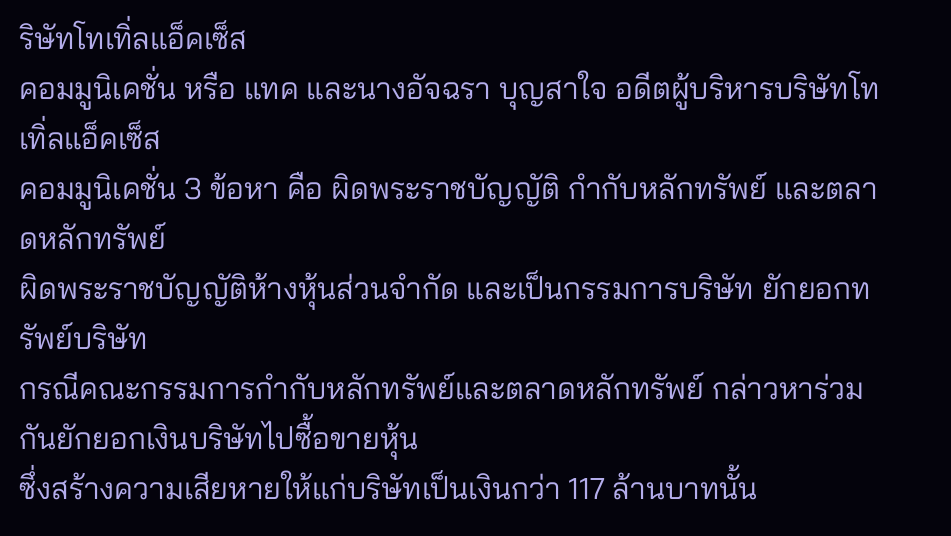ริษัทโทเทิ่ลแอ็คเซ็ส
คอมมูนิเคชั่น หรือ แทค และนางอัจฉรา บุญสาใจ อดีตผู้บริหารบริษัทโทเทิ่ลแอ็คเซ็ส
คอมมูนิเคชั่น 3 ข้อหา คือ ผิดพระราชบัญญัติ กำกับหลักทรัพย์ และตลาดหลักทรัพย์
ผิดพระราชบัญญัติห้างหุ้นส่วนจำกัด และเป็นกรรมการบริษัท ยักยอกทรัพย์บริษัท
กรณีคณะกรรมการกำกับหลักทรัพย์และตลาดหลักทรัพย์ กล่าวหาร่วมกันยักยอกเงินบริษัทไปซื้อขายหุ้น
ซึ่งสร้างความเสียหายให้แก่บริษัทเป็นเงินกว่า 117 ล้านบาทนั้น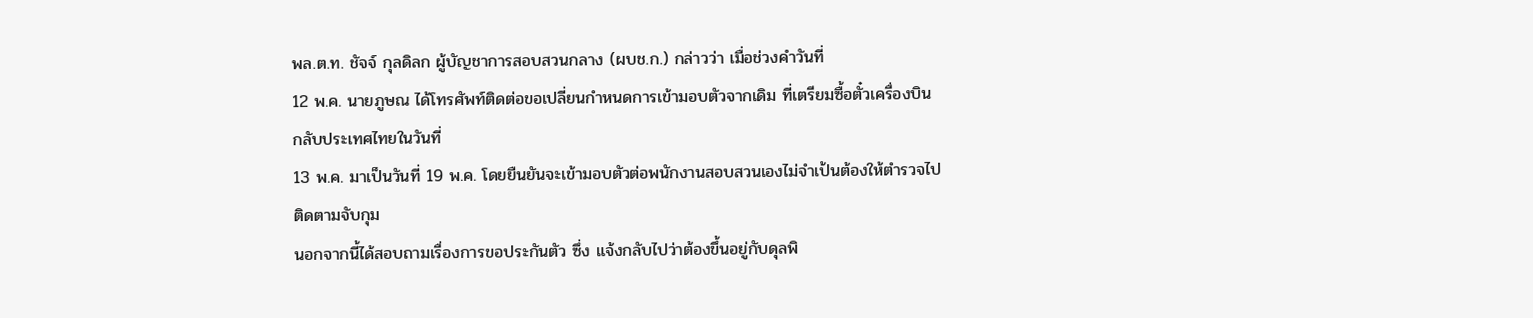พล.ต.ท. ชัจจ์ กุลดิลก ผู้บัญชาการสอบสวนกลาง (ผบช.ก.) กล่าวว่า เมื่อช่วงคำวันที่
12 พ.ค. นายภูษณ ได้โทรศัพท์ติดต่อขอเปลี่ยนกำหนดการเข้ามอบตัวจากเดิม ที่เตรียมซื้อตั๋วเครื่องบินกลับประเทศไทยในวันที่
13 พ.ค. มาเป็นวันที่ 19 พ.ค. โดยยืนยันจะเข้ามอบตัวต่อพนักงานสอบสวนเองไม่จำเป้นต้องให้ตำรวจไปติดตามจับกุม
นอกจากนี้ได้สอบถามเรื่องการขอประกันตัว ซึ่ง แจ้งกลับไปว่าต้องขึ้นอยู่กับดุลพิ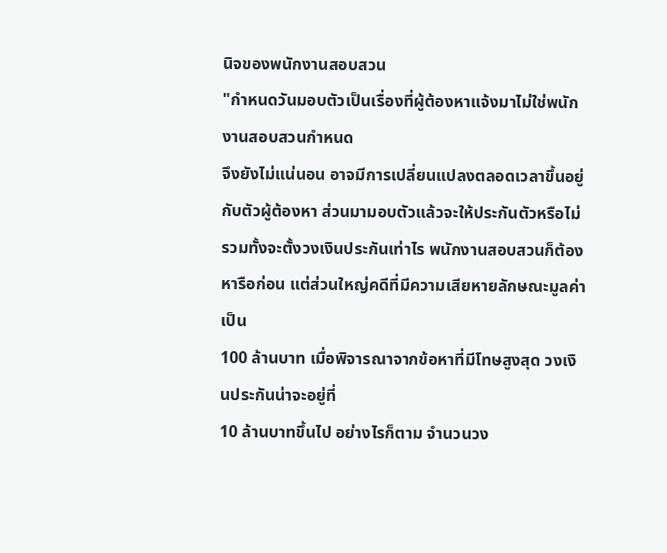นิจของพนักงานสอบสวน
"กำหนดวันมอบตัวเป็นเรื่องที่ผู้ต้องหาแจ้งมาไม่ใช่พนักงานสอบสวนกำหนด
จึงยังไม่แน่นอน อาจมีการเปลี่ยนแปลงตลอดเวลาขึ้นอยู่กับตัวผู้ต้องหา ส่วนมามอบตัวแล้วจะให้ประกันตัวหรือไม่
รวมทั้งจะตั้งวงเงินประกันเท่าไร พนักงานสอบสวนก็ต้องหารือก่อน แต่ส่วนใหญ่คดีที่มีความเสียหายลักษณะมูลค่าเป็น
100 ล้านบาท เมื่อพิจารณาจากข้อหาที่มีโทษสูงสุด วงเงินประกันน่าจะอยู่ที่
10 ล้านบาทขึ้นไป อย่างไรก็ตาม จำนวนวง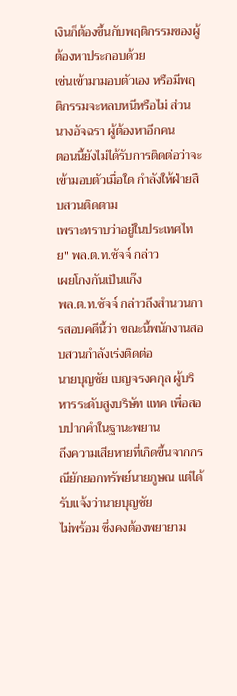เงินก็ต้องขึ้นกับพฤติกรรมของผู้ต้องหาประกอบด้วย
เช่นเข้ามามอบตัวเอง หรือมีพฤติกรรมจะหลบหนีหรือไม่ ส่วนนางอัจฉรา ผู้ต้องหาอีกคน
ตอนนี้ยังไม่ได้รับการติดต่อว่าจะเข้ามอบตัวเมื่อใด กำลังให้ฝ่ายสืบสวนติดตาม
เพราะทราบว่าอยู่ในประเทศไทย" พล.ต.ท.ซัจจ์ กล่าว
เผยโกงกันเป็นแก๊ง
พล.ต.ท.ซัจจ์ กล่าวถึงสำนวนการสอบคดีนี้ว่า ขณะนี้พนักงานสอบสวนกำลังเร่งติดต่อ
นายบุญชัย เบญจรงคกุล ผู้บริหารระดับสูงบริษัท แทค เพื่อสอบปากคำในฐานะพยาน
ถึงความเสียหายที่เกิดขึ้นจากกรณียักยอกทรัพย์นายภูษณ แต่ได้รับแจ้งว่านายบุญชัย
ไม่พร้อม ซึ่งคงต้องพยายาม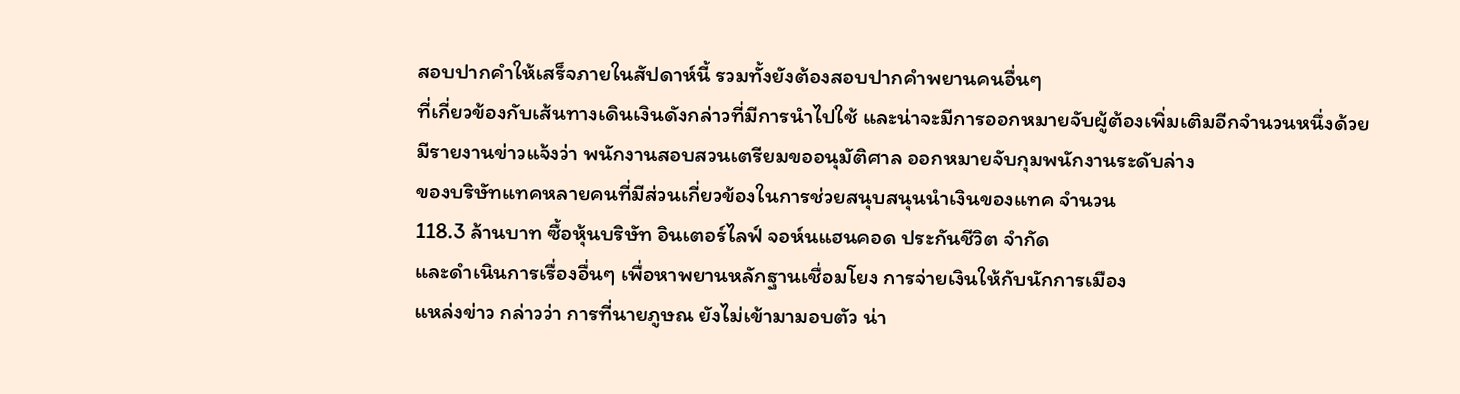สอบปากคำให้เสร็จภายในสัปดาห์นี้ รวมทั้งยังต้องสอบปากคำพยานคนอื่นๆ
ที่เกี่ยวข้องกับเส้นทางเดินเงินดังกล่าวที่มีการนำไปใช้ และน่าจะมีการออกหมายจับผู้ต้องเพิ่มเติมอีกจำนวนหนึ่งด้วย
มีรายงานข่าวแจ้งว่า พนักงานสอบสวนเตรียมขออนุมัติศาล ออกหมายจับกุมพนักงานระดับล่าง
ของบริษัทแทคหลายคนที่มีส่วนเกี่ยวข้องในการช่วยสนุบสนุนนำเงินของแทค จำนวน
118.3 ล้านบาท ซื้อหุ้นบริษัท อินเตอร์ไลฟ์ จอห์นแฮนคอด ประกันชีวิต จำกัด
และดำเนินการเรื่องอื่นๆ เพื่อหาพยานหลักฐานเชื่อมโยง การจ่ายเงินให้กับนักการเมือง
แหล่งข่าว กล่าวว่า การที่นายภูษณ ยังไม่เข้ามามอบตัว น่า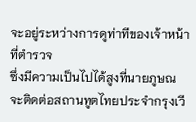จะอยู่ระหว่างการดูท่าทีของเจ้าหน้าที่ตำรวจ
ซึ่งมีความเป็นไปได้สูงที่นายภูษณ จะติดต่อสถานทูตไทยประจำกรุงเวี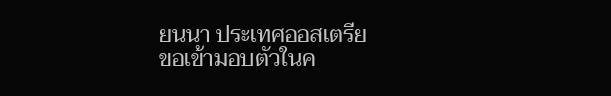ยนนา ประเทศออสเตรีย
ขอเข้ามอบตัวในค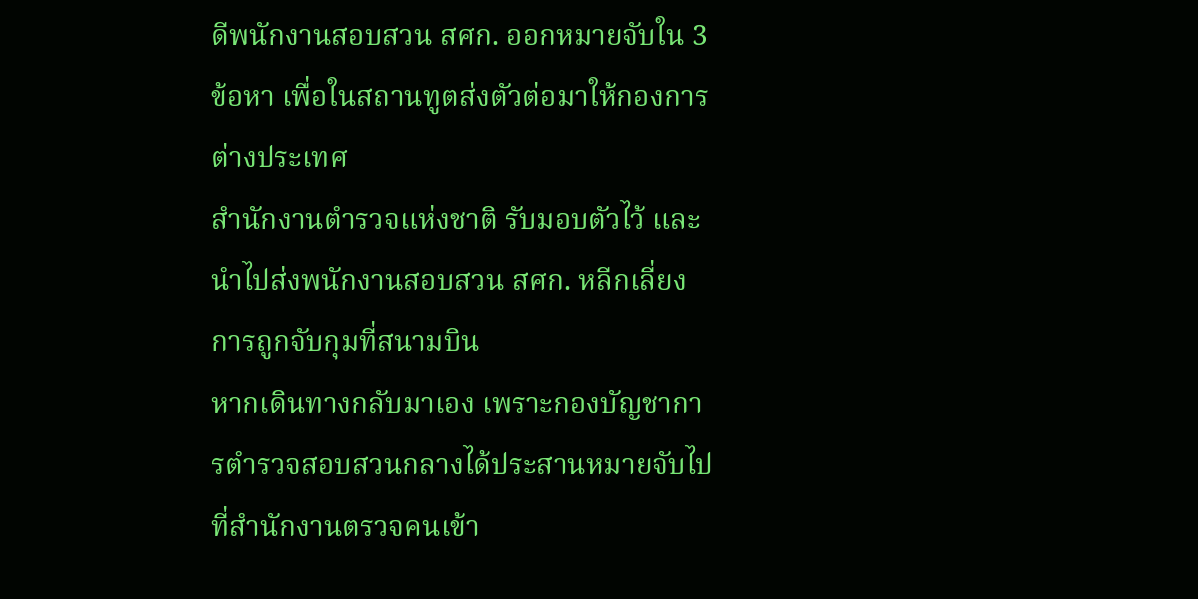ดีพนักงานสอบสวน สศก. ออกหมายจับใน 3 ข้อหา เพื่อในสถานทูตส่งตัวต่อมาให้กองการต่างประเทศ
สำนักงานตำรวจแห่งชาติ รับมอบตัวไว้ และนำไปส่งพนักงานสอบสวน สศก. หลีกเลี่ยงการถูกจับกุมที่สนามบิน
หากเดินทางกลับมาเอง เพราะกองบัญชาการตำรวจสอบสวนกลางได้ประสานหมายจับไปที่สำนักงานตรวจคนเข้า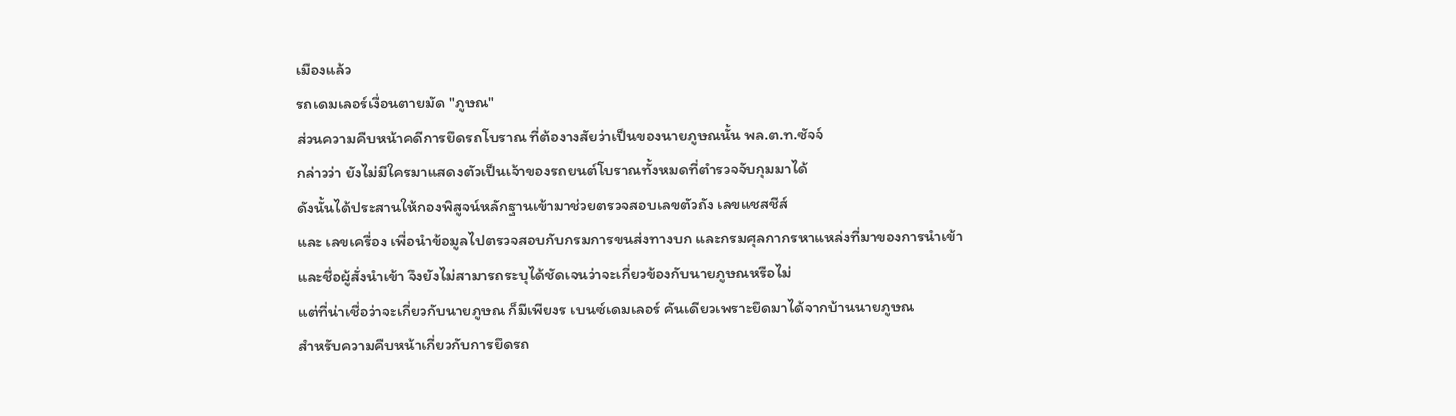เมืองแล้ว
รถเดมเลอร์เงื่อนตายมัด "ภูษณ"
ส่วนความคืบหน้าคดีการยึดรถโบราณ ที่ต้องางสัยว่าเป็นของนายภูษณนั้น พล.ต.ท.ซัจจ์
กล่าวว่า ยังไม่มีใครมาแสดงตัวเป็นเจ้าของรถยนต์โบราณทั้งหมดที่ตำรวจจับกุมมาได้
ดังนั้นได้ประสานให้กองพิสูจน์หลักฐานเข้ามาช่วยตรวจสอบเลขตัวถัง เลขแชสชีส์
และ เลขเครื่อง เพื่อนำข้อมูลไปตรวจสอบกับกรมการขนส่งทางบก และกรมศุลกากรหาแหล่งที่มาของการนำเข้า
และชื่อผู้สั่งนำเข้า จึงยังไม่สามารถระบุได้ชัดเจนว่าจะเกี่ยวข้องกับนายภูษณหรือไม่
แต่ที่น่าเชื่อว่าจะเกี่ยวกับนายภูษณ ก็มีเพียงร เบนซ์เดมเลอร์ คันเดียวเพราะยึดมาได้จากบ้านนายภูษณ
สำหรับความคืบหน้าเกี่ยวกับการยึดรถ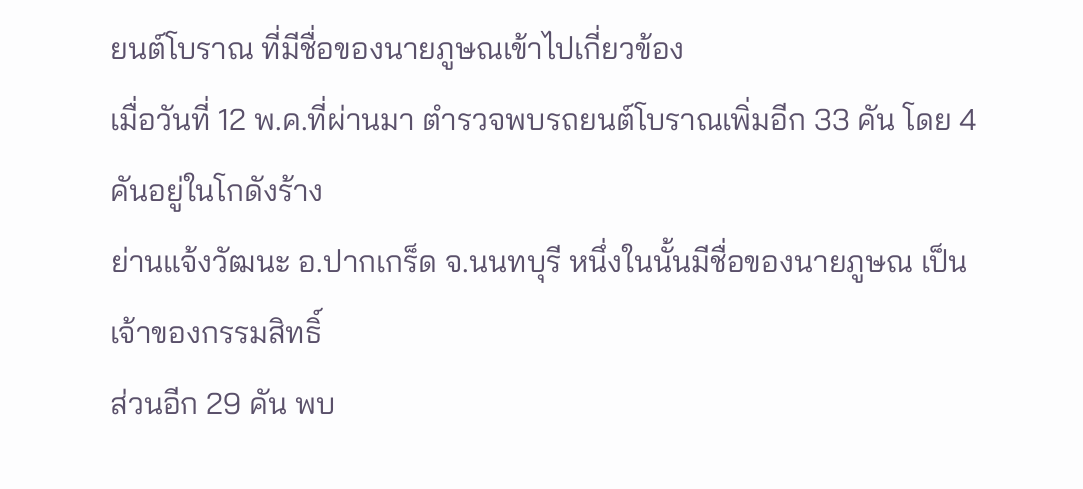ยนต์โบราณ ที่มีชื่อของนายภูษณเข้าไปเกี่ยวข้อง
เมื่อวันที่ 12 พ.ค.ที่ผ่านมา ตำรวจพบรถยนต์โบราณเพิ่มอีก 33 คัน โดย 4 คันอยู่ในโกดังร้าง
ย่านแจ้งวัฒนะ อ.ปากเกร็ด จ.นนทบุรี หนึ่งในนั้นมีชื่อของนายภูษณ เป็นเจ้าของกรรมสิทธิ์
ส่วนอีก 29 คัน พบ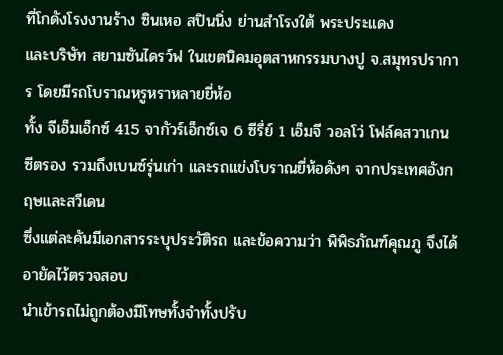ที่โกดังโรงงานร้าง ซินเหอ สปินนิ่ง ย่านสำโรงใต้ พระประแดง
และบริษัท สยามซันไดรว์ฟ ในเขตนิคมอุตสาหกรรมบางปู จ.สมุทรปราการ โดยมีรถโบราณหรูหราหลายยี่ห้อ
ทั้ง จีเอ็มเอ็กซ์ 415 จากัวร์เอ็กซ์เจ 6 ซีรี่ย์ 1 เอ็มจี วอลโว่ โฟล์คสวาเกน
ซีตรอง รวมถึงเบนซ์รุ่นเก่า และรถแข่งโบราณยี่ห้อดังๆ จากประเทศอังกฤษและสวีเดน
ซึ่งแต่ละคันมีเอกสารระบุประวัติรถ และข้อความว่า พิพิธภัณฑ์คุณภู จึงได้อายัดไว้ตรวจสอบ
นำเข้ารถไม่ถูกต้องมีโทษทั้งจำทั้งปรับ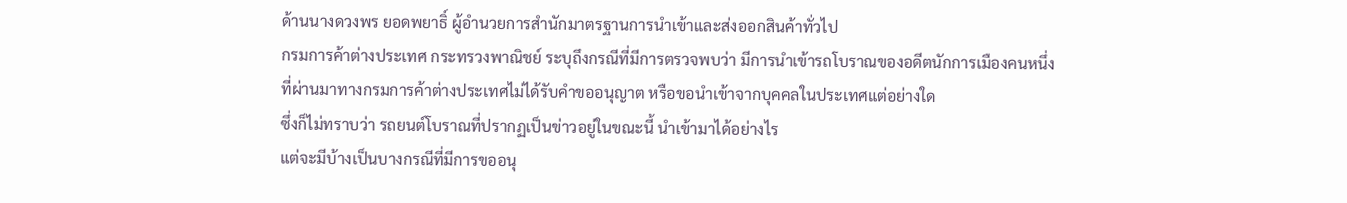ด้านนางดวงพร ยอดพยาธิ์ ผู้อำนวยการสำนักมาตรฐานการนำเข้าและส่งออกสินค้าทั่วไป
กรมการค้าต่างประเทศ กระทรวงพาณิชย์ ระบุถึงกรณีที่มีการตรวจพบว่า มีการนำเข้ารถโบราณของอดีตนักการเมืองคนหนึ่ง
ที่ผ่านมาทางกรมการค้าต่างประเทศไม่ได้รับคำขออนุญาต หรือขอนำเข้าจากบุคคลในประเทศแต่อย่างใด
ซึ่งก็ไม่ทราบว่า รถยนต์โบราณที่ปรากฏเป็นข่าวอยู่ในขณะนี้ นำเข้ามาได้อย่างไร
แต่จะมีบ้างเป็นบางกรณีที่มีการขออนุ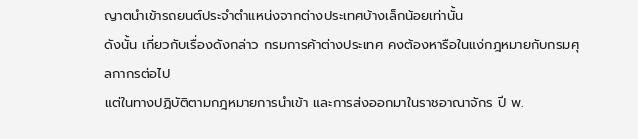ญาตนำเข้ารถยนต์ประจำตำแหน่งจากต่างประเทศบ้างเล็กน้อยเท่านั้น
ดังนั้น เกี่ยวกับเรื่องดังกล่าว กรมการค้าต่างประเทศ คงต้องหารือในแง่กฎหมายกับกรมศุลกากรต่อไป
แต่ในทางปฏิบัติตามกฎหมายการนำเข้า และการส่งออกมาในราชอาณาจักร ปี พ.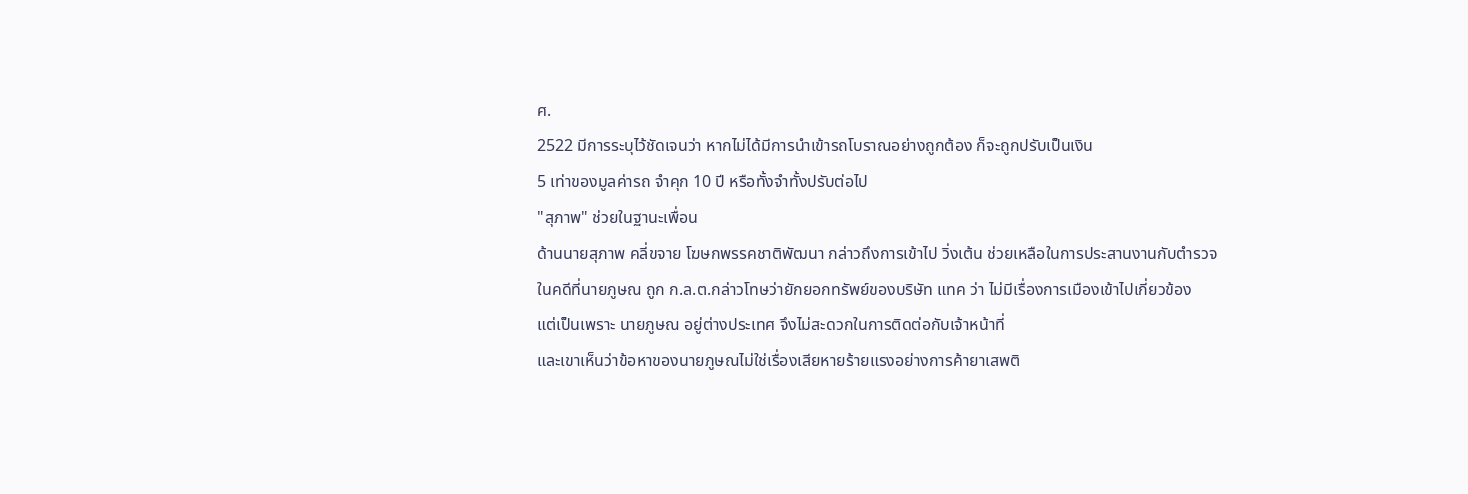ศ.
2522 มีการระบุไว้ชัดเจนว่า หากไม่ได้มีการนำเข้ารถโบราณอย่างถูกต้อง ก็จะถูกปรับเป็นเงิน
5 เท่าของมูลค่ารถ จำคุก 10 ปี หรือทั้งจำทั้งปรับต่อไป
"สุภาพ" ช่วยในฐานะเพื่อน
ด้านนายสุภาพ คลี่ขจาย โฆษกพรรคชาติพัฒนา กล่าวถึงการเข้าไป วิ่งเต้น ช่วยเหลือในการประสานงานกับตำรวจ
ในคดีที่นายภูษณ ถูก ก.ล.ต.กล่าวโทษว่ายักยอกทรัพย์ของบริษัท แทค ว่า ไม่มีเรื่องการเมืองเข้าไปเกี่ยวข้อง
แต่เป็นเพราะ นายภูษณ อยู่ต่างประเทศ จึงไม่สะดวกในการติดต่อกับเจ้าหน้าที่
และเขาเห็นว่าข้อหาของนายภูษณไม่ใช่เรื่องเสียหายร้ายแรงอย่างการค้ายาเสพติ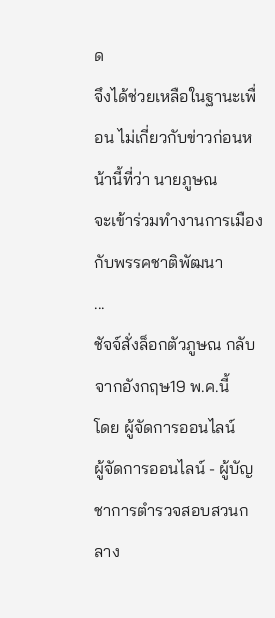ด
จึงได้ช่วยเหลือในฐานะเพื่อน ไม่เกี่ยวกับข่าวก่อนหน้านี้ที่ว่า นายภูษณ
จะเข้าร่วมทำงานการเมืองกับพรรคชาติพัฒนา
...
ชัจจ์สั่งล็อกตัวภูษณ กลับจากอังกฤษ19 พ.ค.นี้
โดย ผู้จัดการออนไลน์
ผู้จัดการออนไลน์ - ผู้บัญชาการตำรวจสอบสวนกลาง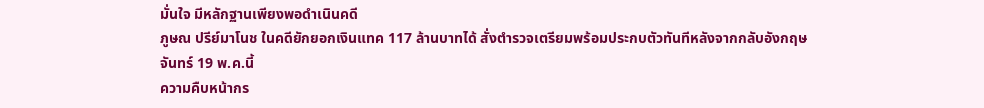มั่นใจ มีหลักฐานเพียงพอดำเนินคดี
ภูษณ ปรีย์มาโนช ในคดียักยอกเงินแทค 117 ล้านบาทได้ สั่งตำรวจเตรียมพร้อมประกบตัวทันทีหลังจากกลับอังกฤษ
จันทร์ 19 พ.ค.นี้
ความคืบหน้ากร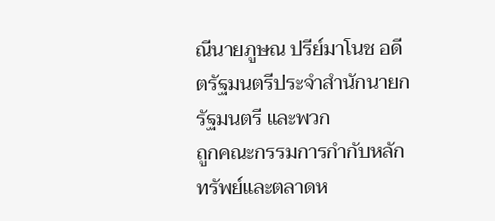ณีนายภูษณ ปรีย์มาโนช อดีตรัฐมนตรีประจำสำนักนายกรัฐมนตรี และพวก
ถูกคณะกรรมการกำกับหลักทรัพย์และตลาดห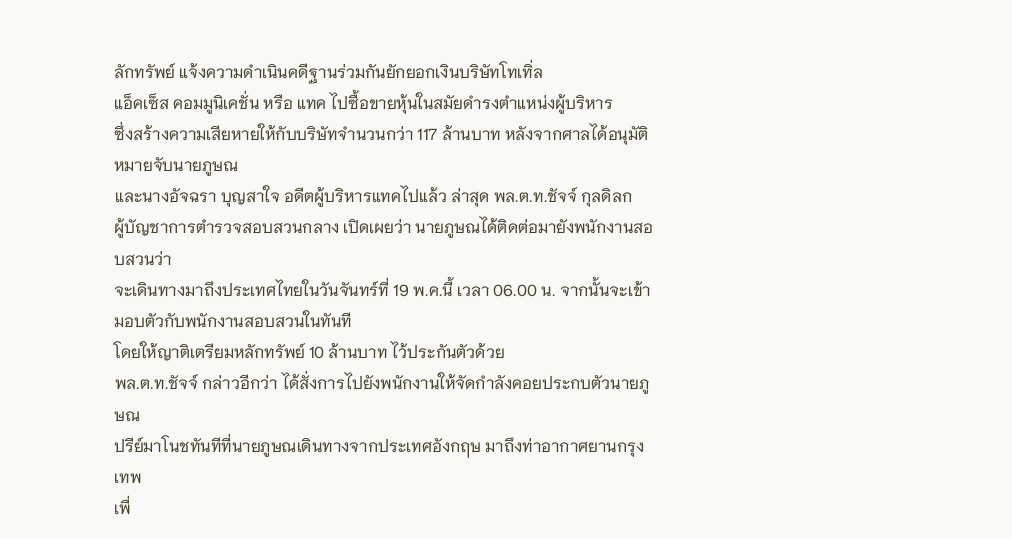ลักทรัพย์ แจ้งความดำเนินคดีฐานร่วมกันยักยอกเงินบริษัทโทเทิ่ล
แอ็คเซ็ส คอมมูนิเคชั่น หรือ แทค ไปซื้อขายหุ้นในสมัยดำรงตำแหน่งผู้บริหาร
ซึ่งสร้างความเสียหายให้กับบริษัทจำนวนกว่า 117 ล้านบาท หลังจากศาลได้อนุมัติหมายจับนายภูษณ
และนางอัจฉรา บุญสาใจ อดีตผู้บริหารแทคไปแล้ว ล่าสุด พล.ต.ท.ชัจจ์ กุลดิลก
ผู้บัญชาการตำรวจสอบสวนกลาง เปิดเผยว่า นายภูษณได้ติดต่อมายังพนักงานสอบสวนว่า
จะเดินทางมาถึงประเทศไทยในวันจันทร์ที่ 19 พ.ค.นี้ เวลา 06.00 น. จากนั้นจะเข้ามอบตัวกับพนักงานสอบสวนในทันที
โดยให้ญาติเตรียมหลักทรัพย์ 10 ล้านบาท ไว้ประกันตัวด้วย
พล.ต.ท.ชัจจ์ กล่าวอีกว่า ได้สั่งการไปยังพนักงานให้จัดกำลังคอยประกบตัวนายภูษณ
ปรีย์มาโนชทันทีที่นายภูษณเดินทางจากประเทศอังกฤษ มาถึงท่าอากาศยานกรุงเทพ
เพื่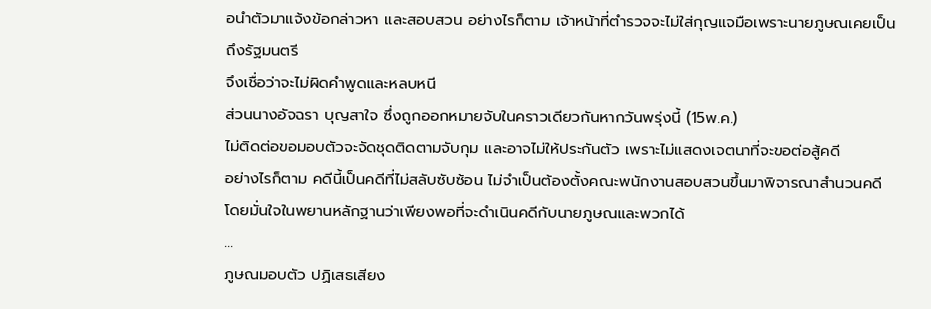อนำตัวมาแจ้งข้อกล่าวหา และสอบสวน อย่างไรก็ตาม เจ้าหน้าที่ตำรวจจะไม่ใส่กุญแจมือเพราะนายภูษณเคยเป็นถึงรัฐมนตรี
จึงเชื่อว่าจะไม่ผิดคำพูดและหลบหนี
ส่วนนางอัจฉรา บุญสาใจ ซึ่งถูกออกหมายจับในคราวเดียวกันหากวันพรุ่งนี้ (15พ.ค.)
ไม่ติดต่อขอมอบตัวจะจัดชุดติดตามจับกุม และอาจไม่ให้ประกันตัว เพราะไม่แสดงเจตนาที่จะขอต่อสู้คดี
อย่างไรก็ตาม คดีนี้เป็นคดีที่ไม่สลับซับซ้อน ไม่จำเป็นต้องตั้งคณะพนักงานสอบสวนขึ้นมาพิจารณาสำนวนคดี
โดยมั่นใจในพยานหลักฐานว่าเพียงพอที่จะดำเนินคดีกับนายภูษณและพวกได้
...
ภูษณมอบตัว ปฏิเสธเสียง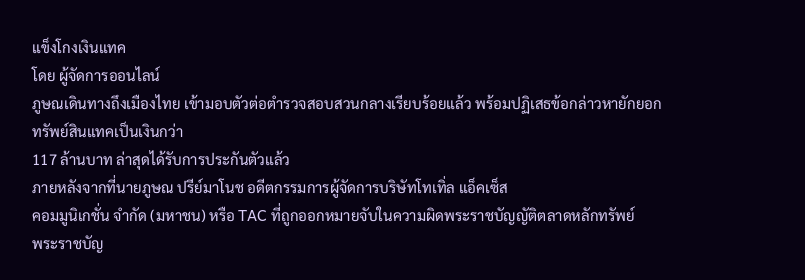แข็งโกงเงินแทค
โดย ผู้จัดการออนไลน์
ภูษณเดินทางถึงเมืองไทย เข้ามอบตัวต่อตำรวจสอบสวนกลางเรียบร้อยแล้ว พร้อมปฏิเสธข้อกล่าวหายักยอกทรัพย์สินแทคเป็นเงินกว่า
117 ล้านบาท ล่าสุดได้รับการประกันตัวแล้ว
ภายหลังจากที่นายภูษณ ปรีย์มาโนช อดีตกรรมการผู้จัดการบริษัทโทเทิ่ล แอ็คเซ็ส
คอมมูนิเกชั่น จำกัด (มหาชน) หรือ TAC ที่ถูกออกหมายจับในความผิดพระราชบัญญัติตลาดหลักทรัพย์
พระราชบัญ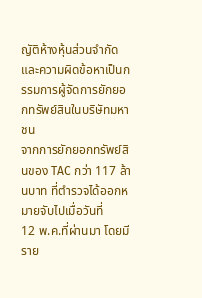ญัติห้างหุ้นส่วนจำกัด และความผิดข้อหาเป็นกรรมการผู้จัดการยักยอกทรัพย์สินในบริษัทมหาชน
จากการยักยอกทรัพย์สินของ TAC กว่า 117 ล้านบาท ที่ตำรวจได้ออกหมายจับไปเมื่อวันที่
12 พ.ค.ที่ผ่านมา โดยมีราย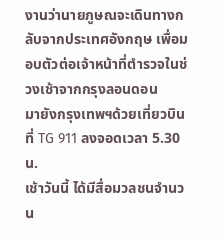งานว่านายภูษณจะเดินทางกลับจากประเทศอังกฤษ เพื่อมอบตัวต่อเจ้าหน้าที่ตำรวจในช่วงเช้าจากกรุงลอนดอน
มายังกรุงเทพฯด้วยเที่ยวบินที่ TG 911 ลงจอดเวลา 5.30 น.
เช้าวันนี้ ได้มีสื่อมวลชนจำนวน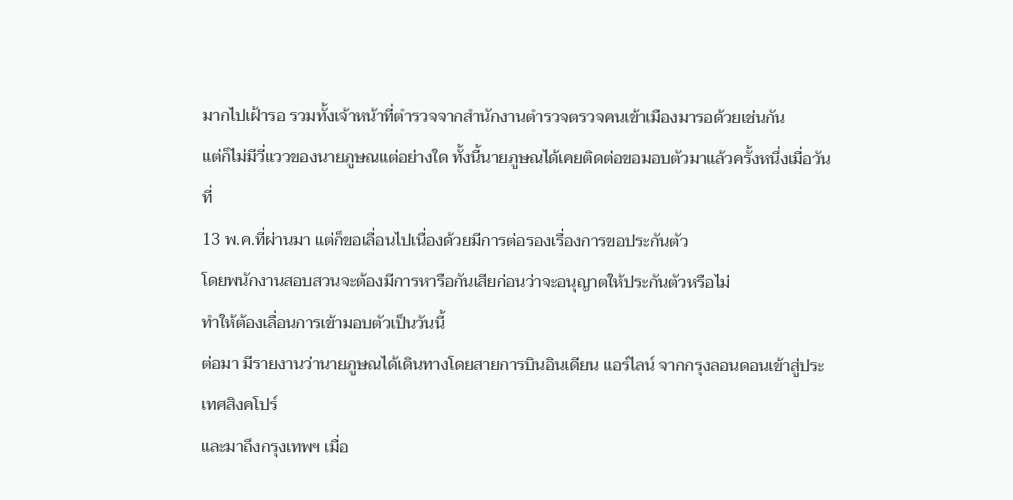มากไปเฝ้ารอ รวมทั้งเจ้าหน้าที่ตำรวจจากสำนักงานตำรวจตรวจคนเข้าเมืองมารอด้วยเช่นกัน
แต่ก็ไม่มีวี่แววของนายภูษณแต่อย่างใด ทั้งนี้นายภูษณได้เคยติดต่อขอมอบตัวมาแล้วครั้งหนึ่งเมื่อวันที่
13 พ.ค.ที่ผ่านมา แต่ก็ขอเลื่อนไปเนื่องด้วยมีการต่อรองเรื่องการขอประกันตัว
โดยพนักงานสอบสวนจะต้องมีการหารือกันเสียก่อนว่าจะอนุญาตให้ประกันตัวหรือไม่
ทำให้ต้องเลื่อนการเข้ามอบตัวเป็นวันนี้
ต่อมา มีรายงานว่านายภูษณได้เดินทางโดยสายการบินอินเดียน แอร์ไลน์ จากกรุงลอนดอนเข้าสู่ประเทศสิงคโปร์
และมาถึงกรุงเทพฯ เมื่อ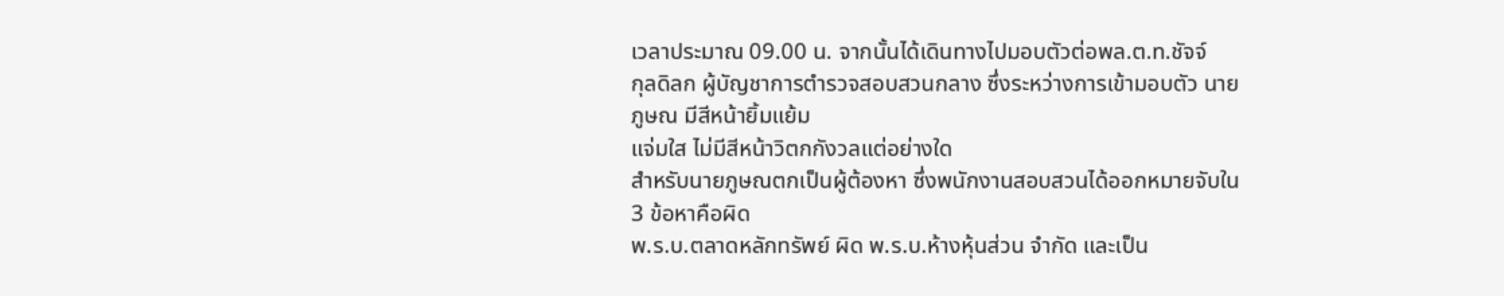เวลาประมาณ 09.00 น. จากนั้นได้เดินทางไปมอบตัวต่อพล.ต.ท.ชัจจ์
กุลดิลก ผู้บัญชาการตำรวจสอบสวนกลาง ซึ่งระหว่างการเข้ามอบตัว นายภูษณ มีสีหน้ายิ้มแย้ม
แจ่มใส ไม่มีสีหน้าวิตกกังวลแต่อย่างใด
สำหรับนายภูษณตกเป็นผู้ต้องหา ซึ่งพนักงานสอบสวนได้ออกหมายจับใน 3 ข้อหาคือผิด
พ.ร.บ.ตลาดหลักทรัพย์ ผิด พ.ร.บ.ห้างหุ้นส่วน จำกัด และเป็น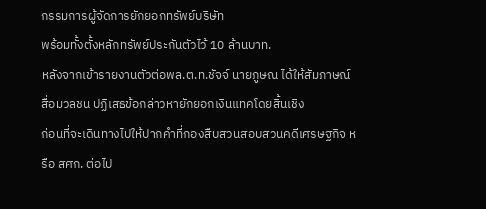กรรมการผู้จัดการยักยอกทรัพย์บริษัท
พร้อมทั้งตั้งหลักทรัพย์ประกันตัวไว้ 10 ล้านบาท.
หลังจากเข้ารายงานตัวต่อพล.ต.ท.ชัจจ์ นายภูษณ ได้ให้สัมภาษณ์สื่อมวลชน ปฏิเสธข้อกล่าวหายักยอกเงินแทคโดยสิ้นเชิง
ก่อนที่จะเดินทางไปให้ปากคำที่กองสืบสวนสอบสวนคดีเศรษฐกิจ หรือ สศก. ต่อไป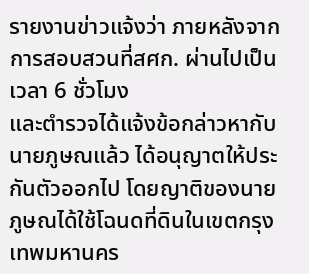รายงานข่าวแจ้งว่า ภายหลังจากการสอบสวนที่สศก. ผ่านไปเป็นเวลา 6 ชั่วโมง
และตำรวจได้แจ้งข้อกล่าวหากับนายภูษณแล้ว ได้อนุญาตให้ประกันตัวออกไป โดยญาติของนายภูษณได้ใช้โฉนดที่ดินในเขตกรุงเทพมหานคร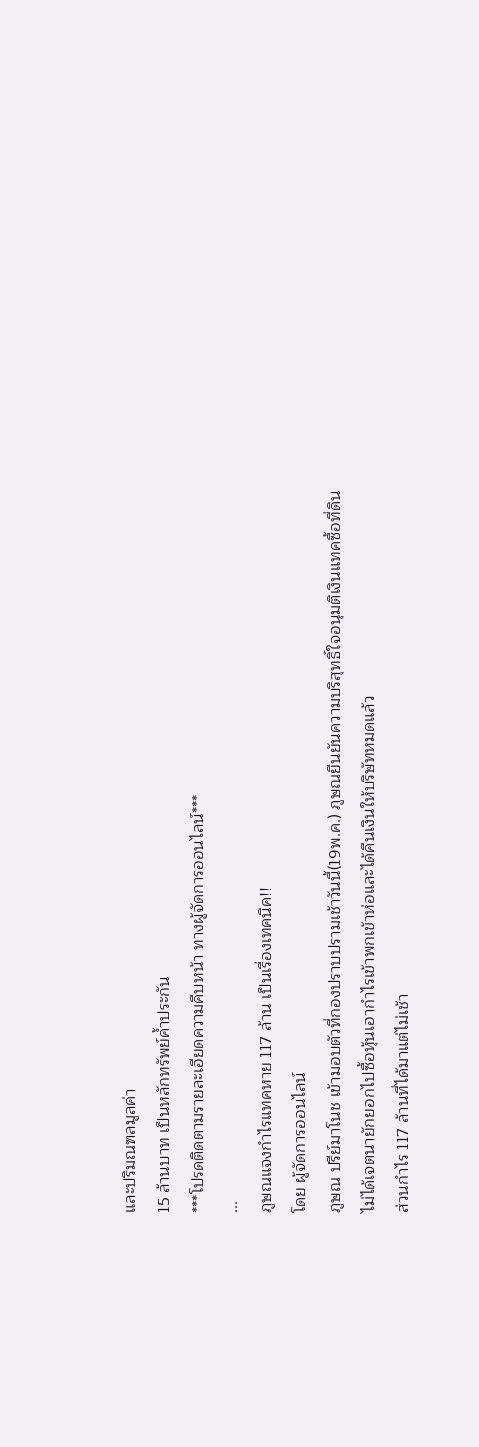และปริมณฑลมูลค่า
15 ล้านบาท เป็นหลักทรัพย์ค้ำประกัน
***โปรดติดตามรายละเอียดความคืบหน้า ทางผู้จัดการออนไลน์***
...
ภูษณแจงกำไรแทคหาย 117 ล้าน เป็นเรื่องเทคนิค!!
โดย ผู้จัดการออนไลน์
ภูษณ ปรีย์มาโนช เข้ามอบตัวที่กองปราบปรามเช้าวันนี้(19พ.ค.) ภูษณยืนยันความบริสุทธิ์ใจอนุมติเงินแทคซื้อที่ดิน
ไม่ได้เจตนายักยอกไปซื้อหุ้นเอากำไรเข้าพกเข้าห่อและได้คืนเงินให้บริษัทหมดแล้ว
ส่วนกำไร 117 ล้านที่ได้มาแต่ไม่เช้า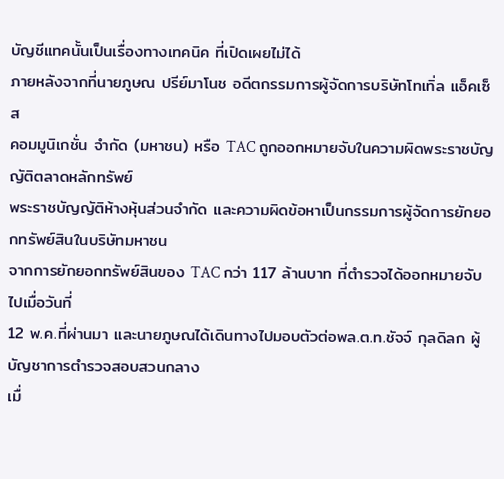บัญชีแทคนั้นเป็นเรื่องทางเทคนิค ที่เปิดเผยไม่ได้
ภายหลังจากที่นายภูษณ ปรีย์มาโนช อดีตกรรมการผู้จัดการบริษัทโทเทิ่ล แอ็คเซ็ส
คอมมูนิเกชั่น จำกัด (มหาชน) หรือ TAC ถูกออกหมายจับในความผิดพระราชบัญญัติตลาดหลักทรัพย์
พระราชบัญญัติห้างหุ้นส่วนจำกัด และความผิดข้อหาเป็นกรรมการผู้จัดการยักยอกทรัพย์สินในบริษัทมหาชน
จากการยักยอกทรัพย์สินของ TAC กว่า 117 ล้านบาท ที่ตำรวจได้ออกหมายจับไปเมื่อวันที่
12 พ.ค.ที่ผ่านมา และนายภูษณได้เดินทางไปมอบตัวต่อพล.ต.ท.ชัจจ์ กุลดิลก ผู้บัญชาการตำรวจสอบสวนกลาง
เมื่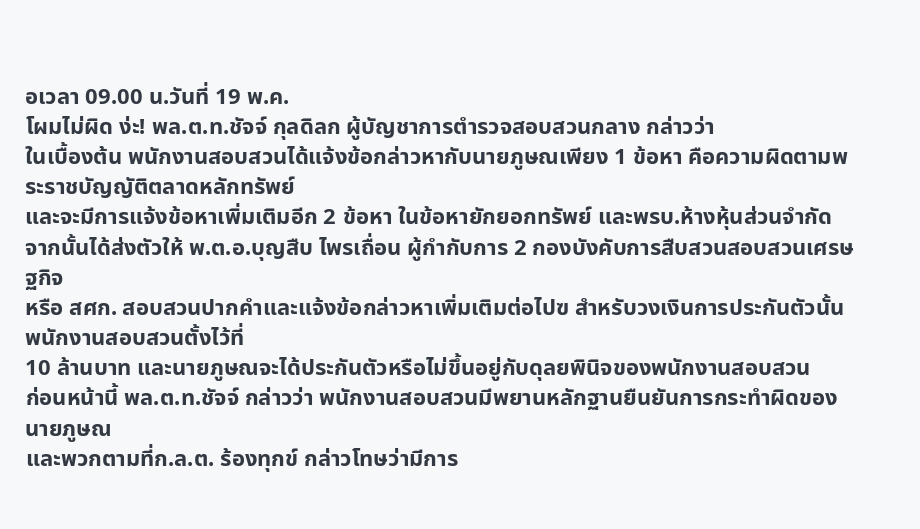อเวลา 09.00 น.วันที่ 19 พ.ค.
โผมไม่ผิด ง่ะ! พล.ต.ท.ชัจจ์ กุลดิลก ผู้บัญชาการตำรวจสอบสวนกลาง กล่าวว่า
ในเบื้องต้น พนักงานสอบสวนได้แจ้งข้อกล่าวหากับนายภูษณเพียง 1 ข้อหา คือความผิดตามพระราชบัญญัติตลาดหลักทรัพย์
และจะมีการแจ้งข้อหาเพิ่มเติมอีก 2 ข้อหา ในข้อหายักยอกทรัพย์ และพรบ.ห้างหุ้นส่วนจำกัด
จากนั้นได้ส่งตัวให้ พ.ต.อ.บุญสืบ ไพรเถื่อน ผู้กำกับการ 2 กองบังคับการสืบสวนสอบสวนเศรษฐกิจ
หรือ สศก. สอบสวนปากคำและแจ้งข้อกล่าวหาเพิ่มเติมต่อไปฃ สำหรับวงเงินการประกันตัวนั้นพนักงานสอบสวนตั้งไว้ที่
10 ล้านบาท และนายภูษณจะได้ประกันตัวหรือไม่ขึ้นอยู่กับดุลยพินิจของพนักงานสอบสวน
ก่อนหน้านี้ พล.ต.ท.ชัจจ์ กล่าวว่า พนักงานสอบสวนมีพยานหลักฐานยืนยันการกระทำผิดของนายภูษณ
และพวกตามที่ก.ล.ต. ร้องทุกข์ กล่าวโทษว่ามีการ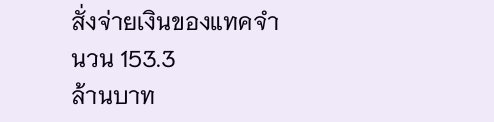สั่งจ่ายเงินของแทคจำนวน 153.3
ล้านบาท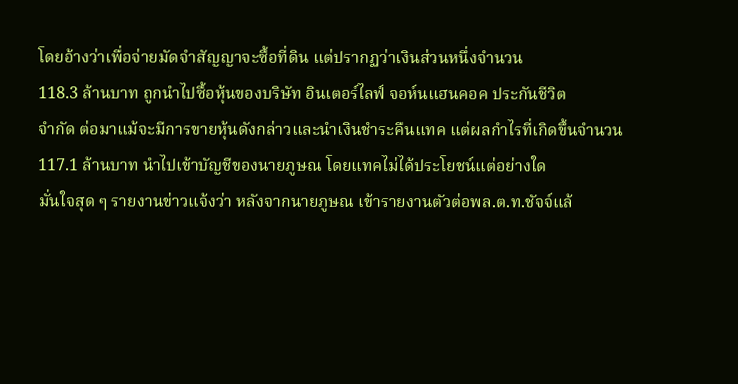โดยอ้างว่าเพื่อจ่ายมัดจำสัญญาจะซื้อที่ดิน แต่ปรากฏว่าเงินส่วนหนึ่งจำนวน
118.3 ล้านบาท ถูกนำไปซื้อหุ้นของบริษัท อินเตอร์ไลฟ์ จอห์นแฮนคอค ประกันชีวิต
จำกัด ต่อมาแม้จะมีการขายหุ้นดังกล่าวและนำเงินชำระคืนแทค แต่ผลกำไรที่เกิดขึ้นจำนวน
117.1 ล้านบาท นำไปเข้าบัญชีของนายภูษณ โดยแทคไม่ได้ประโยชน์แต่อย่างใด
มั่นใจสุด ๆ รายงานข่าวแจ้งว่า หลังจากนายภูษณ เข้ารายงานตัวต่อพล.ต.ท.ชัจจ์แล้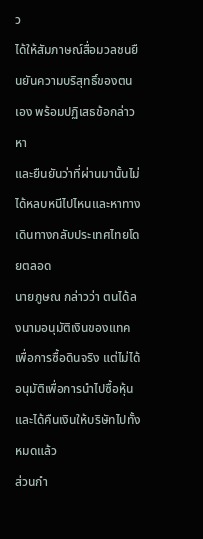ว
ได้ให้สัมภาษณ์สื่อมวลชนยืนยันความบริสุทธิ์ของตนเอง พร้อมปฏิเสธข้อกล่าวหา
และยืนยันว่าที่ผ่านมานั้นไม่ได้หลบหนีไปไหนและหาทางเดินทางกลับประเทศไทยโดยตลอด
นายภูษณ กล่าวว่า ตนได้ลงนามอนุมัติเงินของแทคเพื่อการซื้อดินจริง แต่ไม่ได้อนุมัติเพื่อการนำไปซื้อหุ้นและได้คืนเงินให้บริษัทไปทั้งหมดแล้ว
ส่วนกำ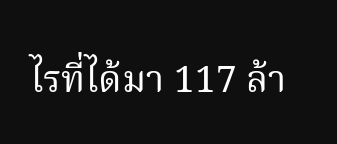ไรที่ได้มา 117 ล้า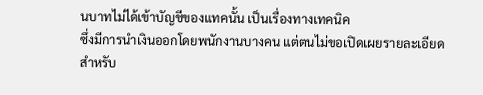นบาทไม่ได้เข้าบัญชีของแทคนั้น เป็นเรื่องทางเทคนิค
ซึ่งมีการนำเงินออกโดยพนักงานบางคน แต่ตนไม่ขอเปิดเผยรายละเอียด
สำหรับ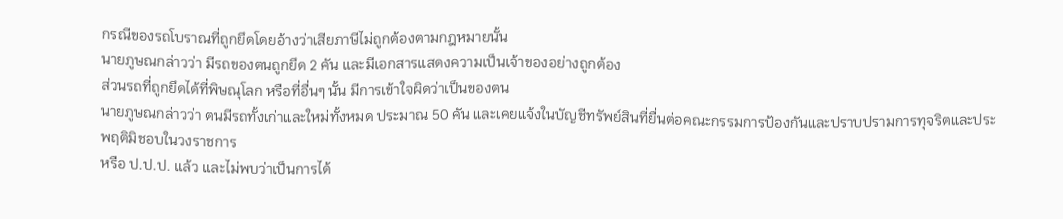กรณีของรถโบราณที่ถูกยึดโดยอ้างว่าเสียภาษีไม่ถูกต้องตามกฎหมายนั้น
นายภูษณกล่าวว่า มีรถของตนถูกยึด 2 คัน และมีเอกสารแสดงความเป็นเจ้าของอย่างถูกต้อง
ส่วนรถที่ถูกยึดได้ที่พิษณุโลก หรือที่อื่นๆ นั้น มีการเข้าใจผิดว่าเป็นของตน
นายภูษณกล่าวว่า ตนมีรถทั้งเก่าและใหม่ทั้งหมด ประมาณ 50 คัน และเคยแจ้งในบัญชีทรัพย์สินที่ยื่นต่อคณะกรรมการป้องกันและปราบปรามการทุจริตและประพฤติมิชอบในวงราชการ
หรือ ป.ป.ป. แล้ว และไม่พบว่าเป็นการได้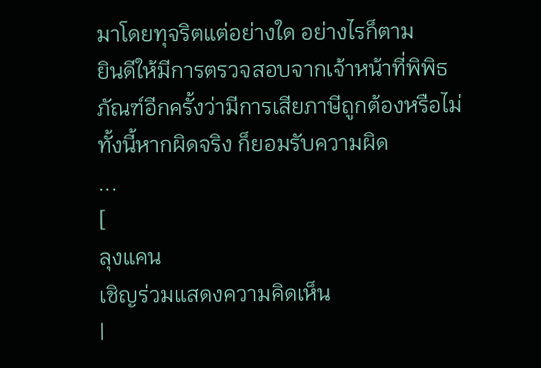มาโดยทุจริตแต่อย่างใด อย่างไรก็ตาม
ยินดีให้มีการตรวจสอบจากเจ้าหน้าที่พิพิธภัณฑ์อีกครั้งว่ามีการเสียภาษีถูกต้องหรือไม่
ทั้งนี้หากผิดจริง ก็ยอมรับความผิด
...
[
ลุงแคน
เชิญร่วมแสดงความคิดเห็น
|